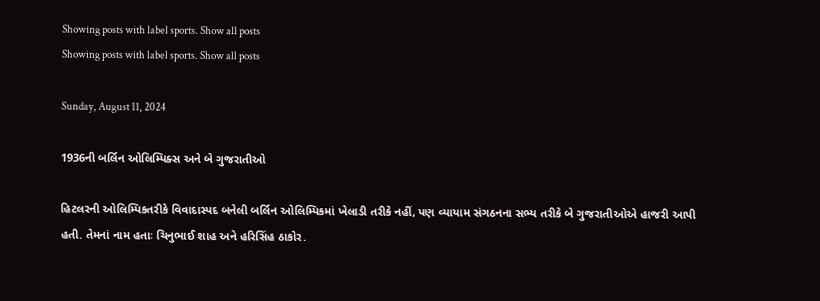Showing posts with label sports. Show all posts
Showing posts with label sports. Show all posts

Sunday, August 11, 2024

1936ની બર્લિન ઓલિમ્પિક્સ અને બે ગુજરાતીઓ

હિટલરની ઓલિમ્પિકતરીકે વિવાદાસ્પદ બનેલી બર્લિન ઓલિમ્પિકમાં ખેલાડી તરીકે નહીં, પણ વ્યાયામ સંગઠનના સભ્ય તરીકે બે ગુજરાતીઓએ હાજરી આપી હતી. તેમનાં નામ હતાઃ ચિનુભાઈ શાહ અને હરિસિંહ ઠાકોર.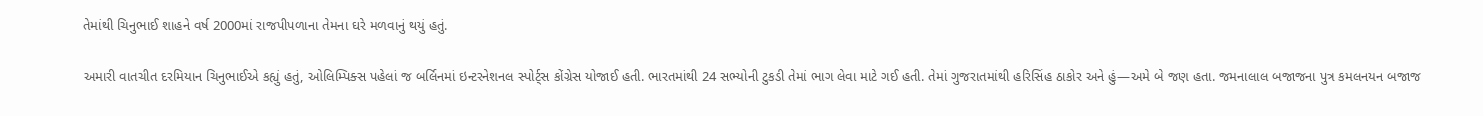તેમાંથી ચિનુભાઈ શાહને વર્ષ 2000માં રાજપીપળાના તેમના ઘરે મળવાનું થયું હતું.

અમારી વાતચીત દરમિયાન ચિનુભાઈએ કહ્યું હતું, ઓલિમ્પિક્સ પહેલાં જ બર્લિનમાં ઇન્ટરનેશનલ સ્પોર્ટ્સ કોંગ્રેસ યોજાઈ હતી. ભારતમાંથી 24 સભ્યોની ટુકડી તેમાં ભાગ લેવા માટે ગઈ હતી. તેમાં ગુજરાતમાંથી હરિસિંહ ઠાકોર અને હું—અમે બે જણ હતા. જમનાલાલ બજાજના પુત્ર કમલનયન બજાજ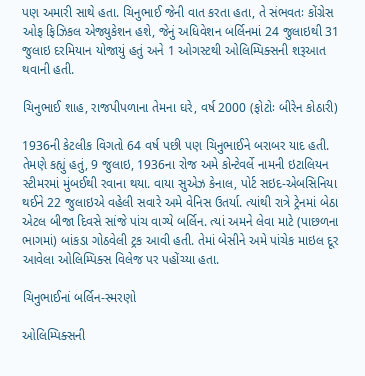પણ અમારી સાથે હતા. ચિનુભાઈ જેની વાત કરતા હતા, તે સંભવતઃ કોંગ્રેસ ઓફ ફિઝિકલ એજ્યુકેશન હશે, જેનું અધિવેશન બર્લિનમાં 24 જુલાઇથી 31 જુલાઇ દરમિયાન યોજાયું હતું અને 1 ઓગસ્ટથી ઓલિમ્પિક્સની શરૂઆત થવાની હતી.

ચિનુભાઈ શાહ, રાજપીપળાના તેમના ઘરે, વર્ષ 2000 (ફોટોઃ બીરેન કોઠારી)

1936ની કેટલીક વિગતો 64 વર્ષ પછી પણ ચિનુભાઈને બરાબર યાદ હતી. તેમણે કહ્યું હતું, 9 જુલાઇ, 1936ના રોજ અમે કોન્ટેવર્લે નામની ઇટાલિયન સ્ટીમરમાં મુંબઈથી રવાના થયા. વાયા સુએઝ કેનાલ, પોર્ટ સઇદ-એબસિનિયા થઈને 22 જુલાઇએ વહેલી સવારે અમે વેનિસ ઉતર્યા. ત્યાંથી રાત્રે ટ્રેનમાં બેઠા એટલ બીજા દિવસે સાંજે પાંચ વાગ્યે બર્લિન. ત્યાં અમને લેવા માટે (પાછળના ભાગમાં) બાંકડા ગોઠવેલી ટ્રક આવી હતી. તેમાં બેસીને અમે પાંચેક માઇલ દૂર આવેલા ઓલિમ્પિક્સ વિલેજ પર પહોંચ્યા હતા.

ચિનુભાઈનાં બર્લિન-સ્મરણો

ઓલિમ્પિક્સની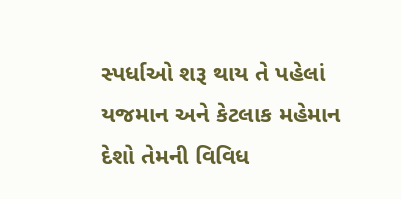સ્પર્ધાઓ શરૂ થાય તે પહેલાં યજમાન અને કેટલાક મહેમાન દેશો તેમની વિવિધ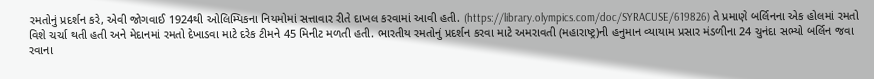રમતોનું પ્રદર્શન કરે, એવી જોગવાઈ 1924થી ઓલિમ્પિકના નિયમોમાં સત્તાવાર રીતે દાખલ કરવામાં આવી હતી. (https://library.olympics.com/doc/SYRACUSE/619826) તે પ્રમાણે બર્લિનના એક હોલમાં રમતો વિશે ચર્ચા થતી હતી અને મેદાનમાં રમતો દેખાડવા માટે દરેક ટીમને 45 મિનીટ મળતી હતી. ભારતીય રમતોનું પ્રદર્શન કરવા માટે અમરાવતી (મહારાષ્ટ્ર)ની હનુમાન વ્યાયામ પ્રસાર મંડળીના 24 ચુનંદા સભ્યો બર્લિન જવા રવાના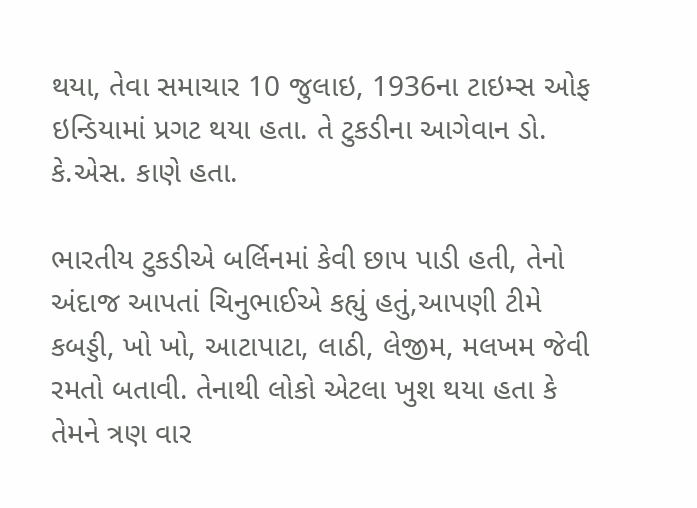થયા, તેવા સમાચાર 10 જુલાઇ, 1936ના ટાઇમ્સ ઓફ ઇન્ડિયામાં પ્રગટ થયા હતા. તે ટુકડીના આગેવાન ડો. કે.એસ. કાણે હતા.

ભારતીય ટુકડીએ બર્લિનમાં કેવી છાપ પાડી હતી, તેનો અંદાજ આપતાં ચિનુભાઈએ કહ્યું હતું,આપણી ટીમે કબડ્ડી, ખો ખો, આટાપાટા, લાઠી, લેજીમ, મલખમ જેવી રમતો બતાવી. તેનાથી લોકો એટલા ખુશ થયા હતા કે તેમને ત્રણ વાર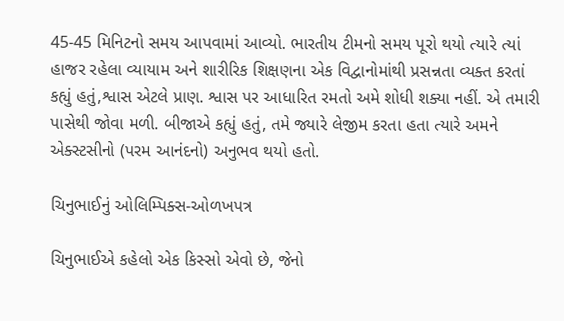45-45 મિનિટનો સમય આપવામાં આવ્યો. ભારતીય ટીમનો સમય પૂરો થયો ત્યારે ત્યાં હાજર રહેલા વ્યાયામ અને શારીરિક શિક્ષણના એક વિદ્વાનોમાંથી પ્રસન્નતા વ્યક્ત કરતાં કહ્યું હતું,શ્વાસ એટલે પ્રાણ. શ્વાસ પર આધારિત રમતો અમે શોધી શક્યા નહીં. એ તમારી પાસેથી જોવા મળી. બીજાએ કહ્યું હતું, તમે જ્યારે લેજીમ કરતા હતા ત્યારે અમને એક્સ્ટસીનો (પરમ આનંદનો) અનુભવ થયો હતો.

ચિનુભાઈનું ઓલિમ્પિક્સ-ઓળખપત્ર

ચિનુભાઈએ કહેલો એક કિસ્સો એવો છે, જેનો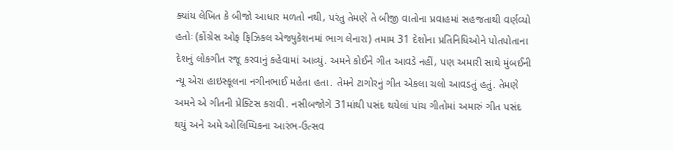ક્યાંય લેખિત કે બીજો આધાર મળતો નથી, પરંતુ તેમણે તે બીજી વાતોના પ્રવાહમાં સહજતાથી વર્ણવ્યો હતોઃ (કોંગ્રેસ ઓફ ફિઝિકલ એજ્યુકેશનમાં ભાગ લેનારા) તમામ 31 દેશોના પ્રતિનિધિઓને પોતપોતાના દેશનું લોકગીત રજૂ કરવાનું કહેવામાં આવ્યું. અમને કોઈને ગીત આવડે નહીં, પણ અમારી સાથે મુંબઈની ન્યૂ એરા હાઇસ્કૂલના નગીનભાઈ મહેતા હતા. તેમને ટાગોરનું ગીત એકલા ચલો આવડતું હતું. તેમણે અમને એ ગીતની પ્રેક્ટિસ કરાવી. નસીબજોગે 31માંથી પસંદ થયેલાં પાંચ ગીતોમાં અમારું ગીત પસંદ થયું અને અમે ઓલિમ્પિકના આરંભ-ઉત્સવ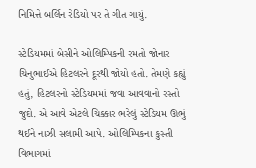નિમિત્તે બર્લિન રેડિયો પર તે ગીત ગાયું.

સ્ટેડિયમમાં બેસીને ઓલિમ્પિકની રમતો જોનાર ચિનુભાઈએ હિટલરને દૂરથી જોયો હતો. તેમણે કહ્યું હતું, હિટલરનો સ્ટેડિયમમાં જવા આવવાનો રસ્તો જુદો. એ આવે એટલે ચિક્કાર ભરેલું સ્ટેડિયમ ઊભું થઈને નાઝી સલામી આપે. ઓલિમ્પિકના કુસ્તી વિભાગમાં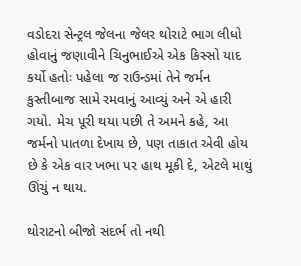વડોદરા સેન્ટ્રલ જેલના જેલર થોરાટે ભાગ લીધો હોવાનું જણાવીને ચિનુભાઈએ એક કિસ્સો યાદ કર્યો હતોઃ પહેલા જ રાઉન્ડમાં તેને જર્મન કુસ્તીબાજ સામે રમવાનું આવ્યું અને એ હારી ગયો. મેચ પૂરી થયા પછી તે અમને કહે, આ જર્મનો પાતળા દેખાય છે, પણ તાકાત એવી હોય છે કે એક વાર ખભા પર હાથ મૂકી દે, એટલે માથું ઊંચું ન થાય.

થોરાટનો બીજો સંદર્ભ તો નથી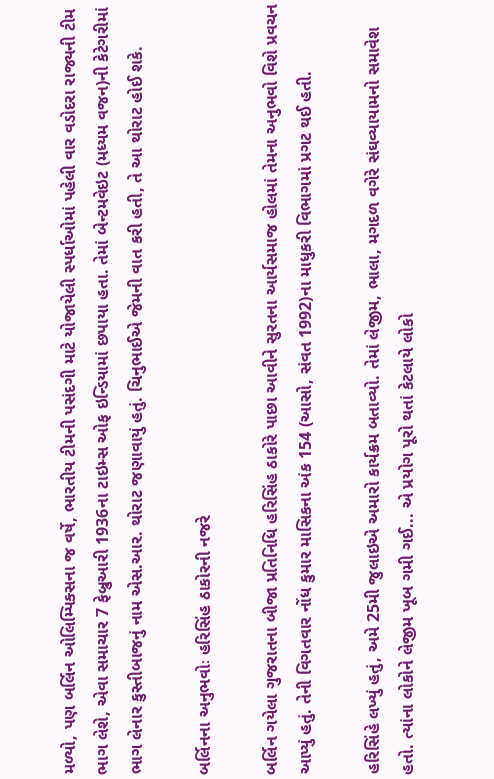મળ્યો, પણ બર્લિન ઓલિમ્પિક્સના જ વર્ષે, ભારતીય ટીમની પસંદગી માટે યોજાયેલી સ્પર્ધાઓમાં પહેલી વાર વડોદરા રાજ્યની ટીમ ભાગ લેશે, એવા સમાચાર 7 ફેબ્રુઆરી 1936ના ટાઇમ્સ ઓફ ઇન્ડિયામાં છપાયા હતા. તેમાં બેન્ટમવેઇટ (મધ્યમ વજન)ની કેટેગરીમાં ભાગ લેનાર કુસ્તીબાજનું નામ એસ.આર. થોરાટ જણાવાયું હતું. ચિનુભાઈએ જેમની વાત કરી હતી, તે આ થોરાટ હોઈ શકે.

બર્લિનના અનુભવોઃ હરિસિંહ ઠાકોરની નજરે

બર્લિન ગયેલા ગુજરાતના બીજા પ્રતિનિધિ હરિસિંહ ઠાકોરે પાછા આવીને સુરતના આર્યસમાજ હોલમાં તેમના અનુભવો વિશે પ્રવચન આપ્યું હતું. તેની વિગતવાર નોંધ કુમાર માસિકના અંક 154 (આસો, સંવત 1992)ના માધુકરી વિભાગમાં પ્રગટ થઈ હતી.

હરિસિંહે લખ્યું હતું, અમે 25મી જુલાઇએ અમારો કાર્યક્રમ બતાવ્યો. તેમાં લેજીમ, ભાલા, મગદળ વગેરે સંઘવ્યાયામનો સમાવેશ હતો. ત્યાંના લોકોને લેજીમ ખૂબ ગમી ગઈ... એ પ્રયોગ પૂરો થતાં કેટલાયે લોકો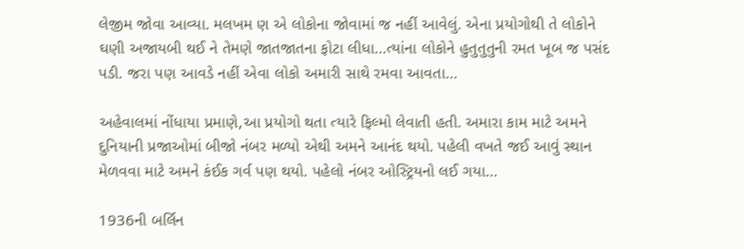લેજીમ જોવા આવ્યા. મલખમ ણ એ લોકોના જોવામાં જ નહીં આવેલું. એના પ્રયોગોથી તે લોકોને ઘણી અજાયબી થઈ ને તેમણે જાતજાતના ફોટા લીધા...ત્યાંના લોકોને હુતુતુતુની રમત ખૂબ જ પસંદ પડી. જરા પણ આવડે નહીં એવા લોકો અમારી સાથે રમવા આવતા...

અહેવાલમાં નોંધાયા પ્રમાણે,આ પ્રયોગો થતા ત્યારે ફિલ્મો લેવાતી હતી. અમારા કામ માટે અમને દુનિયાની પ્રજાઓમાં બીજો નંબર મળ્યો એથી અમને આનંદ થયો. પહેલી વખતે જઈ આવું સ્થાન મેળવવા માટે અમને કંઈક ગર્વ પણ થયો. પહેલો નંબર ઓસ્ટ્રિયનો લઈ ગયા...

1936ની બર્લિન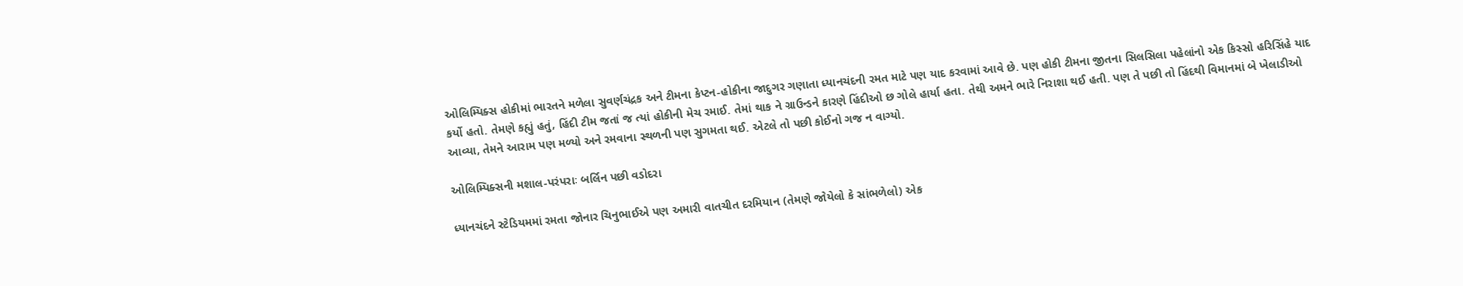ઓલિમ્પિક્સ હોકીમાં ભારતને મળેલા સુવર્ણચંદ્રક અને ટીમના કેપ્ટન-હોકીના જાદુગર ગણાતા ધ્યાનચંદની રમત માટે પણ યાદ કરવામાં આવે છે. પણ હોકી ટીમના જીતના સિલસિલા પહેલાંનો એક કિસ્સો હરિસિંહે યાદ કર્યો હતો. તેમણે કહ્યું હતું, હિંદી ટીમ જતાં જ ત્યાં હોકીની મેચ રમાઈ. તેમાં થાક ને ગ્રાઉન્ડને કારણે હિંદીઓ છ ગોલે હાર્યા હતા. તેથી અમને ભારે નિરાશા થઈ હતી. પણ તે પછી તો હિંદથી વિમાનમાં બે ખેલાડીઓ આવ્યા, તેમને આરામ પણ મળ્યો અને રમવાના સ્થળની પણ સુગમતા થઈ. એટલે તો પછી કોઈનો ગજ ન વાગ્યો.

ઓલિમ્પિક્સની મશાલ-પરંપરાઃ બર્લિન પછી વડોદરા

ધ્યાનચંદને સ્ટેડિયમમાં રમતા જોનાર ચિનુભાઈએ પણ અમારી વાતચીત દરમિયાન (તેમણે જોયેલો કે સાંભળેલો) એક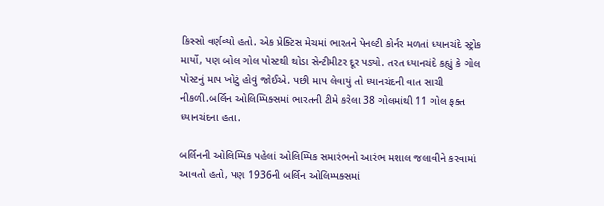કિસ્સો વર્ણવ્યો હતો. એક પ્રેક્ટિસ મેચમાં ભારતને પેનલ્ટી કોર્નર મળતાં ધ્યાનચંદે સ્ટ્રોક માર્યો, પણ બોલ ગોલ પોસ્ટથી થોડા સેન્ટીમીટર દૂર પડ્યો. તરત ધ્યાનચંદે કહ્યું કે ગોલ પોસ્ટનું માપ ખોટું હોવું જોઈએ. પછી માપ લેવાયું તો ધ્યાનચંદની વાત સાચી નીકળી.બર્લિન ઓલિમ્પિક્સમાં ભારતની ટીમે કરેલા 38 ગોલમાંથી 11 ગોલ ફક્ત ધ્યાનચંદના હતા.

બર્લિનની ઓલિમ્પિક પહેલાં ઓલિમ્પિક સમારંભનો આરંભ મશાલ જલાવીને કરવામાં આવતો હતો, પણ 1936ની બર્લિન ઓલિમ્પક્સમાં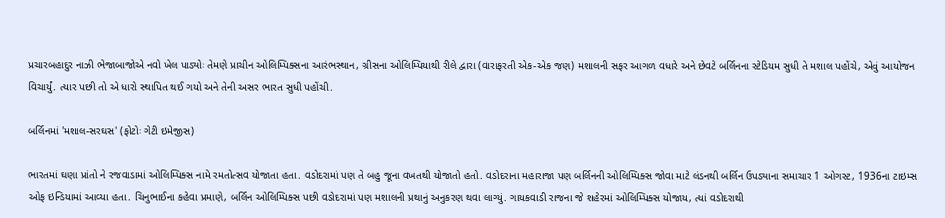પ્રચારબહાદુર નાઝી ભેજાબાજોએ નવો ખેલ પાડ્યોઃ તેમણે પ્રાચીન ઓલિમ્પિક્સના આરંભસ્થાન, ગ્રીસના ઓલિમ્પિયાથી રીલે દ્વારા (વારાફરતી એક-એક જણ) મશાલની સફર આગળ વધારે અને છેવટે બર્લિનના સ્ટેડિયમ સુધી તે મશાલ પહોંચે, એવું આયોજન વિચાર્યું. ત્યાર પછી તો એ ધારો સ્થાપિત થઈ ગયો અને તેની અસર ભારત સુધી પહોંચી.

બર્લિનમાં 'મશાલ-સરઘસ' (ફોટોઃ ગેટી ઇમેજીસ)

ભારતમાં ઘણા પ્રાંતો ને રજવાડામાં ઓલિમ્પિક્સ નામે રમતોત્સવ યોજાતા હતા. વડોદરામાં પણ તે બહુ જૂના વખતથી યોજાતો હતો. વડોદરાના મહારાજા પણ બર્લિનની ઓલિમ્પિક્સ જોવા માટે લંડનથી બર્લિન ઉપડ્યાના સમાચાર 1 ઓગસ્ટ, 1936ના ટાઇમ્સ ઓફ ઇન્ડિયામાં આવ્યા હતા. ચિનુભાઈના કહેવા પ્રમાણે, બર્લિન ઓલિમ્પિક્સ પછી વડોદરામાં પણ મશાલની પ્રથાનું અનુકરણ થવા લાગ્યું. ગાયકવાડી રાજના જે શહેરમાં ઓલિમ્પિક્સ યોજાય, ત્યાં વડોદરાથી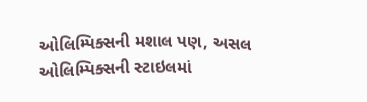ઓલિમ્પિક્સની મશાલ પણ, અસલ ઓલિમ્પિક્સની સ્ટાઇલમાં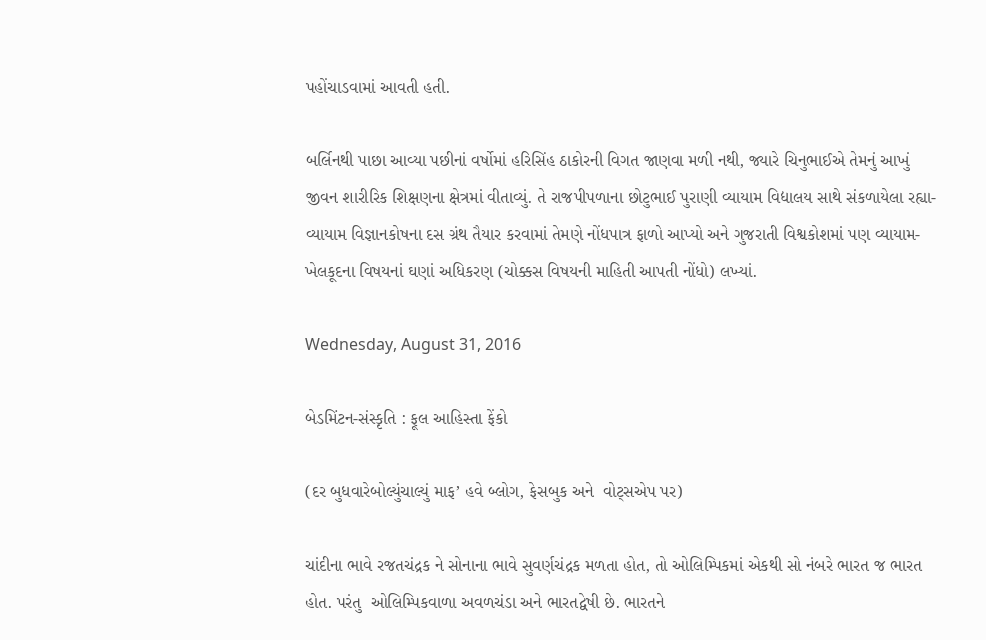પહોંચાડવામાં આવતી હતી.

બર્લિનથી પાછા આવ્યા પછીનાં વર્ષોમાં હરિસિંહ ઠાકોરની વિગત જાણવા મળી નથી, જ્યારે ચિનુભાઈએ તેમનું આખું જીવન શારીરિક શિક્ષણના ક્ષેત્રમાં વીતાવ્યું. તે રાજપીપળાના છોટુભાઈ પુરાણી વ્યાયામ વિદ્યાલય સાથે સંકળાયેલા રહ્યા-વ્યાયામ વિજ્ઞાનકોષના દસ ગ્રંથ તૈયાર કરવામાં તેમણે નોંધપાત્ર ફાળો આપ્યો અને ગુજરાતી વિશ્વકોશમાં પણ વ્યાયામ-ખેલકૂદના વિષયનાં ઘણાં અધિકરણ (ચોક્કસ વિષયની માહિતી આપતી નોંધો) લખ્યાં.

Wednesday, August 31, 2016

બેડમિંટન-સંસ્કૃતિ : ફૂલ આહિસ્તા ફેંકો

(દર બુધવારેબોલ્યુંચાલ્યું માફ’ હવે બ્લોગ, ફેસબુક અને  વોટ્‌સએપ પર)

ચાંદીના ભાવે રજતચંદ્રક ને સોનાના ભાવે સુવર્ણચંદ્રક મળતા હોત, તો ઓલિમ્પિકમાં એકથી સો નંબરે ભારત જ ભારત હોત. પરંતુ  ઓલિમ્પિકવાળા અવળચંડા અને ભારતદ્વેષી છે. ભારતને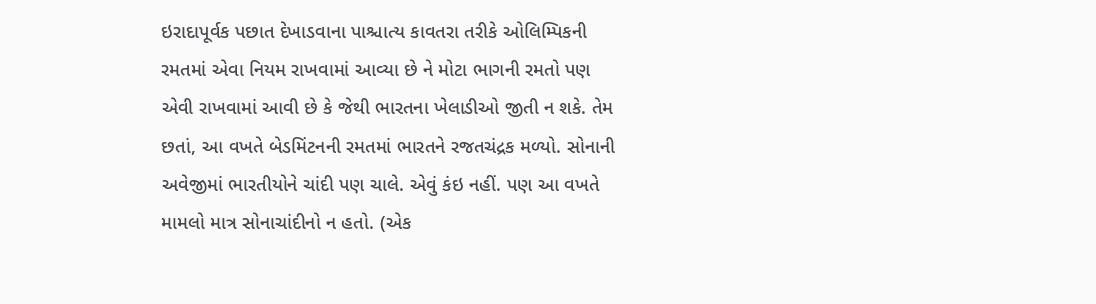ઇરાદાપૂર્વક પછાત દેખાડવાના પાશ્ચાત્ય કાવતરા તરીકે ઓલિમ્પિકની રમતમાં એવા નિયમ રાખવામાં આવ્યા છે ને મોટા ભાગની રમતો પણ એવી રાખવામાં આવી છે કે જેથી ભારતના ખેલાડીઓ જીતી ન શકે. તેમ છતાં, આ વખતે બેડમિંટનની રમતમાં ભારતને રજતચંદ્રક મળ્યો. સોનાની અવેજીમાં ભારતીયોને ચાંદી પણ ચાલે. એવું કંઇ નહીં. પણ આ વખતે મામલો માત્ર સોનાચાંદીનો ન હતો. (એક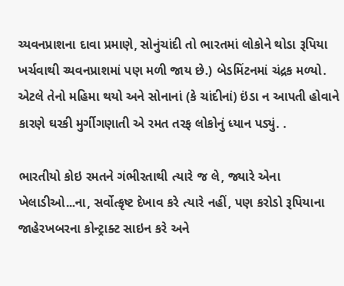ચ્યવનપ્રાશના દાવા પ્રમાણે, સોનુંચાંદી તો ભારતમાં લોકોને થોડા રૂપિયા ખર્ચવાથી ચ્યવનપ્રાશમાં પણ મળી જાય છે.) બેડમિંટનમાં ચંદ્રક મળ્યો. એટલે તેનો મહિમા થયો અને સોનાનાં (કે ચાંદીનાં) ઇંડા ન આપતી હોવાને કારણે ઘરકી મુર્ગીગણાતી એ રમત તરફ લોકોનું ધ્યાન પડ્યું. .

ભારતીયો કોઇ રમતને ગંભીરતાથી ત્યારે જ લે, જ્યારે એના ખેલાડીઓ...ના, સર્વોત્કૃષ્ટ દેખાવ કરે ત્યારે નહીં, પણ કરોડો રૂપિયાના જાહેરખબરના કોન્ટ્રાક્ટ સાઇન કરે અને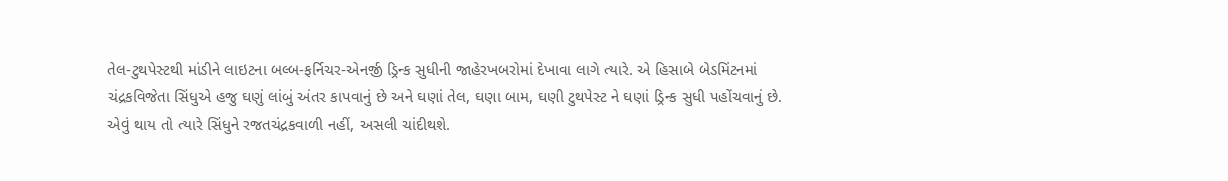તેલ-ટુથપેસ્ટથી માંડીને લાઇટના બલ્બ-ફર્નિચર-એનર્જી ડ્રિન્ક સુધીની જાહેરખબરોમાં દેખાવા લાગે ત્યારે. એ હિસાબે બેડમિંટનમાં ચંદ્રકવિજેતા સિંધુએ હજુ ઘણું લાંબું અંતર કાપવાનું છે અને ઘણાં તેલ, ઘણા બામ, ઘણી ટુથપેસ્ટ ને ઘણાં ડ્રિન્ક સુધી પહોંચવાનું છે. એવું થાય તો ત્યારે સિંધુને રજતચંદ્રકવાળી નહીં, અસલી ચાંદીથશે.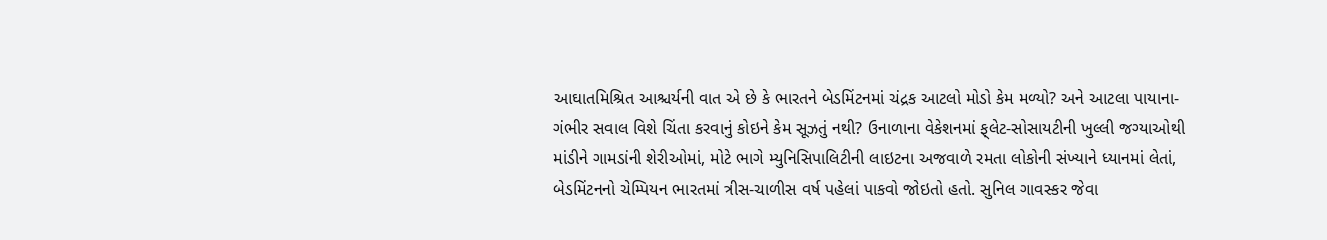આઘાતમિશ્રિત આશ્ચર્યની વાત એ છે કે ભારતને બેડમિંટનમાં ચંદ્રક આટલો મોડો કેમ મળ્યો? અને આટલા પાયાના-ગંભીર સવાલ વિશે ચિંતા કરવાનું કોઇને કેમ સૂઝતું નથી? ઉનાળાના વેકેશનમાં ફ્‌લેટ-સોસાયટીની ખુલ્લી જગ્યાઓથી માંડીને ગામડાંની શેરીઓમાં, મોટે ભાગે મ્યુનિસિપાલિટીની લાઇટના અજવાળે રમતા લોકોની સંખ્યાને ધ્યાનમાં લેતાં, બેડમિંટનનો ચેમ્પિયન ભારતમાં ત્રીસ-ચાળીસ વર્ષ પહેલાં પાકવો જોઇતો હતો. સુનિલ ગાવસ્કર જેવા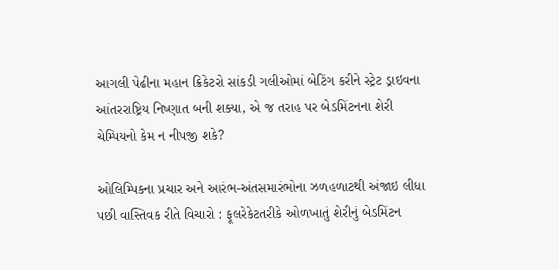આગલી પેઢીના મહાન ક્રિકેટરો સાંકડી ગલીઓમાં બેટિંગ કરીને સ્ટ્રેટ ડ્રાઇવના આંતરરાષ્ટ્રિય નિષ્ણાત બની શક્યા, એ જ તરાહ પર બેડમિંટનના શેરી ચેમ્પિયનો કેમ ન નીપજી શકે?

ઓલિમ્પિકના પ્રચાર અને આરંભ-અંતસમારંભોના ઝળહળાટથી અંજાઇ લીધા પછી વાસ્તિવક રીતે વિચારો : ફૂલરેકેટતરીકે ઓળખાતું શેરીનું બેડમિંટન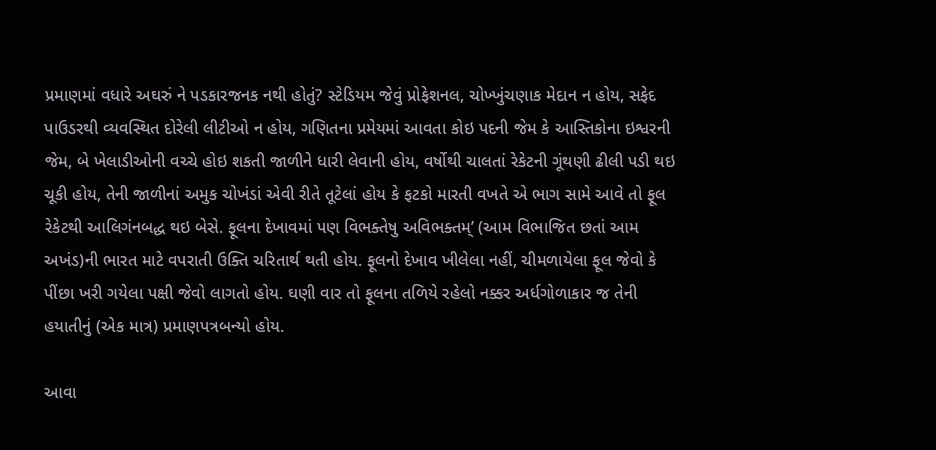પ્રમાણમાં વધારે અઘરું ને પડકારજનક નથી હોતું? સ્ટેડિયમ જેવું પ્રોફેશનલ, ચોખ્ખુંચણાક મેદાન ન હોય, સફેદ પાઉડરથી વ્યવસ્થિત દોરેલી લીટીઓ ન હોય, ગણિતના પ્રમેયમાં આવતા કોઇ પદની જેમ કે આસ્તિકોના ઇશ્વરની જેમ, બે ખેલાડીઓની વચ્ચે હોઇ શકતી જાળીને ધારી લેવાની હોય, વર્ષોથી ચાલતાં રેકેટની ગૂંથણી ઢીલી પડી થઇ ચૂકી હોય, તેની જાળીનાં અમુક ચોખંડાં એવી રીતે તૂટેલાં હોય કે ફટકો મારતી વખતે એ ભાગ સામે આવે તો ફૂલ રેકેટથી આલિગંનબદ્ધ થઇ બેસે. ફૂલના દેખાવમાં પણ વિભક્તેષુ અવિભક્તમ્‌’ (આમ વિભાજિત છતાં આમ અખંડ)ની ભારત માટે વપરાતી ઉક્તિ ચરિતાર્થ થતી હોય. ફૂલનો દેખાવ ખીલેલા નહીં, ચીમળાયેલા ફૂલ જેવો કે પીંછા ખરી ગયેલા પક્ષી જેવો લાગતો હોય. ઘણી વાર તો ફૂલના તળિયે રહેલો નક્કર અર્ધગોળાકાર જ તેની હયાતીનું (એક માત્ર) પ્રમાણપત્રબન્યો હોય.

આવા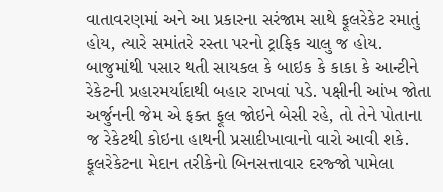વાતાવરણમાં અને આ પ્રકારના સરંજામ સાથે ફૂલરેકેટ રમાતું હોય, ત્યારે સમાંતરે રસ્તા પરનો ટ્રાફિક ચાલુ જ હોય. બાજુમાંથી પસાર થતી સાયકલ કે બાઇક કે કાકા કે આન્ટીને રેકેટની પ્રહારમર્યાદાથી બહાર રાખવાં પડે. પક્ષીની આંખ જોતા અર્જુનની જેમ એ ફક્ત ફૂલ જોઇને બેસી રહે, તો તેને પોતાના જ રેકેટથી કોઇના હાથની પ્રસાદીખાવાનો વારો આવી શકે. ફૂલરેકેટના મેદાન તરીકેનો બિનસત્તાવાર દરજ્જો પામેલા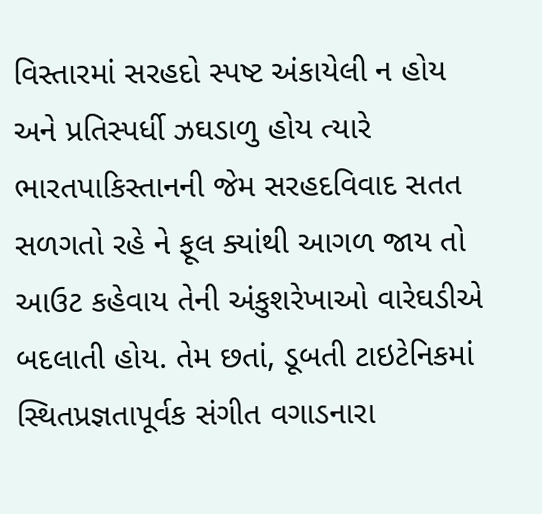વિસ્તારમાં સરહદો સ્પષ્ટ અંકાયેલી ન હોય અને પ્રતિસ્પર્ધી ઝઘડાળુ હોય ત્યારે ભારતપાકિસ્તાનની જેમ સરહદવિવાદ સતત સળગતો રહે ને ફૂલ ક્યાંથી આગળ જાય તો આઉટ કહેવાય તેની અંકુશરેખાઓ વારેઘડીએ બદલાતી હોય. તેમ છતાં, ડૂબતી ટાઇટેનિકમાં સ્થિતપ્રજ્ઞતાપૂર્વક સંગીત વગાડનારા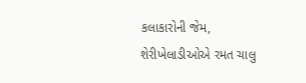કલાકારોની જેમ, શેરીખેલાડીઓએ રમત ચાલુ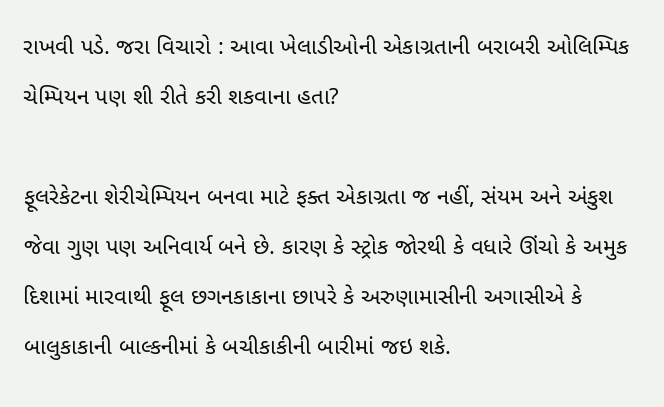રાખવી પડે. જરા વિચારો : આવા ખેલાડીઓની એકાગ્રતાની બરાબરી ઓલિમ્પિક ચેમ્પિયન પણ શી રીતે કરી શકવાના હતા?

ફૂલરેકેટના શેરીચેમ્પિયન બનવા માટે ફક્ત એકાગ્રતા જ નહીં, સંયમ અને અંકુશ જેવા ગુણ પણ અનિવાર્ય બને છે. કારણ કે સ્ટ્રોક જોરથી કે વધારે ઊંચો કે અમુક દિશામાં મારવાથી ફૂલ છગનકાકાના છાપરે કે અરુણામાસીની અગાસીએ કે બાલુકાકાની બાલ્કનીમાં કે બચીકાકીની બારીમાં જઇ શકે.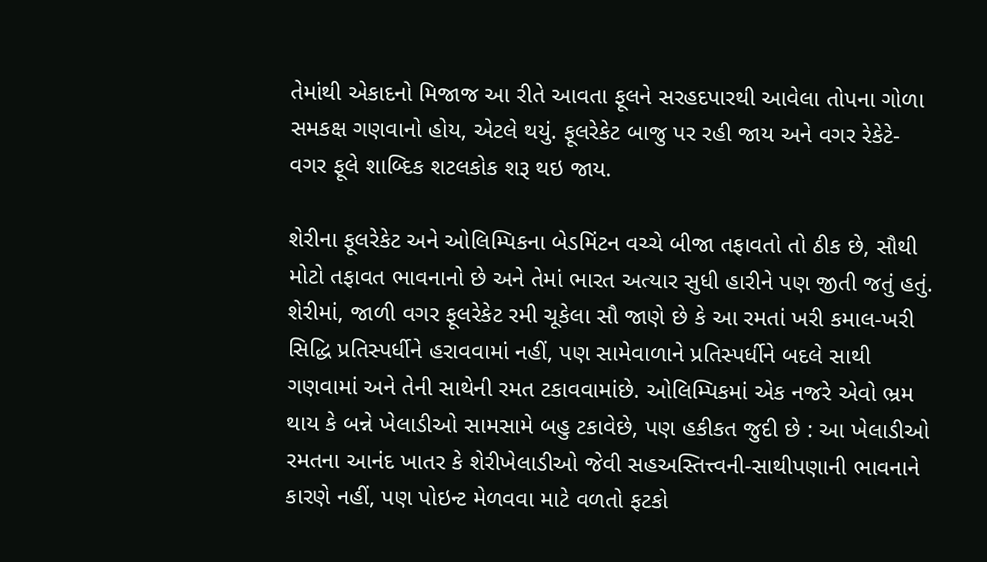તેમાંથી એકાદનો મિજાજ આ રીતે આવતા ફૂલને સરહદપારથી આવેલા તોપના ગોળા સમકક્ષ ગણવાનો હોય, એટલે થયું. ફૂલરેકેટ બાજુ પર રહી જાય અને વગર રેકેટે-વગર ફૂલે શાબ્દિક શટલકોક શરૂ થઇ જાય.

શેરીના ફૂલરેકેટ અને ઓલિમ્પિકના બેડમિંટન વચ્ચે બીજા તફાવતો તો ઠીક છે, સૌથી મોટો તફાવત ભાવનાનો છે અને તેમાં ભારત અત્યાર સુધી હારીને પણ જીતી જતું હતું. શેરીમાં, જાળી વગર ફૂલરેકેટ રમી ચૂકેલા સૌ જાણે છે કે આ રમતાં ખરી કમાલ-ખરી સિદ્ધિ પ્રતિસ્પર્ધીને હરાવવામાં નહીં, પણ સામેવાળાને પ્રતિસ્પર્ધીને બદલે સાથી ગણવામાં અને તેની સાથેની રમત ટકાવવામાંછે. ઓલિમ્પિકમાં એક નજરે એવો ભ્રમ થાય કે બન્ને ખેલાડીઓ સામસામે બહુ ટકાવેછે, પણ હકીકત જુદી છે : આ ખેલાડીઓ રમતના આનંદ ખાતર કે શેરીખેલાડીઓ જેવી સહઅસ્તિત્ત્વની-સાથીપણાની ભાવનાને કારણે નહીં, પણ પોઇન્ટ મેળવવા માટે વળતો ફટકો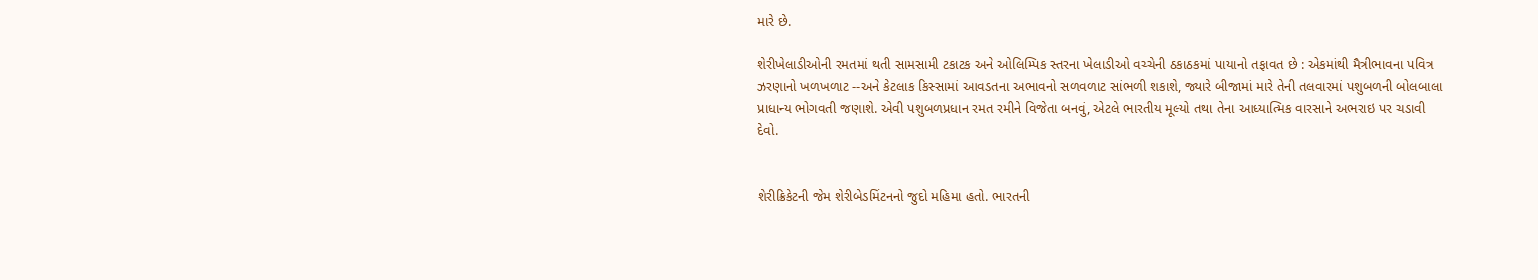મારે છે.

શેરીખેલાડીઓની રમતમાં થતી સામસામી ટકાટક અને ઓલિમ્પિક સ્તરના ખેલાડીઓ વચ્ચેની ઠકાઠકમાં પાયાનો તફાવત છે : એકમાંથી મૈત્રીભાવના પવિત્ર ઝરણાનો ખળખળાટ --અને કેટલાક કિસ્સામાં આવડતના અભાવનો સળવળાટ સાંભળી શકાશે, જ્યારે બીજામાં મારે તેની તલવારમાં પશુબળની બોલબાલા પ્રાધાન્ય ભોગવતી જણાશે. એવી પશુબળપ્રધાન રમત રમીને વિજેતા બનવું, એટલે ભારતીય મૂલ્યો તથા તેના આધ્યાત્મિક વારસાને અભરાઇ પર ચડાવી દેવો.


શેરીક્રિકેટની જેમ શેરીબેડમિંટનનો જુદો મહિમા હતો. ભારતની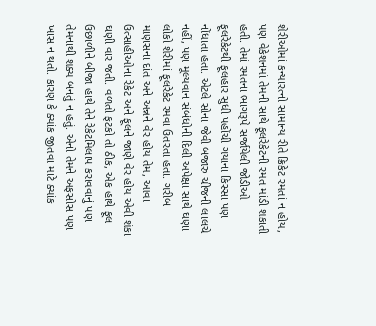શેરીઓમાં કન્યારત્નો સામાન્ય રીતે ક્રિકેટ રમતાં ન હોય, પણ વેકેશનમાં તેમની સાથે ફૂલરેકેટની રમત માંડી શકાતી હતી. તેમાં રમતના ભાગરૂપે સર્જાયેલી જોડીઓ ફૂલરેકેટથી ફૂલહાર સુધી પહોંચી ગયાના કિસ્સા પણ નોંધાતા હતા. એટલે સોના જેવી બજારુ ચીજની લાલચે નહીં, પણ મૂલ્યવાન સંબંધોની દિલી અપેક્ષા સાથે ઘણા લોકો શેરીમાં ફૂલરેકેટ રમવા ઉતરતા હતા. ગરીબ માણસના દાંત અને અન્નને વેર હોય તેમ, આવા ઉત્સાહીઓના રેકેટ અને ફૂલને જાણે વેર હોય એવી શંકા ઘણી વાર જતી. વળતો ફટકો તો ઠીક, એક હાથે ફૂલ ઉછાળીને બીજા હાથે તેને રેકેટમિલાપ કરાવવાનું પણ તેમનાથી શક્ય બનતું ન હતું. એનો તેમને અફસોસ પણ ખાસ ન થતો. કારણ કે ક્યાંક જીતવા માટે ક્યાંક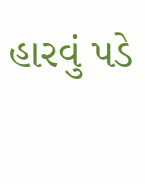હારવું પડે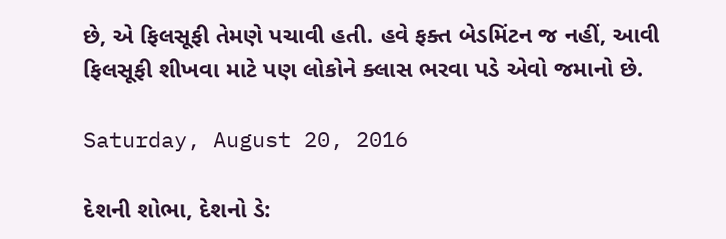છે, એ ફિલસૂફી તેમણે પચાવી હતી. હવે ફક્ત બેડમિંટન જ નહીં, આવી ફિલસૂફી શીખવા માટે પણ લોકોને ક્લાસ ભરવા પડે એવો જમાનો છે.

Saturday, August 20, 2016

દેશની શોભા, દેશનો ડે: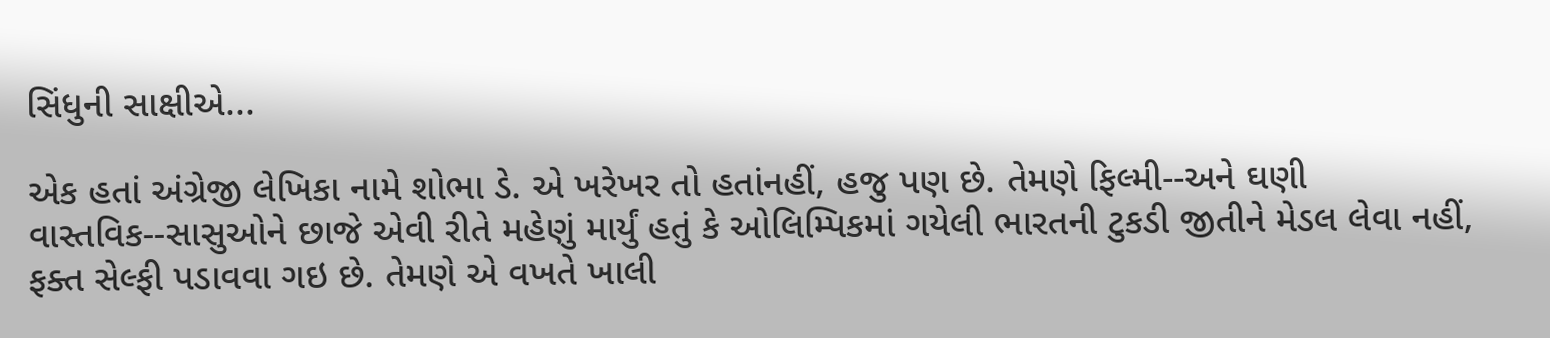સિંધુની સાક્ષીએ...

એક હતાં અંગ્રેજી લેખિકા નામે શોભા ડે. એ ખરેખર તો હતાંનહીં, હજુ પણ છે. તેમણે ફિલ્મી--અને ઘણી વાસ્તવિક--સાસુઓને છાજે એવી રીતે મહેણું માર્યું હતું કે ઓલિમ્પિકમાં ગયેલી ભારતની ટુકડી જીતીને મેડલ લેવા નહીં, ફક્ત સેલ્ફી પડાવવા ગઇ છે. તેમણે એ વખતે ખાલી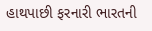હાથપાછી ફરનારી ભારતની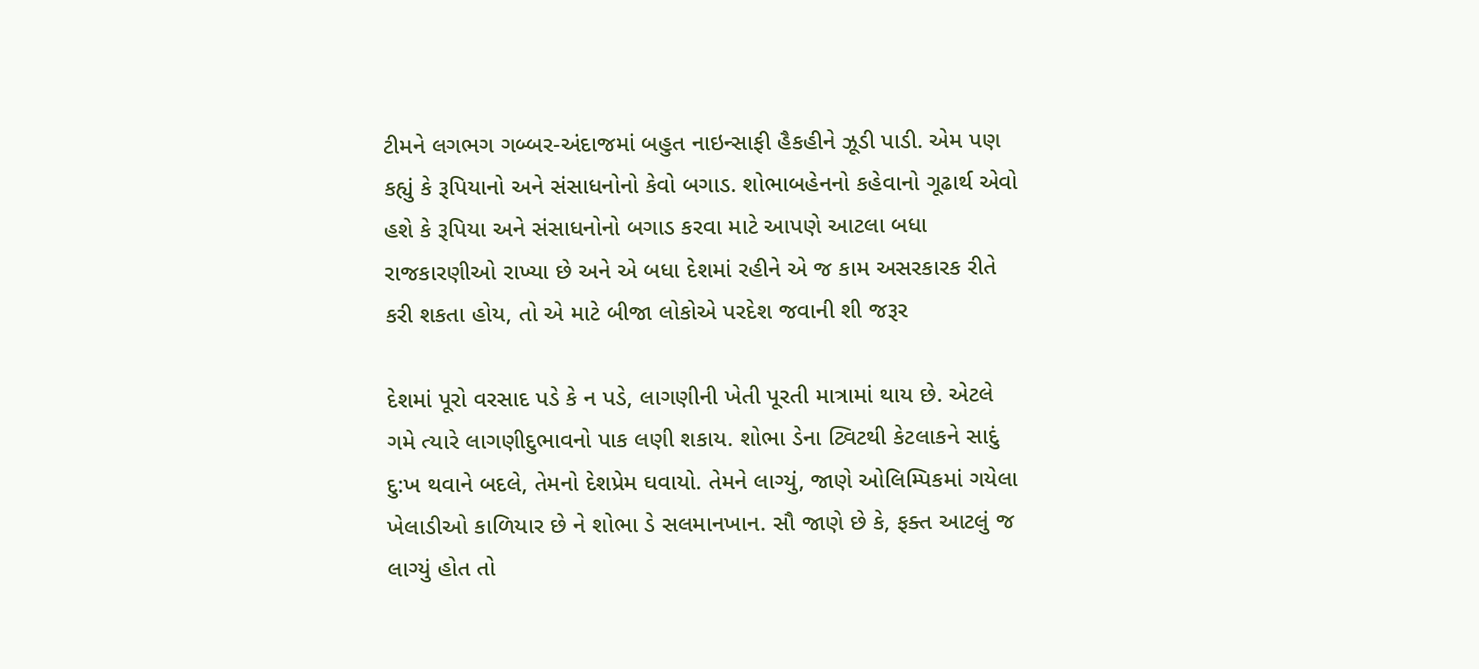ટીમને લગભગ ગબ્બર-અંદાજમાં બહુત નાઇન્સાફી હૈકહીને ઝૂડી પાડી. એમ પણ કહ્યું કે રૂપિયાનો અને સંસાધનોનો કેવો બગાડ. શોભાબહેનનો કહેવાનો ગૂઢાર્થ એવો હશે કે રૂપિયા અને સંસાધનોનો બગાડ કરવા માટે આપણે આટલા બધા રાજકારણીઓ રાખ્યા છે અને એ બધા દેશમાં રહીને એ જ કામ અસરકારક રીતે કરી શકતા હોય, તો એ માટે બીજા લોકોએ પરદેશ જવાની શી જરૂર

દેશમાં પૂરો વરસાદ પડે કે ન પડે, લાગણીની ખેતી પૂરતી માત્રામાં થાય છે. એટલે ગમે ત્યારે લાગણીદુભાવનો પાક લણી શકાય. શોભા ડેના ટ્વિટથી કેટલાકને સાદું દુ:ખ થવાને બદલે, તેમનો દેશપ્રેમ ઘવાયો. તેમને લાગ્યું, જાણે ઓલિમ્પિકમાં ગયેલા ખેલાડીઓ કાળિયાર છે ને શોભા ડે સલમાનખાન. સૌ જાણે છે કે, ફક્ત આટલું જ લાગ્યું હોત તો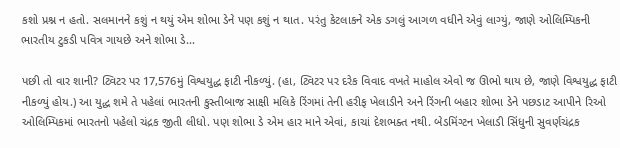કશો પ્રશ્ન ન હતો. સલમાનને કશું ન થયું એમ શોભા ડેને પણ કશું ન થાત. પરંતુ કેટલાકને એક ડગલું આગળ વધીને એવું લાગ્યું, જાણે ઓલિમ્પિકની ભારતીય ટુકડી પવિત્ર ગાયછે અને શોભા ડે...

પછી તો વાર શાની? ટ્વિટર પર 17,576મું વિશ્વયુદ્ધ ફાટી નીકળ્યું. (હા, ટ્વિટર પર દરેક વિવાદ વખતે માહોલ એવો જ ઊભો થાય છે, જાણે વિશ્વયુદ્ધ ફાટી નીકળ્યું હોય.) આ યુદ્ધ શમે તે પહેલાં ભારતની કુસ્તીબાજ સાક્ષી મલિકે રિંગમાં તેની હરીફ ખેલાડીને અને રિંગની બહાર શોભા ડેને પછડાટ આપીને રિઓ ઓલિમ્પિકમાં ભારતનો પહેલો ચંદ્રક જીતી લીધો. પણ શોભા ડે એમ હાર માને એવાં, કાચાં દેશભક્ત નથી. બેડમિંગ્ટન ખેલાડી સિંધુની સુવર્ણચંદ્રક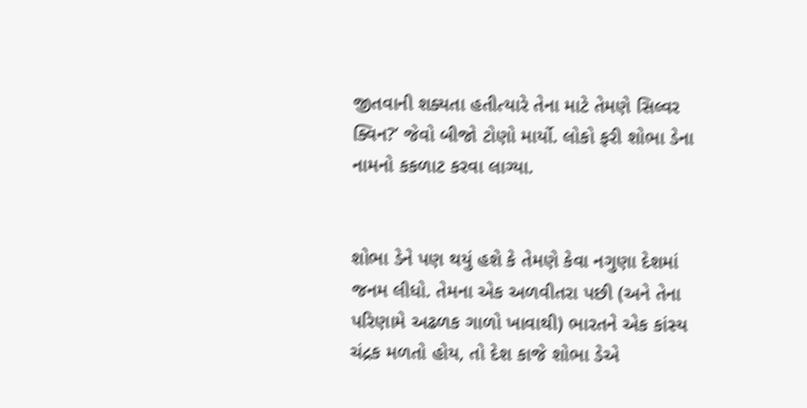જીતવાની શક્યતા હતીત્યારે તેના માટે તેમણે સિલ્વર ક્વિન?’ જેવો બીજો ટોણો માર્યો. લોકો ફરી શોભા ડેના નામનો કકળાટ કરવા લાગ્યા.


શોભા ડેને પણ થયું હશે કે તેમણે કેવા નગુણા દેશમાં જનમ લીધો. તેમના એક અળવીતરા પછી (અને તેના પરિણામે અઢળક ગાળો ખાવાથી) ભારતને એક કાંસ્ય ચંદ્રક મળતો હોય, તો દેશ કાજે શોભા ડેએ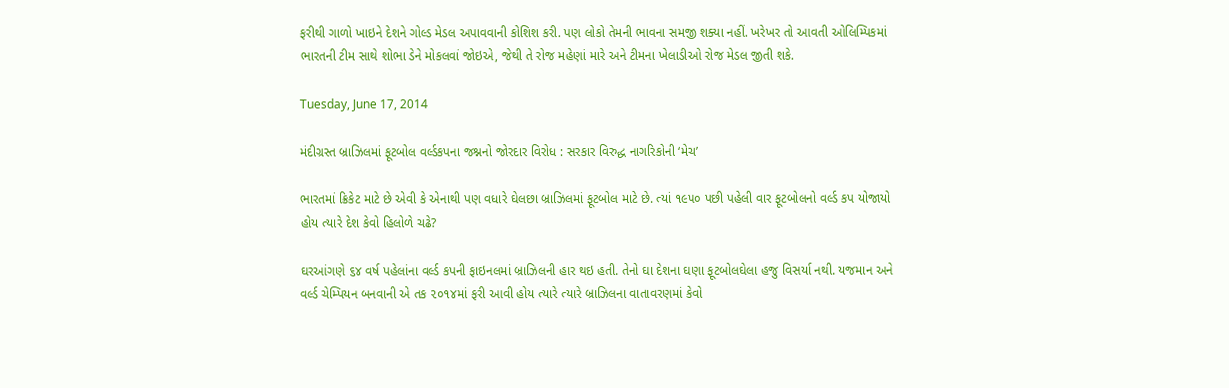ફરીથી ગાળો ખાઇને દેશને ગોલ્ડ મેડલ અપાવવાની કોશિશ કરી. પણ લોકો તેમની ભાવના સમજી શક્યા નહીં. ખરેખર તો આવતી ઓલિમ્પિકમાં ભારતની ટીમ સાથે શોભા ડેને મોકલવાં જોઇએ, જેથી તે રોજ મહેણાં મારે અને ટીમના ખેલાડીઓ રોજ મેડલ જીતી શકે.

Tuesday, June 17, 2014

મંદીગ્રસ્ત બ્રાઝિલમાં ફૂટબોલ વર્લ્ડકપના જશ્નનો જોરદાર વિરોધ : સરકાર વિરુદ્ધ નાગરિકોની ‘મેચ’

ભારતમાં ક્રિકેટ માટે છે એવી કે એનાથી પણ વધારે ઘેલછા બ્રાઝિલમાં ફૂટબોલ માટે છે. ત્યાં ૧૯૫૦ પછી પહેલી વાર ફૂટબોલનો વર્લ્ડ કપ યોજાયો હોય ત્યારે દેશ કેવો હિલોળે ચઢે?

ઘરઆંગણે ૬૪ વર્ષ પહેલાંના વર્લ્ડ કપની ફાઇનલમાં બ્રાઝિલની હાર થઇ હતી. તેનો ઘા દેશના ઘણા ફૂટબોલઘેલા હજુ વિસર્યા નથી. યજમાન અને વર્લ્ડ ચેમ્પિયન બનવાની એ તક ૨૦૧૪માં ફરી આવી હોય ત્યારે ત્યારે બ્રાઝિલના વાતાવરણમાં કેવો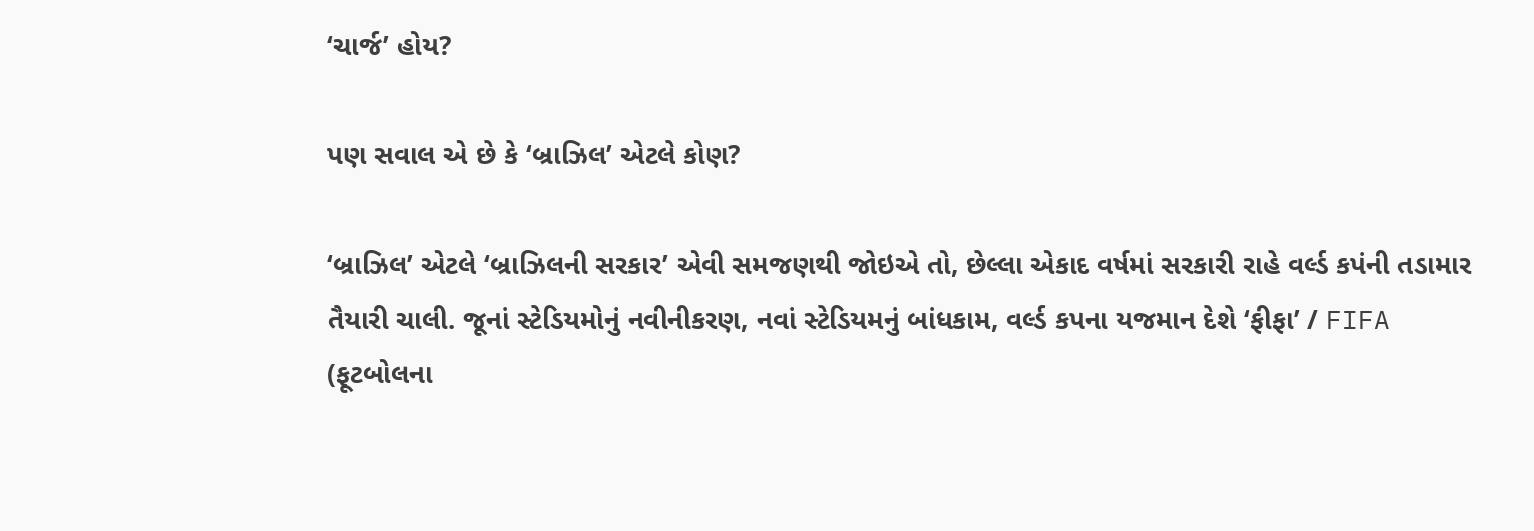‘ચાર્જ’ હોય?

પણ સવાલ એ છે કે ‘બ્રાઝિલ’ એટલે કોણ?

‘બ્રાઝિલ’ એટલે ‘બ્રાઝિલની સરકાર’ એવી સમજણથી જોઇએ તો, છેલ્લા એકાદ વર્ષમાં સરકારી રાહે વર્લ્ડ કપંની તડામાર તૈયારી ચાલી. જૂનાં સ્ટેડિયમોનું નવીનીકરણ, નવાં સ્ટેડિયમનું બાંધકામ, વર્લ્ડ કપના યજમાન દેશે ‘ફીફા’ / FIFA (ફૂટબોલના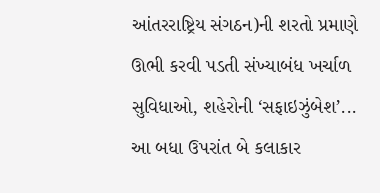આંતરરાષ્ટ્રિય સંગઠન)ની શરતો પ્રમાણે ઊભી કરવી પડતી સંખ્યાબંધ ખર્ચાળ સુવિધાઓ, શહેરોની ‘સફાઇઝુંબેશ’... આ બધા ઉપરાંત બે કલાકાર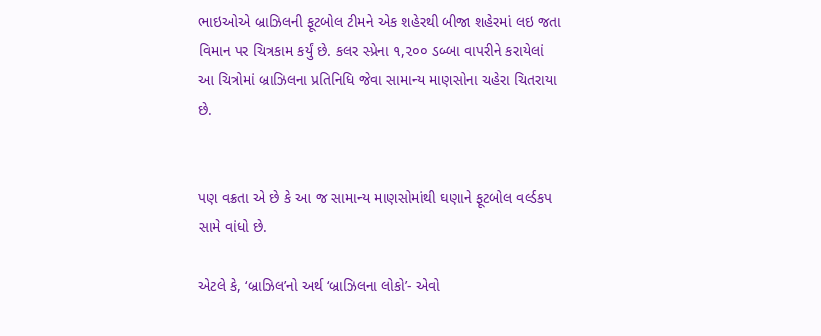ભાઇઓએ બ્રાઝિલની ફૂટબોલ ટીમને એક શહેરથી બીજા શહેરમાં લઇ જતા વિમાન પર ચિત્રકામ કર્યું છે. કલર સ્પ્રેના ૧,૨૦૦ ડબ્બા વાપરીને કરાયેલાં આ ચિત્રોમાં બ્રાઝિલના પ્રતિનિધિ જેવા સામાન્ય માણસોના ચહેરા ચિતરાયા છે.


પણ વક્રતા એ છે કે આ જ સામાન્ય માણસોમાંથી ઘણાને ફૂટબોલ વર્લ્ડકપ સામે વાંધો છે.

એટલે કે, ‘બ્રાઝિલ’નો અર્થ ‘બ્રાઝિલના લોકો’- એવો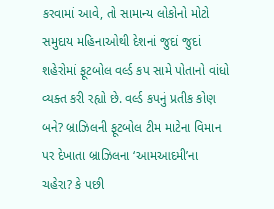કરવામાં આવે, તો સામાન્ય લોકોનો મોટો સમુદાય મહિનાઓથી દેશનાં જુદાં જુદાં શહેરોમાં ફૂટબોલ વર્લ્ડ કપ સામે પોતાનો વાંધો વ્યક્ત કરી રહ્યો છે. વર્લ્ડ કપનું પ્રતીક કોણ બને? બ્રાઝિલની ફૂટબોલ ટીમ માટેના વિમાન પર દેખાતા બ્રાઝિલના ‘આમઆદમી’ના ચહેરા? કે પછી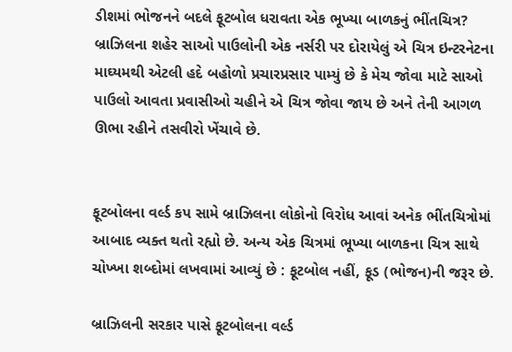ડીશમાં ભોજનને બદલે ફૂટબોલ ધરાવતા એક ભૂખ્યા બાળકનું ભીંતચિત્ર? બ્રાઝિલના શહેર સાઓ પાઉલોની એક નર્સરી પર દોરાયેલું એ ચિત્ર ઇન્ટરનેટના માઘ્યમથી એટલી હદે બહોળો પ્રચારપ્રસાર પામ્યું છે કે મેચ જોવા માટે સાઓ પાઉલો આવતા પ્રવાસીઓ ચહીને એ ચિત્ર જોવા જાય છે અને તેની આગળ ઊભા રહીને તસવીરો ખેંચાવે છે.


ફૂટબોલના વર્લ્ડ કપ સામે બ્રાઝિલના લોકોનો વિરોધ આવાં અનેક ભીંતચિત્રોમાં આબાદ વ્યક્ત થતો રહ્યો છે. અન્ય એક ચિત્રમાં ભૂખ્યા બાળકના ચિત્ર સાથે ચોખ્ખા શબ્દોમાં લખવામાં આવ્યું છે : ફૂટબોલ નહીં, ફૂડ (ભોજન)ની જરૂર છે.

બ્રાઝિલની સરકાર પાસે ફૂટબોલના વર્લ્ડ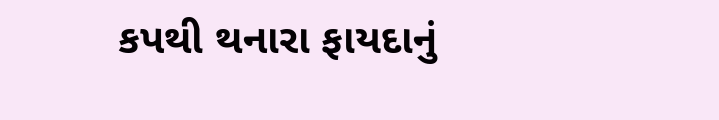કપથી થનારા ફાયદાનું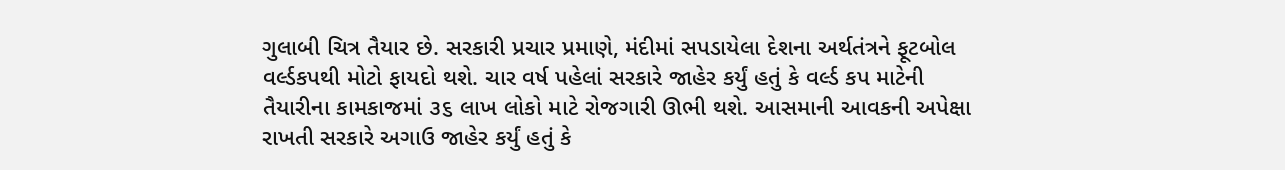ગુલાબી ચિત્ર તૈયાર છે. સરકારી પ્રચાર પ્રમાણે, મંદીમાં સપડાયેલા દેશના અર્થતંત્રને ફૂટબોલ વર્લ્ડકપથી મોટો ફાયદો થશે. ચાર વર્ષ પહેલાં સરકારે જાહેર કર્યું હતું કે વર્લ્ડ કપ માટેની તૈયારીના કામકાજમાં ૩૬ લાખ લોકો માટે રોજગારી ઊભી થશે. આસમાની આવકની અપેક્ષા રાખતી સરકારે અગાઉ જાહેર કર્યું હતું કે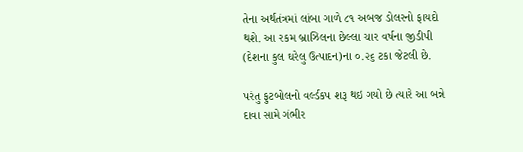તેના અર્થતંત્રમાં લાંબા ગાળે ૮૧ અબજ ડોલરનો ફાયદો થશે. આ રકમ બ્રાઝિલના છેલ્લા ચાર વર્ષના જીડીપી (દેશના કુલ ઘરેલુ ઉત્પાદન)ના ૦.૨૬ ટકા જેટલી છે.

પરંતુ ફુટબોલનો વર્લ્ડકપ શરૂ થઇ ગયો છે ત્યારે આ બન્ને દાવા સામે ગંભીર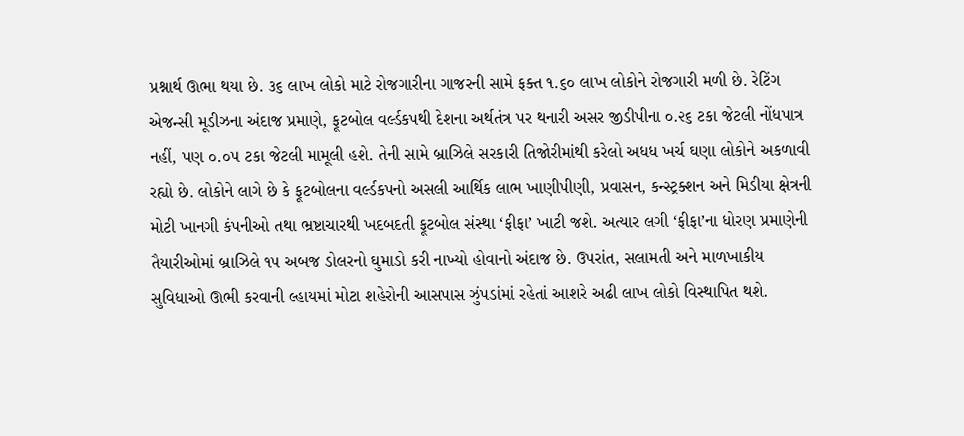પ્રશ્નાર્થ ઊભા થયા છે. ૩૬ લાખ લોકો માટે રોજગારીના ગાજરની સામે ફક્ત ૧.૬૦ લાખ લોકોને રોજગારી મળી છે. રેટિંગ એજન્સી મૂડીઝના અંદાજ પ્રમાણે, ફૂટબોલ વર્લ્ડકપથી દેશના અર્થતંત્ર પર થનારી અસર જીડીપીના ૦.૨૬ ટકા જેટલી નોંધપાત્ર નહીં, પણ ૦.૦૫ ટકા જેટલી મામૂલી હશે. તેની સામે બ્રાઝિલે સરકારી તિજોરીમાંથી કરેલો અધધ ખર્ચ ઘણા લોકોને અકળાવી રહ્યો છે. લોકોને લાગે છે કે ફૂટબોલના વર્લ્ડકપનો અસલી આર્થિક લાભ ખાણીપીણી, પ્રવાસન, કન્સ્ટ્રક્શન અને મિડીયા ક્ષેત્રની મોટી ખાનગી કંપનીઓ તથા ભ્રષ્ટાચારથી ખદબદતી ફૂટબોલ સંસ્થા ‘ફીફા’ ખાટી જશે. અત્યાર લગી ‘ફીફા’ના ધોરણ પ્રમાણેની તૈયારીઓમાં બ્રાઝિલે ૧૫ અબજ ડોલરનો ઘુમાડો કરી નાખ્યો હોવાનો અંદાજ છે. ઉપરાંત, સલામતી અને માળખાકીય સુવિધાઓ ઊભી કરવાની લ્હાયમાં મોટા શહેરોની આસપાસ ઝુંપડાંમાં રહેતાં આશરે અઢી લાખ લોકો વિસ્થાપિત થશે.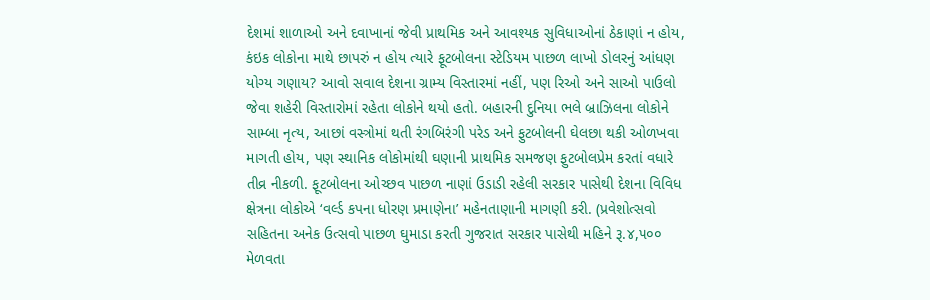દેશમાં શાળાઓ અને દવાખાનાં જેવી પ્રાથમિક અને આવશ્યક સુવિધાઓનાં ઠેકાણાં ન હોય, કંઇક લોકોના માથે છાપરું ન હોય ત્યારે ફૂટબોલના સ્ટેડિયમ પાછળ લાખો ડોલરનું આંધણ યોગ્ય ગણાય? આવો સવાલ દેશના ગ્રામ્ય વિસ્તારમાં નહીં, પણ રિઓ અને સાઓ પાઉલો જેવા શહેરી વિસ્તારોમાં રહેતા લોકોને થયો હતો. બહારની દુનિયા ભલે બ્રાઝિલના લોકોને સામ્બા નૃત્ય, આછાં વસ્ત્રોમાં થતી રંગબિરંગી પરેડ અને ફુટબોલની ઘેલછા થકી ઓળખવા માગતી હોય, પણ સ્થાનિક લોકોમાંથી ઘણાની પ્રાથમિક સમજણ ફુટબોલપ્રેમ કરતાં વધારે તીવ્ર નીકળી. ફૂટબોલના ઓચ્છવ પાછળ નાણાં ઉડાડી રહેલી સરકાર પાસેથી દેશના વિવિધ ક્ષેત્રના લોકોએ ‘વર્લ્ડ કપના ધોરણ પ્રમાણેના’ મહેનતાણાની માગણી કરી. (પ્રવેશોત્સવો સહિતના અનેક ઉત્સવો પાછળ ઘુમાડા કરતી ગુજરાત સરકાર પાસેથી મહિને રૂ.૪,૫૦૦ મેળવતા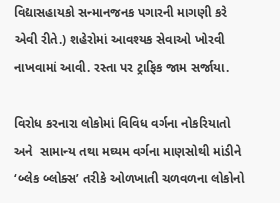વિદ્યાસહાયકો સન્માનજનક પગારની માગણી કરે એવી રીતે.) શહેરોમાં આવશ્યક સેવાઓ ખોરવી નાખવામાં આવી. રસ્તા પર ટ્રાફિક જામ સર્જાયા.

વિરોધ કરનારા લોકોમાં વિવિધ વર્ગના નોકરિયાતો અને  સામાન્ય તથા મઘ્યમ વર્ગના માણસોથી માંડીને ‘બ્લેક બ્લોક્સ’ તરીકે ઓળખાતી ચળવળના લોકોનો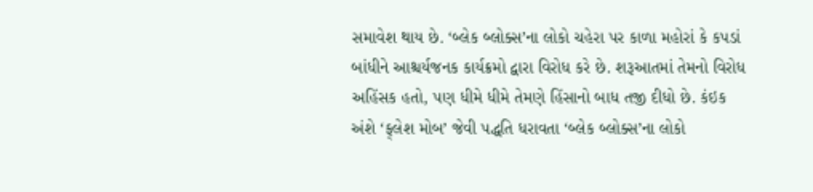સમાવેશ થાય છે. ‘બ્લેક બ્લોક્સ’ના લોકો ચહેરા પર કાળા મહોરાં કે કપડાં બાંધીને આશ્ચર્યજનક કાર્યક્રમો દ્વારા વિરોધ કરે છે. શરૂઆતમાં તેમનો વિરોધ અહિંસક હતો, પણ ધીમે ધીમે તેમણે હિંસાનો બાધ તજી દીધો છે. કંઇક અંશે ‘ફ્‌લેશ મોબ’ જેવી પદ્ધતિ ધરાવતા ‘બ્લેક બ્લોક્સ’ના લોકો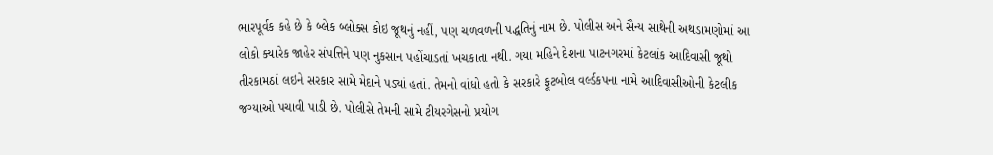ભારપૂર્વક કહે છે કે બ્લેક બ્લોક્સ કોઇ જૂથનું નહીં, પણ ચળવળની પદ્ધતિનું નામ છે. પોલીસ અને સૈન્ય સાથેની અથડામણોમાં આ લોકો ક્યારેક જાહેર સંપત્તિને પણ નુકસાન પહોંચાડતાં ખચકાતા નથી. ગયા મહિને દેશના પાટનગરમાં કેટલાંક આદિવાસી જૂથો તીરકામઠાં લઇને સરકાર સામે મેદાને પડ્યાં હતાં. તેમનો વાંધો હતો કે સરકારે ફૂટબોલ વર્લ્ડકપના નામે આદિવાસીઓની કેટલીક જગ્યાઓ પચાવી પાડી છે. પોલીસે તેમની સામે ટીયરગેસનો પ્રયોગ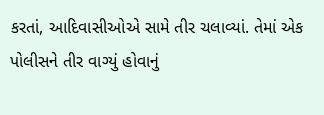કરતાં, આદિવાસીઓએ સામે તીર ચલાવ્યાં. તેમાં એક પોલીસને તીર વાગ્યું હોવાનું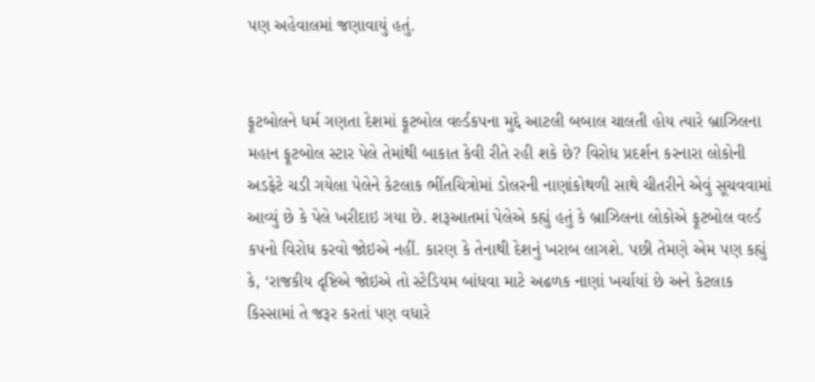પણ અહેવાલમાં જણાવાયું હતું.


ફૂટબોલને ધર્મ ગણતા દેશમાં ફૂટબોલ વર્લ્ડકપના મુદ્દે આટલી બબાલ ચાલતી હોય ત્યારે બ્રાઝિલના મહાન ફૂટબોલ સ્ટાર પેલે તેમાંથી બાકાત કેવી રીતે રહી શકે છે? વિરોધ પ્રદર્શન કરનારા લોકોની અડફેટે ચડી ગયેલા પેલેને કેટલાક ભીંતચિત્રોમાં ડોલરની નાણાંકોથળી સાથે ચીતરીને એવું સૂચવવામાં આવ્યું છે કે પેલે ખરીદાઇ ગયા છે. શરૂઆતમાં પેલેએ કહ્યું હતું કે બ્રાઝિલના લોકોએ ફૂટબોલ વર્લ્ડ કપનો વિરોધ કરવો જોઇએ નહીં. કારણ કે તેનાથી દેશનું ખરાબ લાગશે. પછી તેમણે એમ પણ કહ્યું કે, ‘રાજકીય દૃષ્ટિએ જોઇએ તો સ્ટેડિયમ બાંધવા માટે અઢળક નાણાં ખર્ચાયાં છે અને કેટલાક કિસ્સામાં તે જરૂર કરતાં પણ વધારે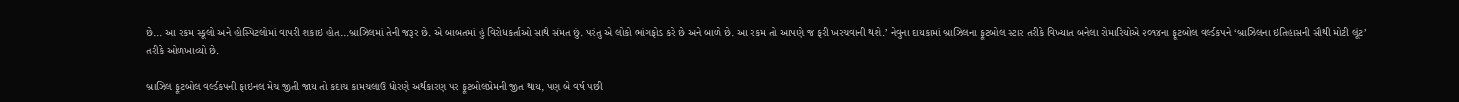છે... આ રકમ સ્કૂલો અને હોસ્પિટલોમાં વાપરી શકાઇ હોત...બ્રાઝિલમાં તેની જરૂર છે. એ બાબતમાં હું વિરોધકર્તાઓ સાથે સંમત છું. પરંતુ એ લોકો ભાંગફોડ કરે છે અને બાળે છે. આ રકમ તો આપણે જ ફરી ખરચવાની થશે.’ નેવુના દાયકામાં બ્રાઝિલના ફૂટબોલ સ્ટાર તરીકે વિખ્યાત બનેલા રોમારિયોએ ૨૦૧૪ના ફૂટબોલ વર્લ્ડકપને ‘બ્રાઝિલના ઇતિહાસની સૌથી મોટી લૂંટ’ તરીકે ઓળખાવ્યો છે.

બ્રાઝિલ ફૂટબોલ વર્લ્ડકપની ફાઇનલ મેચ જીતી જાય તો કદાચ કામચલાઉ ધોરણે અર્થકારણ પર ફૂટબોલપ્રેમની જીત થાય, પણ બે વર્ષ પછી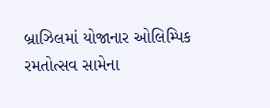બ્રાઝિલમાં યોજાનાર ઓલિમ્પિક રમતોત્સવ સામેના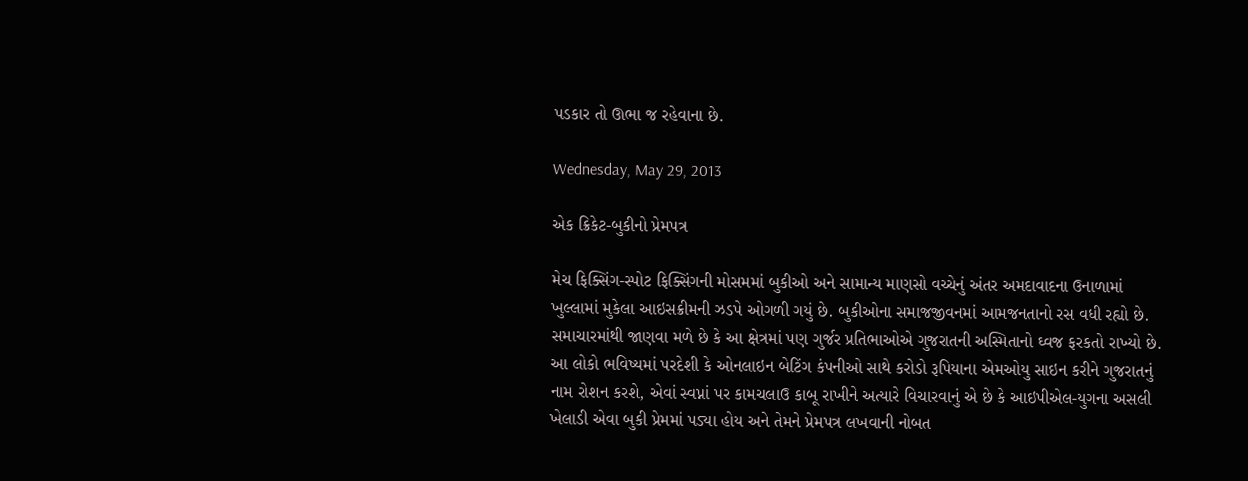પડકાર તો ઊભા જ રહેવાના છે.

Wednesday, May 29, 2013

એક ક્રિકેટ-બુકીનો પ્રેમપત્ર

મેચ ફિક્સિંગ-સ્પોટ ફિક્સિંગની મોસમમાં બુકીઓ અને સામાન્ય માણસો વચ્ચેનું અંતર અમદાવાદના ઉનાળામાં ખુલ્લામાં મુકેલા આઇસક્રીમની ઝડપે ઓગળી ગયું છે. બુકીઓના સમાજજીવનમાં આમજનતાનો રસ વધી રહ્યો છે. સમાચારમાંથી જાણવા મળે છે કે આ ક્ષેત્રમાં પણ ગુર્જર પ્રતિભાઓએ ગુજરાતની અસ્મિતાનો ઘ્વજ ફરકતો રાખ્યો છે. આ લોકો ભવિષ્યમાં પરદેશી કે ઓનલાઇન બેટિંગ કંપનીઓ સાથે કરોડો રૂપિયાના એમઓયુ સાઇન કરીને ગુજરાતનું નામ રોશન કરશે, એવાં સ્વપ્નાં પર કામચલાઉ કાબૂ રાખીને અત્યારે વિચારવાનું એ છે કે આઇપીએલ-યુગના અસલી ખેલાડી એવા બુકી પ્રેમમાં પડ્યા હોય અને તેમને પ્રેમપત્ર લખવાની નોબત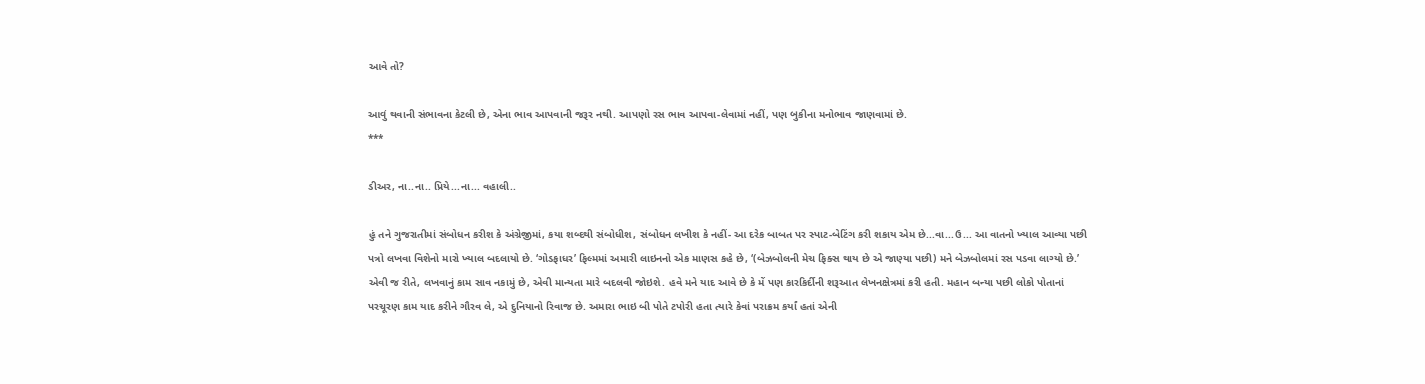આવે તો?

આવું થવાની સંભાવના કેટલી છે, એના ભાવ આપવાની જરૂર નથી. આપણો રસ ભાવ આપવા-લેવામાં નહીં, પણ બુકીના મનોભાવ જાણવામાં છે.
***

ડીઅર, ના..ના.. પ્રિયે...ના... વહાલી..

હું તને ગુજરાતીમાં સંબોધન કરીશ કે અંગ્રેજીમાં, કયા શબ્દથી સંબોધીશ, સંબોધન લખીશ કે નહીં- આ દરેક બાબત પર સ્પાટ-બેટિંગ કરી શકાય એમ છે...વા...ઉ... આ વાતનો ખ્યાલ આવ્યા પછી પત્રો લખવા વિશેનો મારો ખ્યાલ બદલાયો છે. ‘ગોડફાધર’ ફિલ્મમાં અમારી લાઇનનો એક માણસ કહે છે, ‘(બેઝબોલની મેચ ફિક્સ થાય છે એ જાણ્યા પછી) મને બેઝબોલમાં રસ પડવા લાગ્યો છે.’ એવી જ રીતે, લખવાનું કામ સાવ નકામું છે, એવી માન્યતા મારે બદલવી જોઇશે. હવે મને યાદ આવે છે કે મેં પણ કારકિર્દીની શરૂઆત લેખનક્ષેત્રમાં કરી હતી. મહાન બન્યા પછી લોકો પોતાનાં પરચૂરણ કામ યાદ કરીને ગૌરવ લે, એ દુનિયાનો રિવાજ છે. અમારા ભાઇ બી પોતે ટપોરી હતા ત્યારે કેવાં પરાક્રમ કર્યાં હતાં એની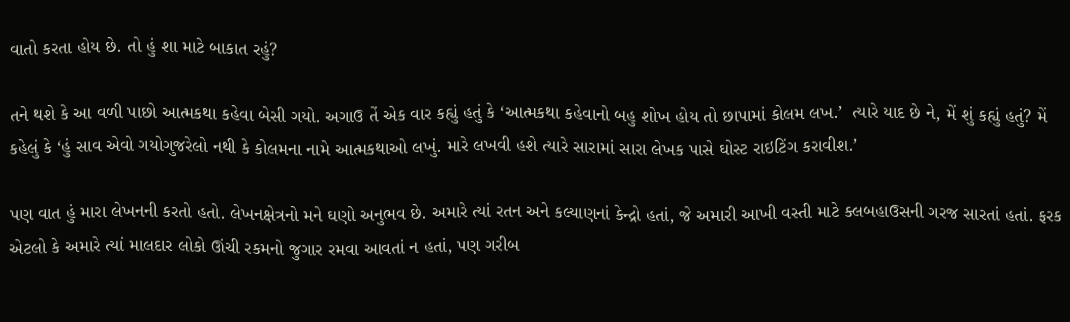વાતો કરતા હોય છે. તો હું શા માટે બાકાત રહું?

તને થશે કે આ વળી પાછો આત્મકથા કહેવા બેસી ગયો. અગાઉ તેં એક વાર કહ્યું હતું કે ‘આત્મકથા કહેવાનો બહુ શોખ હોય તો છાપામાં કોલમ લખ.’  ત્યારે યાદ છે ને, મેં શું કહ્યું હતું? મેં કહેલું કે ‘હું સાવ એવો ગયોગુજરેલો નથી કે કોલમના નામે આત્મકથાઓ લખું. મારે લખવી હશે ત્યારે સારામાં સારા લેખક પાસે ઘોસ્ટ રાઇટિંગ કરાવીશ.’

પણ વાત હું મારા લેખનની કરતો હતો. લેખનક્ષેત્રનો મને ઘણો અનુભવ છે. અમારે ત્યાં રતન અને કલ્યાણનાં કેન્દ્રો હતાં, જે અમારી આખી વસ્તી માટે ક્લબહાઉસની ગરજ સારતાં હતાં. ફરક એટલો કે અમારે ત્યાં માલદાર લોકો ઊંચી રકમનો જુગાર રમવા આવતાં ન હતાં, પણ ગરીબ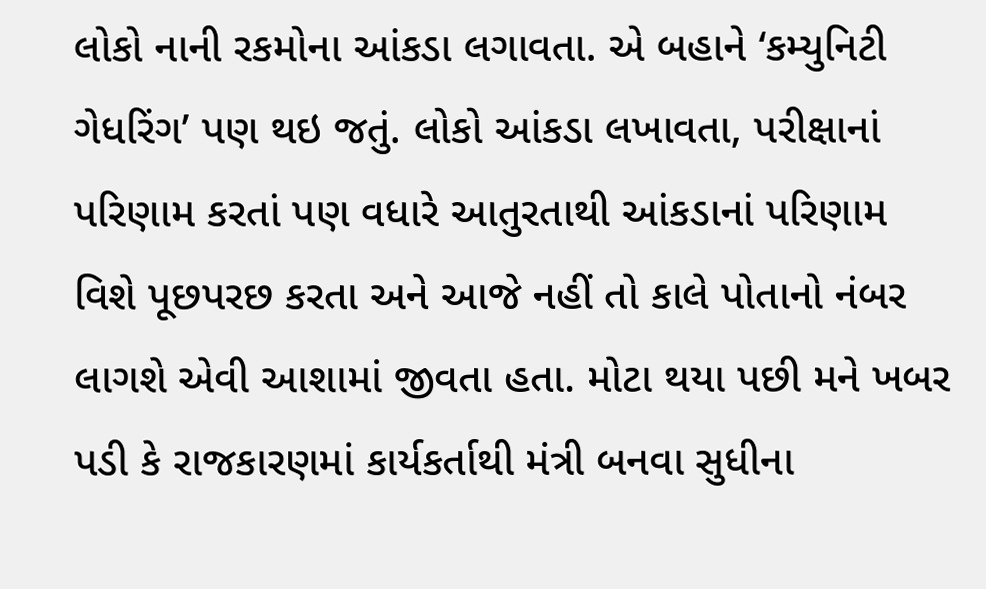લોકો નાની રકમોના આંકડા લગાવતા. એ બહાને ‘કમ્યુનિટી ગેધરિંગ’ પણ થઇ જતું. લોકો આંકડા લખાવતા, પરીક્ષાનાં પરિણામ કરતાં પણ વધારે આતુરતાથી આંકડાનાં પરિણામ વિશે પૂછપરછ કરતા અને આજે નહીં તો કાલે પોતાનો નંબર લાગશે એવી આશામાં જીવતા હતા. મોટા થયા પછી મને ખબર પડી કે રાજકારણમાં કાર્યકર્તાથી મંત્રી બનવા સુધીના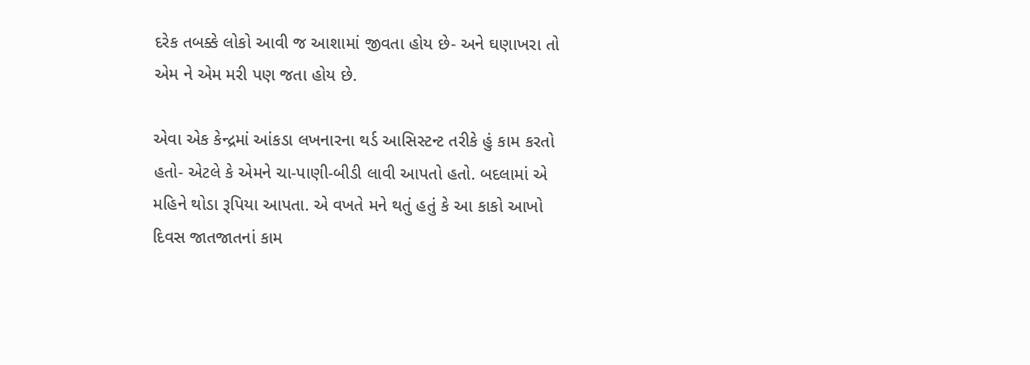દરેક તબક્કે લોકો આવી જ આશામાં જીવતા હોય છે- અને ઘણાખરા તો એમ ને એમ મરી પણ જતા હોય છે.

એવા એક કેન્દ્રમાં આંકડા લખનારના થર્ડ આસિસ્ટન્ટ તરીકે હું કામ કરતો હતો- એટલે કે એમને ચા-પાણી-બીડી લાવી આપતો હતો. બદલામાં એ મહિને થોડા રૂપિયા આપતા. એ વખતે મને થતું હતું કે આ કાકો આખો દિવસ જાતજાતનાં કામ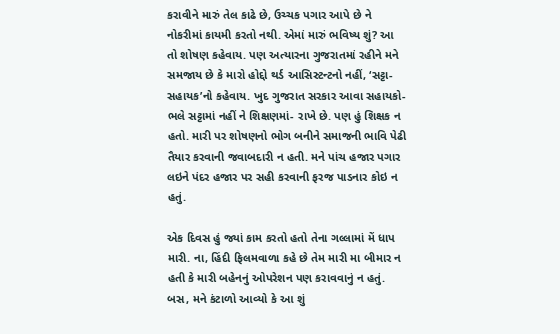કરાવીને મારું તેલ કાઢે છે, ઉચ્ચક પગાર આપે છે ને નોકરીમાં કાયમી કરતો નથી. એમાં મારું ભવિષ્ય શું? આ તો શોષણ કહેવાય. પણ અત્યારના ગુજરાતમાં રહીને મને સમજાય છે કે મારો હોદ્દો થર્ડ આસિસ્ટન્ટનો નહીં, ‘સટ્ટા-સહાયક’નો કહેવાય. ખુદ ગુજરાત સરકાર આવા સહાયકો- ભલે સટ્ટામાં નહીં ને શિક્ષણમાં- રાખે છે. પણ હું શિક્ષક ન હતો. મારી પર શોષણનો ભોગ બનીને સમાજની ભાવિ પેઢી તૈયાર કરવાની જવાબદારી ન હતી. મને પાંચ હજાર પગાર લઇને પંદર હજાર પર સહી કરવાની ફરજ પાડનાર કોઇ ન હતું.

એક દિવસ હું જ્યાં કામ કરતો હતો તેના ગલ્લામાં મેં ધાપ મારી. ના, હિંદી ફિલમવાળા કહે છે તેમ મારી મા બીમાર ન હતી કે મારી બહેનનું ઓપરેશન પણ કરાવવાનું ન હતું. બસ, મને કંટાળો આવ્યો કે આ શું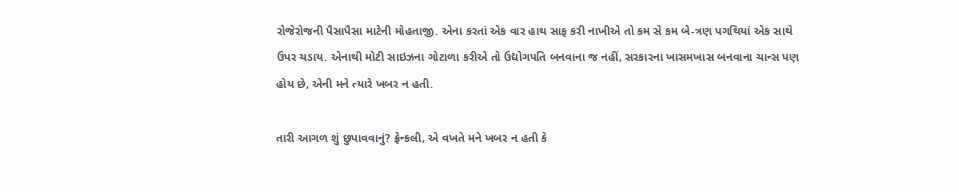રોજેરોજની પૈસાપૈસા માટેની મોહતાજી. એના કરતાં એક વાર હાથ સાફ કરી નાખીએ તો કમ સે કમ બે-ત્રણ પગથિયાં એક સાથે ઉપર ચડાય. એનાથી મોટી સાઇઝના ગોટાળા કરીએ તો ઉદ્યોગપતિ બનવાના જ નહીં, સરકારના ખાસમખાસ બનવાના ચાન્સ પણ હોય છે, એની મને ત્યારે ખબર ન હતી.

તારી આગળ શું છુપાવવાનું? ફ્રેન્કલી, એ વખતે મને ખબર ન હતી કે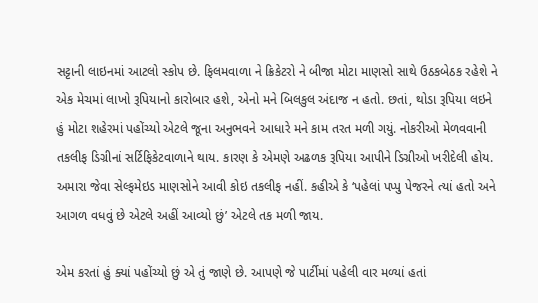સટ્ટાની લાઇનમાં આટલો સ્કોપ છે. ફિલમવાળા ને ક્રિકેટરો ને બીજા મોટા માણસો સાથે ઉઠકબેઠક રહેશે ને એક મેચમાં લાખો રૂપિયાનો કારોબાર હશે, એનો મને બિલકુલ અંદાજ ન હતો. છતાં, થોડા રૂપિયા લઇને હું મોટા શહેરમાં પહોંચ્યો એટલે જૂના અનુભવને આધારે મને કામ તરત મળી ગયું. નોકરીઓ મેળવવાની તકલીફ ડિગ્રીનાં સર્ટિફિકેટવાળાને થાય. કારણ કે એમણે અઢળક રૂપિયા આપીને ડિગ્રીઓ ખરીદેલી હોય. અમારા જેવા સેલ્ફમેઇડ માણસોને આવી કોઇ તકલીફ નહીં. કહીએ કે ‘પહેલાં પપ્પુ પેજરને ત્યાં હતો અને આગળ વધવું છે એટલે અહીં આવ્યો છું’ એટલે તક મળી જાય.

એમ કરતાં હું ક્યાં પહોંચ્યો છું એ તું જાણે છે. આપણે જે પાર્ટીમાં પહેલી વાર મળ્યાં હતાં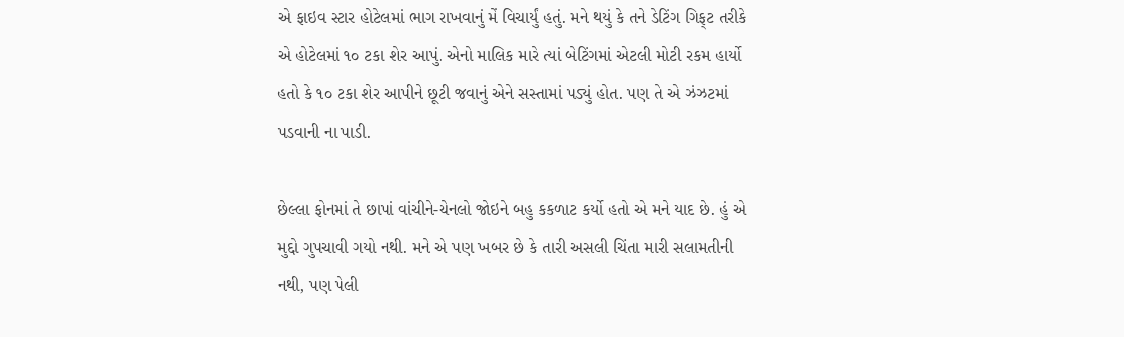એ ફાઇવ સ્ટાર હોટેલમાં ભાગ રાખવાનું મેં વિચાર્યું હતું. મને થયું કે તને ડેટિંગ ગિફ્‌ટ તરીકે એ હોટેલમાં ૧૦ ટકા શેર આપું. એનો માલિક મારે ત્યાં બેટિંગમાં એટલી મોટી રકમ હાર્યો હતો કે ૧૦ ટકા શેર આપીને છૂટી જવાનું એને સસ્તામાં પડ્યું હોત. પણ તે એ ઝંઝટમાં પડવાની ના પાડી.

છેલ્લા ફોનમાં તે છાપાં વાંચીને-ચેનલો જોઇને બહુ કકળાટ કર્યો હતો એ મને યાદ છે. હું એ મુદ્દો ગુપચાવી ગયો નથી. મને એ પણ ખબર છે કે તારી અસલી ચિંતા મારી સલામતીની નથી, પણ પેલી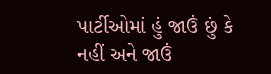પાર્ટીઓમાં હું જાઉં છું કે નહીં અને જાઉં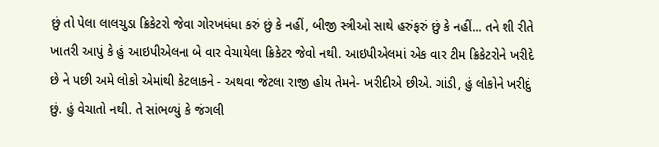છું તો પેલા લાલચુડા ક્રિકેટરો જેવા ગોરખધંધા કરું છું કે નહીં, બીજી સ્ત્રીઓ સાથે હરુંફરું છું કે નહીં... તને શી રીતે ખાતરી આપું કે હું આઇપીએલના બે વાર વેચાયેલા ક્રિકેટર જેવો નથી. આઇપીએલમાં એક વાર ટીમ ક્રિકેટરોને ખરીદે છે ને પછી અમે લોકો એમાંથી કેટલાકને - અથવા જેટલા રાજી હોય તેમને- ખરીદીએ છીએ. ગાંડી, હું લોકોને ખરીદું છું. હું વેચાતો નથી. તે સાંભળ્યું કે જંગલી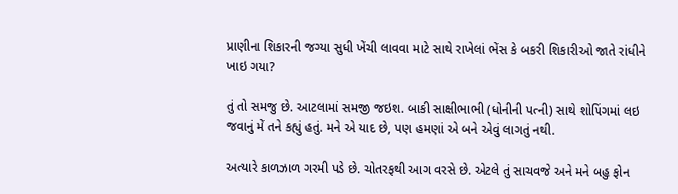પ્રાણીના શિકારની જગ્યા સુધી ખેંચી લાવવા માટે સાથે રાખેલાં ભેંસ કે બકરી શિકારીઓ જાતે રાંધીને ખાઇ ગયા?

તું તો સમજુ છે. આટલામાં સમજી જઇશ. બાકી સાક્ષીભાભી (ધોનીની પત્ની) સાથે શોપિંગમાં લઇ જવાનું મેં તને કહ્યું હતું. મને એ યાદ છે, પણ હમણાં એ બને એવું લાગતું નથી.

અત્યારે કાળઝાળ ગરમી પડે છે. ચોતરફથી આગ વરસે છે. એટલે તું સાચવજે અને મને બહુ ફોન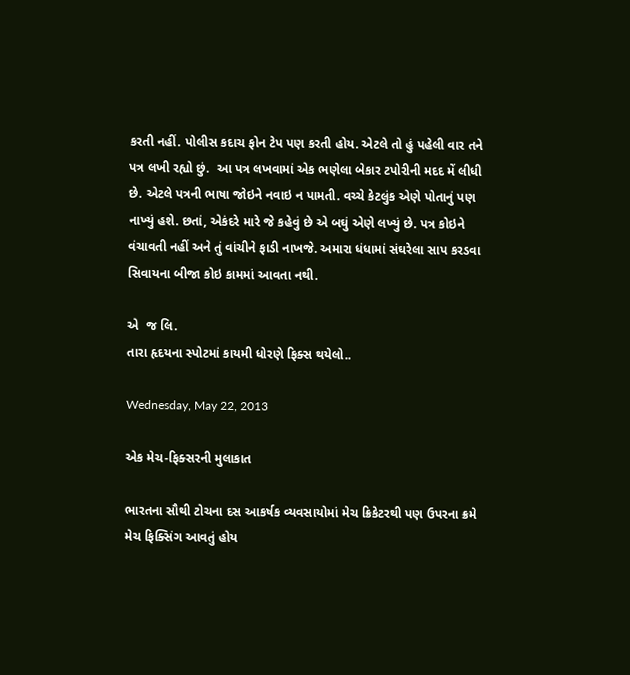કરતી નહીં. પોલીસ કદાચ ફોન ટેપ પણ કરતી હોય. એટલે તો હું પહેલી વાર તને પત્ર લખી રહ્યો છું.  આ પત્ર લખવામાં એક ભણેલા બેકાર ટપોરીની મદદ મેં લીધી છે. એટલે પત્રની ભાષા જોઇને નવાઇ ન પામતી. વચ્ચે કેટલુંક એણે પોતાનું પણ નાખ્યું હશે. છતાં, એકંદરે મારે જે કહેવું છે એ બઘું એણે લખ્યું છે. પત્ર કોઇને વંચાવતી નહીં અને તું વાંચીને ફાડી નાખજે. અમારા ધંધામાં સંઘરેલા સાપ કરડવા સિવાયના બીજા કોઇ કામમાં આવતા નથી.

એ  જ લિ.
તારા હૃદયના સ્પોટમાં કાયમી ધોરણે ફિક્સ થયેલો..

Wednesday, May 22, 2013

એક મેચ-ફિક્સરની મુલાકાત

ભારતના સૌથી ટોચના દસ આકર્ષક વ્યવસાયોમાં મેચ ક્રિકેટરથી પણ ઉપરના ક્રમે મેચ ફિક્સિંગ આવતું હોય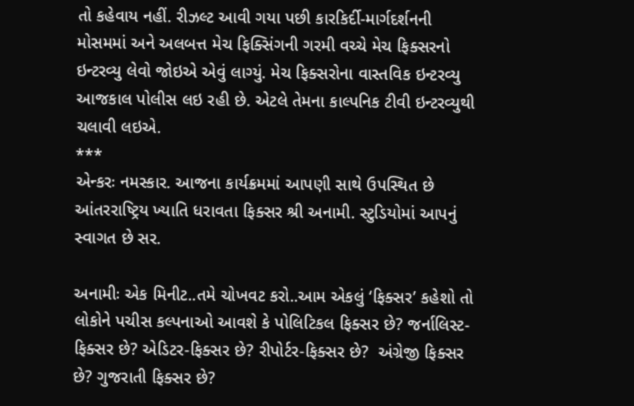તો કહેવાય નહીં. રીઝલ્ટ આવી ગયા પછી કારકિર્દી-માર્ગદર્શનની મોસમમાં અને અલબત્ત મેચ ફિક્સિંગની ગરમી વચ્ચે મેચ ફિક્સરનો ઇન્ટરવ્યુ લેવો જોઇએ એવું લાગ્યું. મેચ ફિક્સરોના વાસ્તવિક ઇન્ટરવ્યુ આજકાલ પોલીસ લઇ રહી છે. એટલે તેમના કાલ્પનિક ટીવી ઇન્ટરવ્યુથી ચલાવી લઇએ.
***
એન્કરઃ નમસ્કાર. આજના કાર્યક્રમમાં આપણી સાથે ઉપસ્થિત છે આંતરરાષ્ટ્રિય ખ્યાતિ ધરાવતા ફિક્સર શ્રી અનામી. સ્ટુડિયોમાં આપનું સ્વાગત છે સર.

અનામીઃ એક મિનીટ..તમે ચોખવટ કરો..આમ એકલું ‘ફિક્સર’ કહેશો તો લોકોને પચીસ કલ્પનાઓ આવશે કે પોલિટિકલ ફિક્સર છે? જર્નાલિસ્ટ-ફિક્સર છે? એડિટર-ફિક્સર છે? રીપોર્ટર-ફિક્સર છે?  અંગ્રેજી ફિક્સર છે? ગુજરાતી ફિક્સર છે?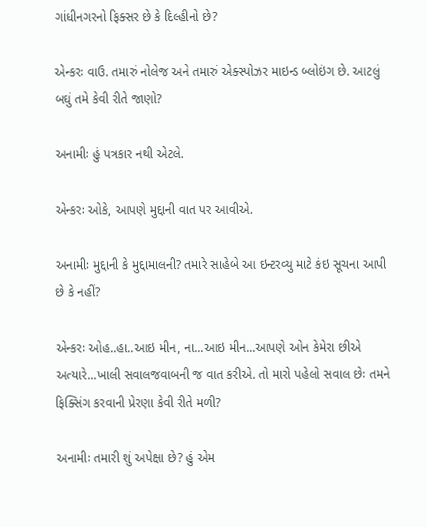ગાંધીનગરનો ફિક્સર છે કે દિલ્હીનો છે?

એન્કરઃ વાઉ. તમારું નોલેજ અને તમારું એક્સ્પોઝર માઇન્ડ બ્લોઇંગ છે. આટલું બઘું તમે કેવી રીતે જાણો?

અનામીઃ હું પત્રકાર નથી એટલે.

એન્કરઃ ઓકે, આપણે મુદ્દાની વાત પર આવીએ.

અનામીઃ મુદ્દાની કે મુદ્દામાલની? તમારે સાહેબે આ ઇન્ટરવ્યુ માટે કંઇ સૂચના આપી છે કે નહીં?

એન્કરઃ ઓહ..હા..આઇ મીન, ના...આઇ મીન...આપણે ઓન કેમેરા છીએ અત્યારે...ખાલી સવાલજવાબની જ વાત કરીએ. તો મારો પહેલો સવાલ છેઃ તમને ફિક્સિંગ કરવાની પ્રેરણા કેવી રીતે મળી?

અનામીઃ તમારી શું અપેક્ષા છે? હું એમ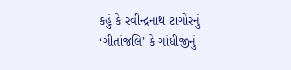કહું કે રવીન્દ્રનાથ ટાગોરનું ‘ગીતાંજલિ’ કે ગાંધીજીનું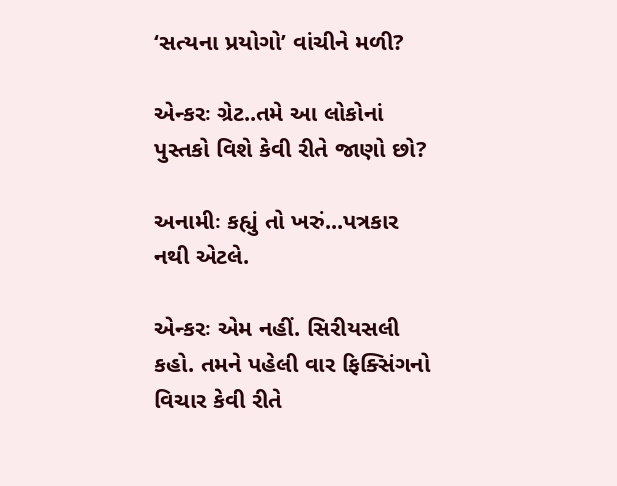‘સત્યના પ્રયોગો’ વાંચીને મળી?

એન્કરઃ ગ્રેટ..તમે આ લોકોનાં પુસ્તકો વિશે કેવી રીતે જાણો છો?

અનામીઃ કહ્યું તો ખરું...પત્રકાર નથી એટલે.

એન્કરઃ એમ નહીં. સિરીયસલી કહો. તમને પહેલી વાર ફિક્સિંગનો વિચાર કેવી રીતે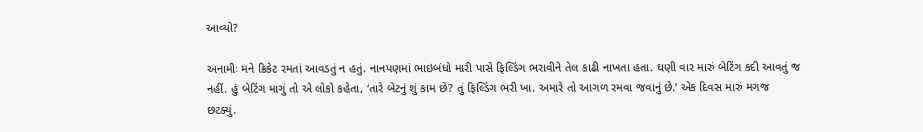આવ્યો?

અનામીઃ મને ક્રિકેટ રમતાં આવડતું ન હતું. નાનપણમાં ભાઇબંધો મારી પાસે ફિલ્ડિંગ ભરાવીને તેલ કાઢી નાખતા હતા. ઘણી વાર મારું બેટિંગ કદી આવતું જ નહીં. હું બેટિંગ માગું તો એ લોકો કહેતા, ‘તારે બેટનું શું કામ છે? તું ફિલ્ડિંગ ભરી ખા. અમારે તો આગળ રમવા જવાનું છે.’ એક દિવસ મારું મગજ છટક્યું.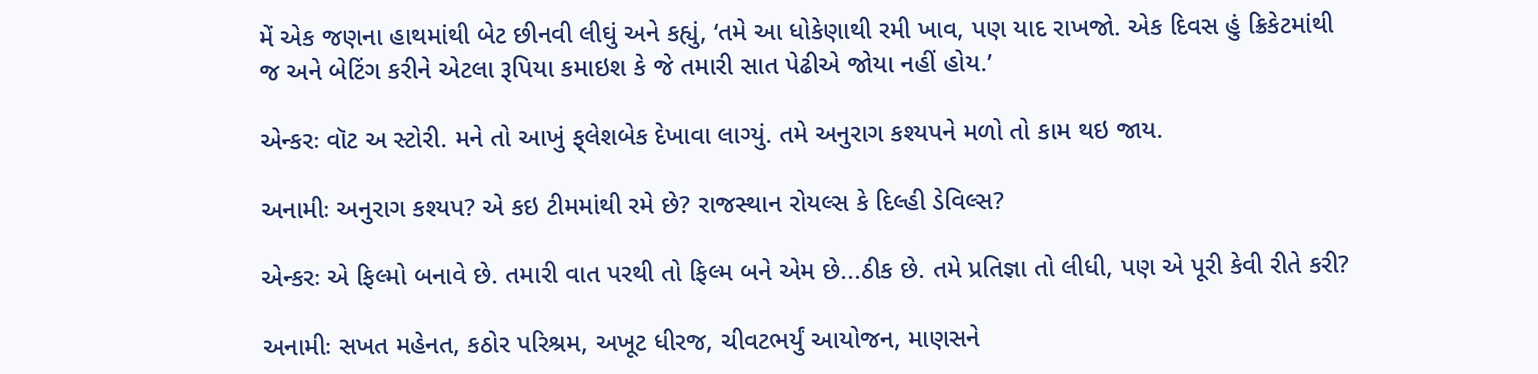મેં એક જણના હાથમાંથી બેટ છીનવી લીઘું અને કહ્યું, ‘તમે આ ધોકેણાથી રમી ખાવ, પણ યાદ રાખજો. એક દિવસ હું ક્રિકેટમાંથી જ અને બેટિંગ કરીને એટલા રૂપિયા કમાઇશ કે જે તમારી સાત પેઢીએ જોયા નહીં હોય.’

એન્કરઃ વૉટ અ સ્ટોરી. મને તો આખું ફ્‌લેશબેક દેખાવા લાગ્યું. તમે અનુરાગ કશ્યપને મળો તો કામ થઇ જાય.

અનામીઃ અનુરાગ કશ્યપ? એ કઇ ટીમમાંથી રમે છે? રાજસ્થાન રોયલ્સ કે દિલ્હી ડેવિલ્સ?

એન્કરઃ એ ફિલ્મો બનાવે છે. તમારી વાત પરથી તો ફિલ્મ બને એમ છે...ઠીક છે. તમે પ્રતિજ્ઞા તો લીધી, પણ એ પૂરી કેવી રીતે કરી?

અનામીઃ સખત મહેનત, કઠોર પરિશ્રમ, અખૂટ ધીરજ, ચીવટભર્યું આયોજન, માણસને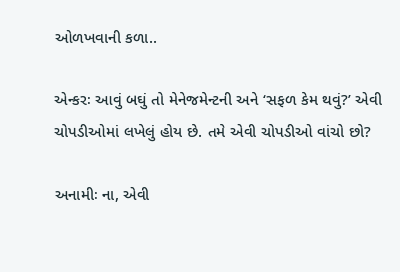ઓળખવાની કળા..

એન્કરઃ આવું બઘું તો મેનેજમેન્ટની અને ‘સફળ કેમ થવું?’ એવી ચોપડીઓમાં લખેલું હોય છે. તમે એવી ચોપડીઓ વાંચો છો?

અનામીઃ ના, એવી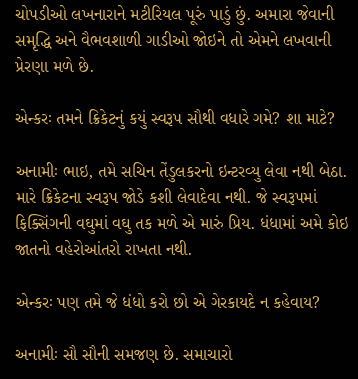ચોપડીઓ લખનારાને મટીરિયલ પૂરું પાડું છું. અમારા જેવાની સમૃદ્ધિ અને વૈભવશાળી ગાડીઓ જોઇને તો એમને લખવાની પ્રેરણા મળે છે.

એન્કરઃ તમને ક્રિકેટનું કયું સ્વરૂપ સૌથી વધારે ગમે? શા માટે?

અનામીઃ ભાઇ, તમે સચિન તેંડુલકરનો ઇન્ટરવ્યુ લેવા નથી બેઠા. મારે ક્રિકેટના સ્વરૂપ જોડે કશી લેવાદેવા નથી. જે સ્વરૂપમાં ફિક્સિંગની વઘુમાં વઘુ તક મળે એ મારું પ્રિય. ધંધામાં અમે કોઇ જાતનો વહેરોઆંતરો રાખતા નથી.

એન્કરઃ પણ તમે જે ધંધો કરો છો એ ગેરકાયદે ન કહેવાય?

અનામીઃ સૌ સૌની સમજણ છે. સમાચારો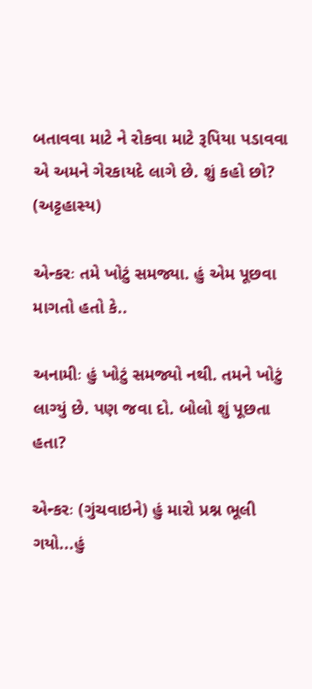બતાવવા માટે ને રોકવા માટે રૂપિયા પડાવવા એ અમને ગેરકાયદે લાગે છે. શું કહો છો? (અટ્ટહાસ્ય)

એન્કરઃ તમે ખોટું સમજ્યા. હું એમ પૂછવા માગતો હતો કે..

અનામીઃ હું ખોટું સમજ્યો નથી. તમને ખોટું લાગ્યું છે. પણ જવા દો. બોલો શું પૂછતા હતા?

એન્કરઃ (ગુંચવાઇને) હું મારો પ્રશ્ન ભૂલી ગયો...હું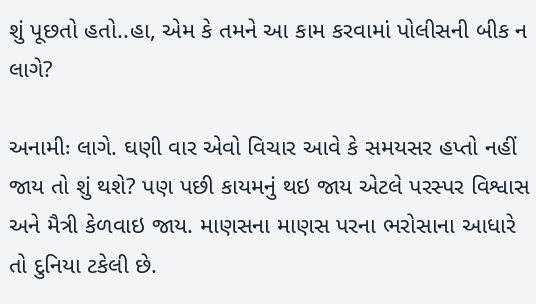શું પૂછતો હતો..હા, એમ કે તમને આ કામ કરવામાં પોલીસની બીક ન લાગે?

અનામીઃ લાગે. ઘણી વાર એવો વિચાર આવે કે સમયસર હપ્તો નહીં જાય તો શું થશે? પણ પછી કાયમનું થઇ જાય એટલે પરસ્પર વિશ્વાસ અને મૈત્રી કેળવાઇ જાય. માણસના માણસ પરના ભરોસાના આધારે તો દુનિયા ટકેલી છે.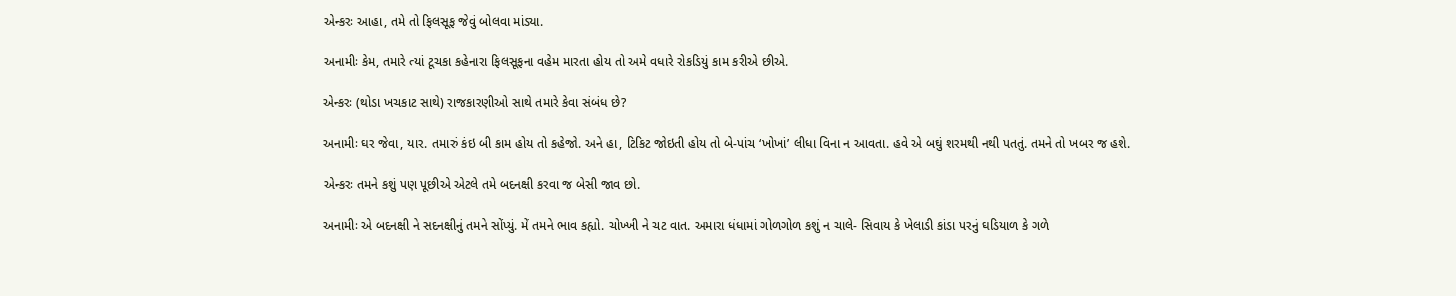એન્કરઃ આહા, તમે તો ફિલસૂફ જેવું બોલવા માંડ્યા.

અનામીઃ કેમ, તમારે ત્યાં ટૂચકા કહેનારા ફિલસૂફના વહેમ મારતા હોય તો અમે વધારે રોકડિયું કામ કરીએ છીએ.

એન્કરઃ (થોડા ખચકાટ સાથે) રાજકારણીઓ સાથે તમારે કેવા સંબંધ છે?

અનામીઃ ઘર જેવા, યાર. તમારું કંઇ બી કામ હોય તો કહેજો. અને હા, ટિકિટ જોઇતી હોય તો બે-પાંચ ‘ખોખાં’ લીધા વિના ન આવતા. હવે એ બઘું શરમથી નથી પતતું. તમને તો ખબર જ હશે.

એન્કરઃ તમને કશું પણ પૂછીએ એટલે તમે બદનક્ષી કરવા જ બેસી જાવ છો.

અનામીઃ એ બદનક્ષી ને સદનક્ષીનું તમને સોંપ્યું. મેં તમને ભાવ કહ્યો. ચોખ્ખી ને ચટ વાત. અમારા ધંધામાં ગોળગોળ કશું ન ચાલે- સિવાય કે ખેલાડી કાંડા પરનું ઘડિયાળ કે ગળે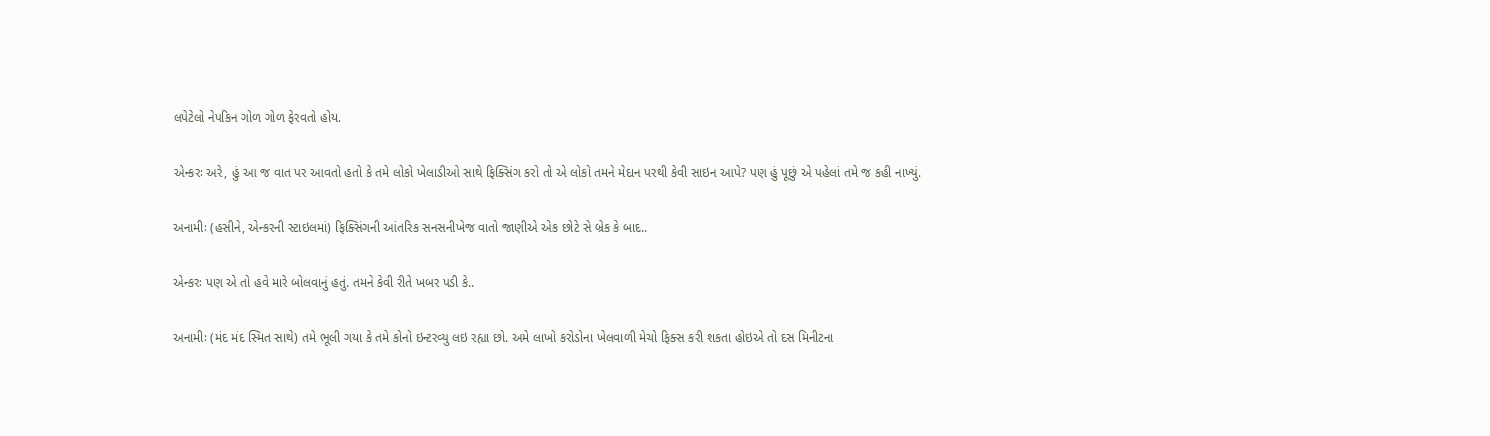લપેટેલો નેપકિન ગોળ ગોળ ફેરવતો હોય.

એન્કરઃ અરે, હું આ જ વાત પર આવતો હતો કે તમે લોકો ખેલાડીઓ સાથે ફિક્સિંગ કરો તો એ લોકો તમને મેદાન પરથી કેવી સાઇન આપે? પણ હું પૂછું એ પહેલાં તમે જ કહી નાખ્યું.

અનામીઃ (હસીને, એન્કરની સ્ટાઇલમાં) ફિક્સિંગની આંતરિક સનસનીખેજ વાતો જાણીએ એક છોટે સે બ્રેક કે બાદ..

એન્કરઃ પણ એ તો હવે મારે બોલવાનું હતું. તમને કેવી રીતે ખબર પડી કે..

અનામીઃ (મંદ મંદ સ્મિત સાથે) તમે ભૂલી ગયા કે તમે કોનો ઇન્ટરવ્યુ લઇ રહ્યા છો. અમે લાખો કરોડોના ખેલવાળી મેચો ફિક્સ કરી શકતા હોઇએ તો દસ મિનીટના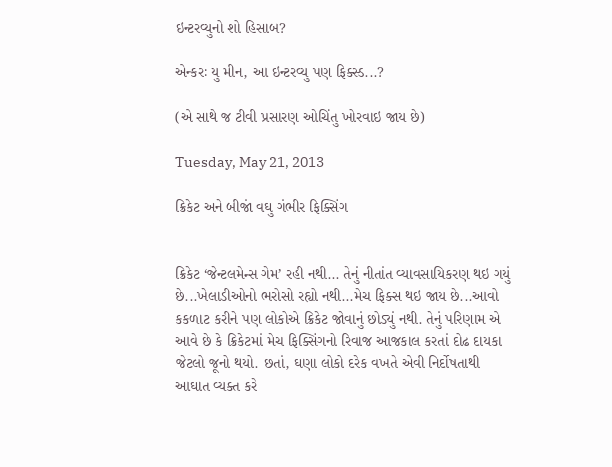ઇન્ટરવ્યુનો શો હિસાબ?

એન્કરઃ યુ મીન, આ ઇન્ટરવ્યુ પણ ફિક્સ્ડ...?

(એ સાથે જ ટીવી પ્રસારણ ઓચિંતુ ખોરવાઇ જાય છે)

Tuesday, May 21, 2013

ક્રિકેટ અને બીજાં વઘુ ગંભીર ફિક્સિંગ


ક્રિકેટ ‘જેન્ટલમેન્સ ગેમ’ રહી નથી... તેનું નીતાંત વ્યાવસાયિકરણ થઇ ગયું છે...ખેલાડીઓનો ભરોસો રહ્યો નથી...મેચ ફિક્સ થઇ જાય છે...આવો કકળાટ કરીને પણ લોકોએ ક્રિકેટ જોવાનું છોડ્યું નથી. તેનું પરિણામ એ આવે છે કે ક્રિકેટમાં મેચ ફિક્સિંગનો રિવાજ આજકાલ કરતાં દોઢ દાયકા જેટલો જૂનો થયો. છતાં, ઘણા લોકો દરેક વખતે એવી નિર્દોષતાથી આઘાત વ્યક્ત કરે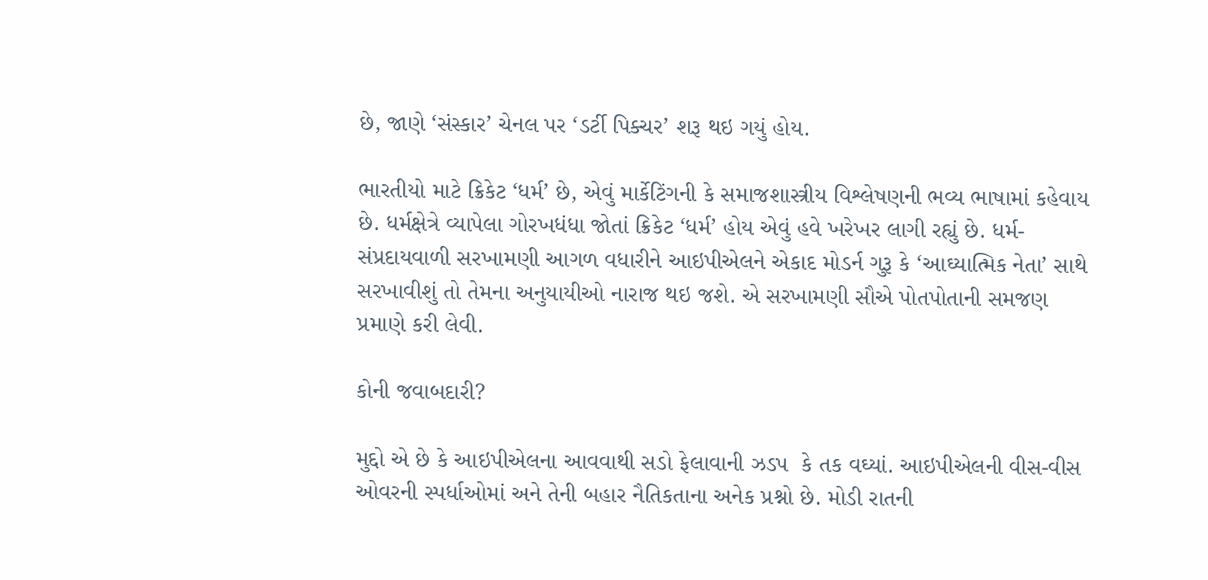છે, જાણે ‘સંસ્કાર’ ચેનલ પર ‘ડર્ટી પિક્ચર’ શરૂ થઇ ગયું હોય.

ભારતીયો માટે ક્રિકેટ ‘ધર્મ’ છે, એવું માર્કેટિંગની કે સમાજશાસ્ત્રીય વિશ્લેષણની ભવ્ય ભાષામાં કહેવાય છે. ધર્મક્ષેત્રે વ્યાપેલા ગોરખધંધા જોતાં ક્રિકેટ ‘ધર્મ’ હોય એવું હવે ખરેખર લાગી રહ્યું છે. ધર્મ-સંપ્રદાયવાળી સરખામણી આગળ વધારીને આઇપીએલને એકાદ મોડર્ન ગુરૂ કે ‘આઘ્યાત્મિક નેતા’ સાથે સરખાવીશું તો તેમના અનુયાયીઓ નારાજ થઇ જશે. એ સરખામણી સૌએ પોતપોતાની સમજણ પ્રમાણે કરી લેવી.

કોની જવાબદારી?

મુદ્દો એ છે કે આઇપીએલના આવવાથી સડો ફેલાવાની ઝડપ  કે તક વઘ્યાં. આઇપીએલની વીસ-વીસ ઓવરની સ્પર્ધાઓમાં અને તેની બહાર નૈતિકતાના અનેક પ્રશ્નો છે. મોડી રાતની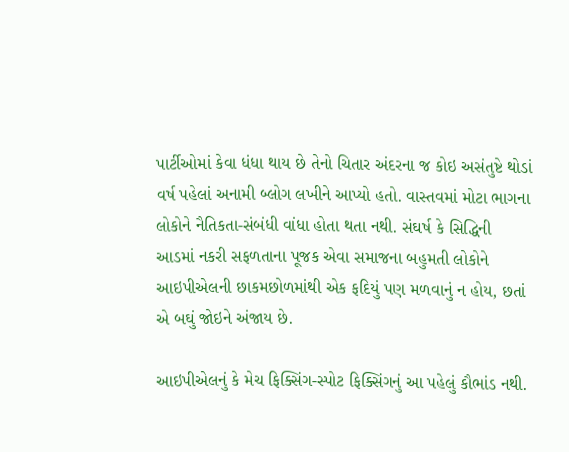પાર્ટીઓમાં કેવા ધંધા થાય છે તેનો ચિતાર અંદરના જ કોઇ અસંતુષ્ટે થોડાં વર્ષ પહેલાં અનામી બ્લોગ લખીને આપ્યો હતો. વાસ્તવમાં મોટા ભાગના લોકોને નૈતિકતા-સંબંધી વાંધા હોતા થતા નથી. સંઘર્ષ કે સિદ્ધિની આડમાં નકરી સફળતાના પૂજક એવા સમાજના બહુમતી લોકોને આઇપીએલની છાકમછોળમાંથી એક ફદિયું પણ મળવાનું ન હોય, છતાં એ બઘું જોઇને અંજાય છે.

આઇપીએલનું કે મેચ ફિક્સિંગ-સ્પોટ ફિક્સિંગનું આ પહેલું કૌભાંડ નથી.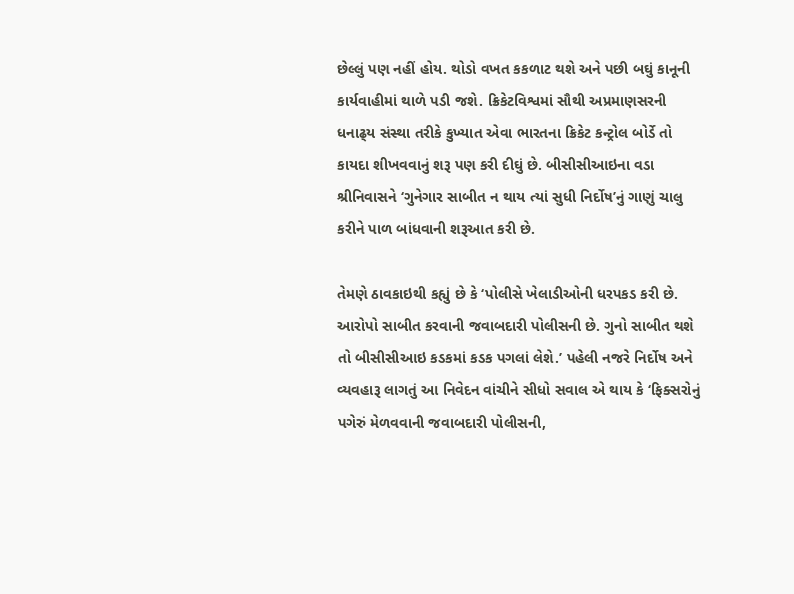છેલ્લું પણ નહીં હોય. થોડો વખત કકળાટ થશે અને પછી બઘું કાનૂની કાર્યવાહીમાં થાળે પડી જશે. ક્રિકેટવિશ્વમાં સૌથી અપ્રમાણસરની ધનાઢ્‌ય સંસ્થા તરીકે કુખ્યાત એવા ભારતના ક્રિકેટ કન્ટ્રોલ બોર્ડે તો કાયદા શીખવવાનું શરૂ પણ કરી દીઘું છે. બીસીસીઆઇના વડા શ્રીનિવાસને ‘ગુનેગાર સાબીત ન થાય ત્યાં સુધી નિર્દોષ’નું ગાણું ચાલુ કરીને પાળ બાંધવાની શરૂઆત કરી છે.

તેમણે ઠાવકાઇથી કહ્યું છે કે ‘પોલીસે ખેલાડીઓની ધરપકડ કરી છે. આરોપો સાબીત કરવાની જવાબદારી પોલીસની છે. ગુનો સાબીત થશે તો બીસીસીઆઇ કડકમાં કડક પગલાં લેશે.’ પહેલી નજરે નિર્દોષ અને વ્યવહારૂ લાગતું આ નિવેદન વાંચીને સીધો સવાલ એ થાય કે ‘ફિક્સરોનું પગેરું મેળવવાની જવાબદારી પોલીસની,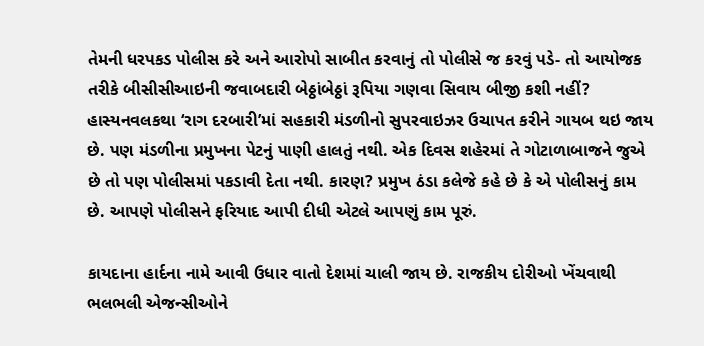તેમની ધરપકડ પોલીસ કરે અને આરોપો સાબીત કરવાનું તો પોલીસે જ કરવું પડે- તો આયોજક તરીકે બીસીસીઆઇની જવાબદારી બેઠ્ઠાંબેઠ્ઠાં રૂપિયા ગણવા સિવાય બીજી કશી નહીં? હાસ્યનવલકથા ‘રાગ દરબારી’માં સહકારી મંડળીનો સુપરવાઇઝર ઉચાપત કરીને ગાયબ થઇ જાય છે. પણ મંડળીના પ્રમુખના પેટનું પાણી હાલતું નથી. એક દિવસ શહેરમાં તે ગોટાળાબાજને જુએ છે તો પણ પોલીસમાં પકડાવી દેતા નથી. કારણ? પ્રમુખ ઠંડા કલેજે કહે છે કે એ પોલીસનું કામ છે. આપણે પોલીસને ફરિયાદ આપી દીધી એટલે આપણું કામ પૂરું.

કાયદાના હાર્દના નામે આવી ઉધાર વાતો દેશમાં ચાલી જાય છે. રાજકીય દોરીઓ ખેંચવાથી ભલભલી એજન્સીઓને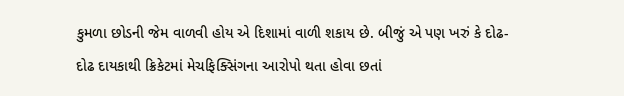કુમળા છોડની જેમ વાળવી હોય એ દિશામાં વાળી શકાય છે. બીજું એ પણ ખરું કે દોઢ-દોઢ દાયકાથી ક્રિકેટમાં મેચફિક્સિંગના આરોપો થતા હોવા છતાં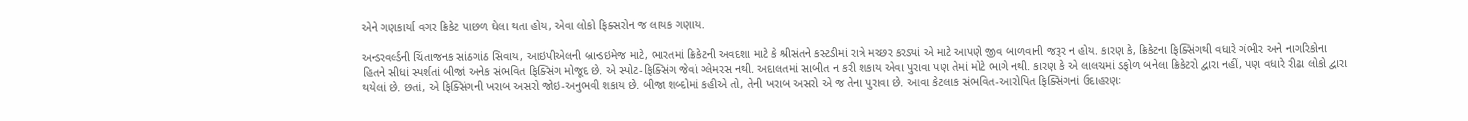એને ગણકાર્યા વગર ક્રિકેટ પાછળ ઘેલા થતા હોય, એવા લોકો ફિક્સરોન જ લાયક ગણાય.

અન્ડરવર્લ્ડની ચિંતાજનક સાંઠગાંઠ સિવાય, આઇપીએલની બ્રાન્ડઇમેજ માટે, ભારતમાં ક્રિકેટની અવદશા માટે કે શ્રીસંતને કસ્ટડીમાં રાત્રે મચ્છર કરડ્યાં એ માટે આપણે જીવ બાળવાની જરૂર ન હોય. કારણ કે, ક્રિકેટના ફિક્સિંગથી વધારે ગંભીર અને નાગરિકોના હિતને સીધાં સ્પર્શતાં બીજાં અનેક સંભવિત ફિક્સિંગ મોજૂદ છે. એ સ્પોટ-ફિક્સિંગ જેવાં ગ્લેમરસ નથી. અદાલતમાં સાબીત ન કરી શકાય એવા પુરાવા પણ તેમાં મોટે ભાગે નથી. કારણ કે એ લાલચમાં ડફોળ બનેલા ક્રિકેટરો દ્વારા નહીં, પણ વધારે રીઢા લોકો દ્વારા થયેલાં છે. છતાં, એ ફિક્સિંગની ખરાબ અસરો જોઇ-અનુભવી શકાય છે. બીજા શબ્દોમાં કહીએ તો, તેની ખરાબ અસરો એ જ તેના પુરાવા છે. આવા કેટલાક સંભવિત-આરોપિત ફિક્સિંગનાં ઉદાહરણઃ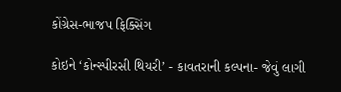કોંગ્રેસ-ભાજપ ફિક્સિંગ

કોઇને ‘કોન્સ્પીરસી થિયરી’ - કાવતરાની કલ્પના- જેવું લાગી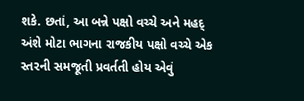શકે. છતાં, આ બન્ને પક્ષો વચ્ચે અને મહદ્‌ અંશે મોટા ભાગના રાજકીય પક્ષો વચ્ચે એક સ્તરની સમજૂતી પ્રવર્તતી હોય એવું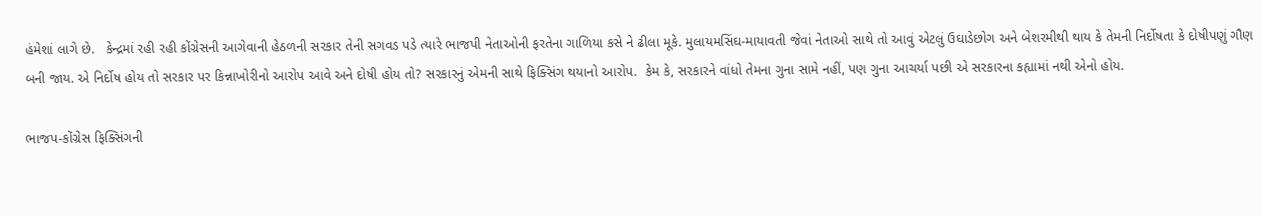હંમેશાં લાગે છે.   કેન્દ્રમાં રહી રહી કોંગ્રેસની આગેવાની હેઠળની સરકાર તેની સગવડ પડે ત્યારે ભાજપી નેતાઓની ફરતેના ગાળિયા કસે ને ઢીલા મૂકે. મુલાયમસિંઘ-માયાવતી જેવાં નેતાઓ સાથે તો આવું એટલું ઉઘાડેછોગ અને બેશરમીથી થાય કે તેમની નિર્દોષતા કે દોષીપણું ગૌણ બની જાય. એ નિર્દોષ હોય તો સરકાર પર કિન્નાખોરીનો આરોપ આવે અને દોષી હોય તો? સરકારનું એમની સાથે ફિક્સિંગ થયાનો આરોપ.  કેમ કે, સરકારને વાંધો તેમના ગુના સામે નહીં, પણ ગુના આચર્યા પછી એ સરકારના કહ્યામાં નથી એનો હોય.

ભાજપ-કોંગ્રેસ ફિક્સિંગની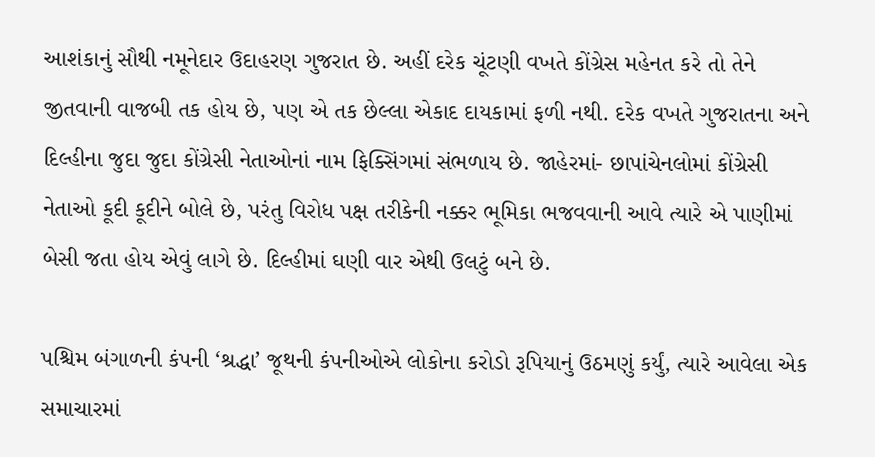આશંકાનું સૌથી નમૂનેદાર ઉદાહરણ ગુજરાત છે. અહીં દરેક ચૂંટણી વખતે કોંગ્રેસ મહેનત કરે તો તેને જીતવાની વાજબી તક હોય છે, પણ એ તક છેલ્લા એકાદ દાયકામાં ફળી નથી. દરેક વખતે ગુજરાતના અને દિલ્હીના જુદા જુદા કોંગ્રેસી નેતાઓનાં નામ ફિક્સિંગમાં સંભળાય છે. જાહેરમાં- છાપાંચેનલોમાં કોંગ્રેસી નેતાઓ કૂદી કૂદીને બોલે છે, પરંતુ વિરોધ પક્ષ તરીકેની નક્કર ભૂમિકા ભજવવાની આવે ત્યારે એ પાણીમાં બેસી જતા હોય એવું લાગે છે. દિલ્હીમાં ઘણી વાર એથી ઉલટું બને છે.

પશ્ચિમ બંગાળની કંપની ‘શ્રદ્ધા’ જૂથની કંપનીઓએ લોકોના કરોડો રૂપિયાનું ઉઠમણું કર્યું, ત્યારે આવેલા એક સમાચારમાં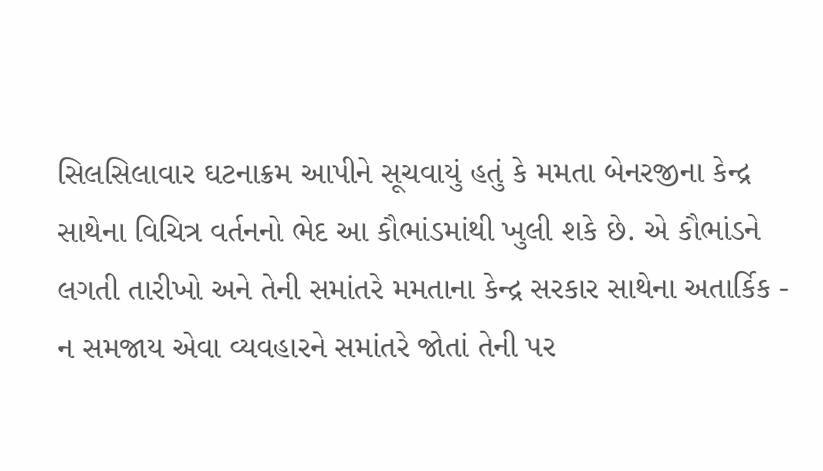સિલસિલાવાર ઘટનાક્રમ આપીને સૂચવાયું હતું કે મમતા બેનરજીના કેન્દ્ર સાથેના વિચિત્ર વર્તનનો ભેદ આ કૌભાંડમાંથી ખુલી શકે છે. એ કૌભાંડને લગતી તારીખો અને તેની સમાંતરે મમતાના કેન્દ્ર સરકાર સાથેના અતાર્કિક - ન સમજાય એવા વ્યવહારને સમાંતરે જોતાં તેની પર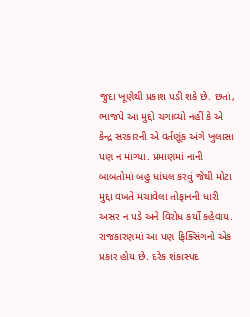જુદા ખૂણેથી પ્રકાશ પડી શકે છે. છતાં, ભાજપે આ મુદ્દો ચગાવ્યો નહીં કે એ કેન્દ્ર સરકારની એ વર્તણૂંક અંગે ખુલાસા પણ ન માગ્યા. પ્રમાણમાં નાની બાબતોમાં બહુ ધાંધલ કરવું જેથી મોટા મુદ્દા વખતે મચાવેલા તોફાનની ધારી અસર ન પડે અને વિરોધ કર્યો કહેવાય. રાજકારણમાં આ પણ ફિક્સિંગનો એક પ્રકાર હોય છે. દરેક શંકાસ્પદ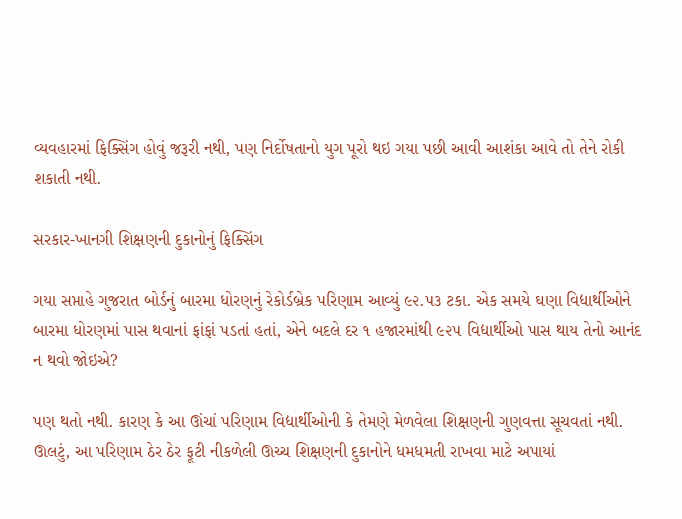વ્યવહારમાં ફિક્સિંગ હોવું જરૂરી નથી, પણ નિર્દોષતાનો યુગ પૂરો થઇ ગયા પછી આવી આશંકા આવે તો તેને રોકી શકાતી નથી.

સરકાર-ખાનગી શિક્ષણની દુકાનોનું ફિક્સિંગ

ગયા સપ્તાહે ગુજરાત બોર્ડનું બારમા ધોરણનું રેકોર્ડબ્રેક પરિણામ આવ્યું ૯૨.૫૩ ટકા. એક સમયે ઘણા વિદ્યાર્થીઓને બારમા ધોરણમાં પાસ થવાનાં ફાંફાં પડતાં હતાં, એને બદલે દર ૧ હજારમાંથી ૯૨૫ વિદ્યાર્થીઓ પાસ થાય તેનો આનંદ ન થવો જોઇએ?

પણ થતો નથી. કારણ કે આ ઊંચાં પરિણામ વિદ્યાર્થીઓની કે તેમણે મેળવેલા શિક્ષણની ગુણવત્તા સૂચવતાં નથી. ઊલટું, આ પરિણામ ઠેર ઠેર ફૂટી નીકળેલી ઊચ્ચ શિક્ષણની દુકાનોને ધમધમતી રાખવા માટે અપાયાં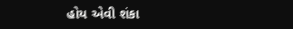હોય એવી શંકા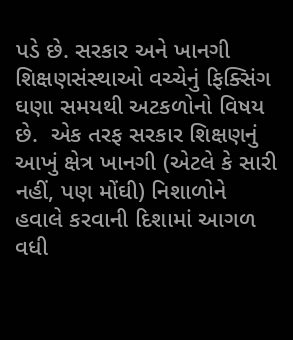પડે છે. સરકાર અને ખાનગી શિક્ષણસંસ્થાઓ વચ્ચેનું ફિક્સિંગ ઘણા સમયથી અટકળોનો વિષય છે.  એક તરફ સરકાર શિક્ષણનું આખું ક્ષેત્ર ખાનગી (એટલે કે સારી નહીં, પણ મોંઘી) નિશાળોને હવાલે કરવાની દિશામાં આગળ વધી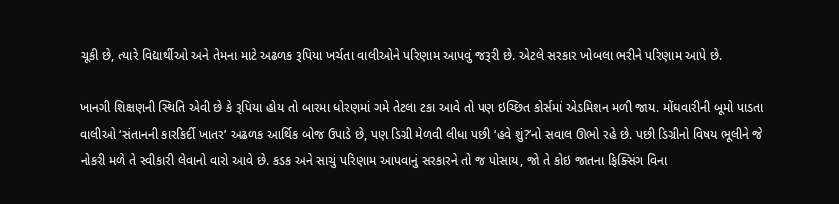ચૂકી છે, ત્યારે વિદ્યાર્થીઓ અને તેમના માટે અઢળક રૂપિયા ખર્ચતા વાલીઓને પરિણામ આપવું જરૂરી છે. એટલે સરકાર ખોબલા ભરીને પરિણામ આપે છે.

ખાનગી શિક્ષણની સ્થિતિ એવી છે કે રૂપિયા હોય તો બારમા ધોરણમાં ગમે તેટલા ટકા આવે તો પણ ઇચ્છિત કોર્સમાં એડમિશન મળી જાય. મોંઘવારીની બૂમો પાડતા વાલીઓ ‘સંતાનની કારકિર્દી ખાતર’ અઢળક આર્થિક બોજ ઉપાડે છે, પણ ડિગ્રી મેળવી લીધા પછી ‘હવે શું?’નો સવાલ ઊભો રહે છે. પછી ડિગ્રીનો વિષય ભૂલીને જે નોકરી મળે તે સ્વીકારી લેવાનો વારો આવે છે. કડક અને સાચું પરિણામ આપવાનું સરકારને તો જ પોસાય, જો તે કોઇ જાતના ફિક્સિંગ વિના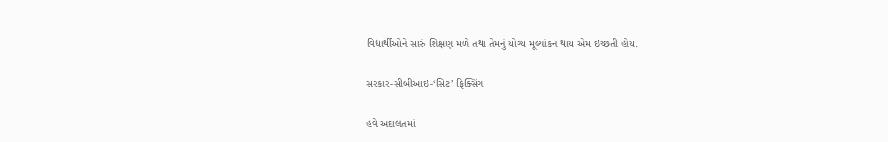વિદ્યાર્થીઓને સારું શિક્ષણ મળે તથા તેમનું યોગ્ય મૂલ્યાંકન થાય એમ ઇચ્છતી હોય.

સરકાર-સીબીઆઇ-‘સિટ’ ફિક્સિંગ

હવે અદાલતમાં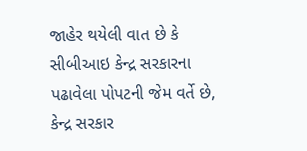જાહેર થયેલી વાત છે કે સીબીઆઇ કેન્દ્ર સરકારના પઢાવેલા પોપટની જેમ વર્તે છે, કેન્દ્ર સરકાર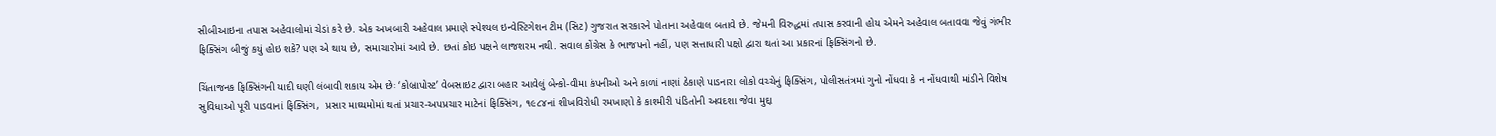સીબીઆઇના તપાસ અહેવાલોમાં ચેડાં કરે છે. એક અખબારી અહેવાલ પ્રમાણે સ્પેશ્યલ ઇન્વેસ્ટિગેશન ટીમ (સિટ) ગુજરાત સરકારને પોતાના અહેવાલ બતાવે છે. જેમની વિરુદ્ધમાં તપાસ કરવાની હોય એમને અહેવાલ બતાવવા જેવું ગંભીર ફિક્સિંગ બીજું કયું હોઇ શકે? પણ એ થાય છે, સમાચારોમાં આવે છે. છતાં કોઇ પક્ષને લાજશરમ નથી. સવાલ કોંગ્રેસ કે ભાજપનો નહીં, પણ સત્તાધારી પક્ષો દ્વારા થતાં આ પ્રકારનાં ફિક્સિંગનો છે.

ચિંતાજનક ફિક્સિંગની યાદી ઘણી લંબાવી શકાય એમ છેઃ ‘કોબ્રાપોસ્ટ’ વેબસાઇટ દ્વારા બહાર આવેલું બેન્કો-વીમા કંપનીઓ અને કાળાં નાણાં ઠેકાણે પાડનારા લોકો વચ્ચેનું ફિક્સિંગ, પોલીસતંત્રમાં ગુનો નોંધવા કે ન નોંધવાથી માંડીને વિશેષ સુવિધાઓ પૂરી પાડવાનાં ફિક્સિંગ,  પ્રસાર માઘ્યમોમાં થતાં પ્રચાર-અપપ્રચાર માટેનાં ફિક્સિંગ, ૧૯૮૪નાં શીખવિરોધી રમખાણો કે કાશ્મીરી પંડિતોની અવદશા જેવા મુદ્દા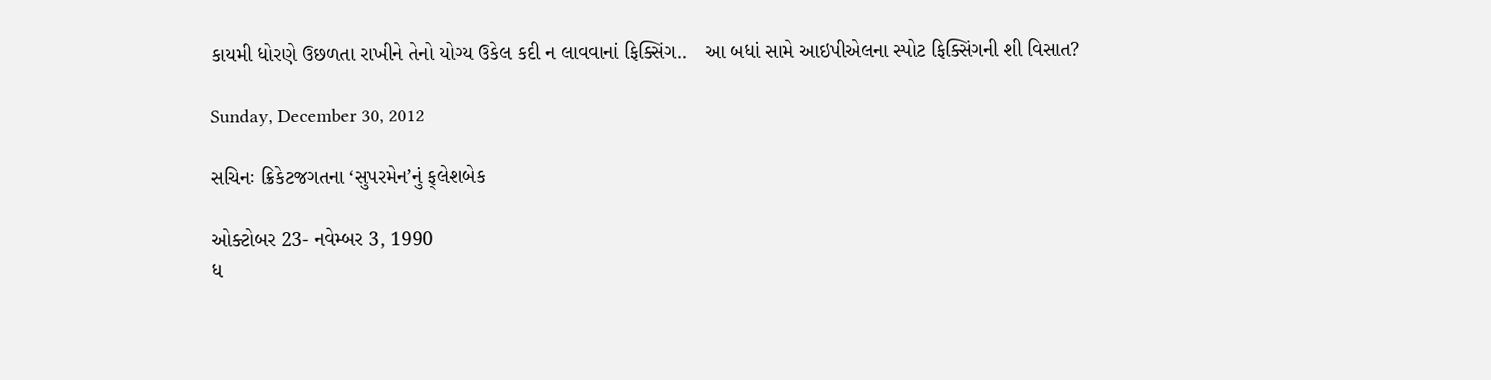કાયમી ધોરણે ઉછળતા રાખીને તેનો યોગ્ય ઉકેલ કદી ન લાવવાનાં ફિક્સિંગ..   આ બધાં સામે આઇપીએલના સ્પોટ ફિક્સિંગની શી વિસાત?

Sunday, December 30, 2012

સચિનઃ ક્રિકેટજગતના ‘સુપરમેન’નું ફ્‌લેશબેક

ઓક્ટોબર 23- નવેમ્બર 3, 1990
ધ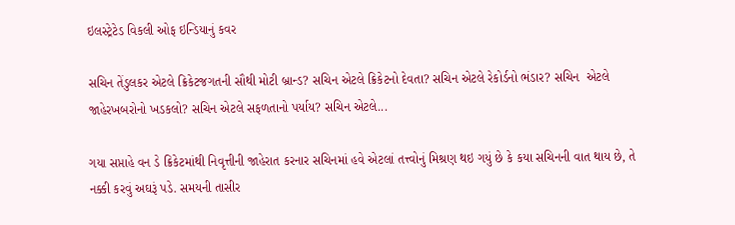ઇલસ્ટ્રેટેડ વિકલી ઓફ ઇન્ડિયાનું કવર

સચિન તેંડુલકર એટલે ક્રિકેટજગતની સૌથી મોટી બ્રાન્ડ? સચિન એટલે ક્રિકેટનો દેવતા? સચિન એટલે રેકોર્ડનો ભંડાર? સચિન  એટલે જાહેરખબરોનો ખડકલો? સચિન એટલે સફળતાનો પર્યાય? સચિન એટલે...

ગયા સપ્તાહે વન ડે ક્રિકેટમાંથી નિવૃત્તીની જાહેરાત કરનાર સચિનમાં હવે એટલાં તત્ત્વોનું મિશ્રણ થઇ ગયું છે કે કયા સચિનની વાત થાય છે, તે નક્કી કરવું અઘરૂં પડે. સમયની તાસીર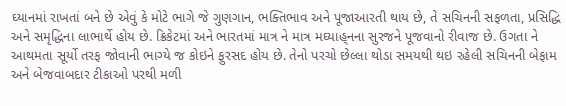ઘ્યાનમાં રાખતાં બને છે એવું કે મોટે ભાગે જે ગુણગાન, ભક્તિભાવ અને પૂજાઆરતી થાય છે, તે સચિનની સફળતા, પ્રસિદ્ધિ અને સમૃદ્ધિના લાભાર્થે હોય છે. ક્રિકેટમાં અને ભારતમાં માત્ર ને માત્ર મઘ્યાહ્‌નના સુરજને પૂજવાનો રીવાજ છે. ઉગતા ને આથમતા સૂર્યો તરફ જોવાની ભાગ્યે જ કોઇને ફુરસદ હોય છે. તેનો પરચો છેલ્લા થોડા સમયથી થઇ રહેલી સચિનની બેફામ અને બેજવાબદાર ટીકાઓ પરથી મળી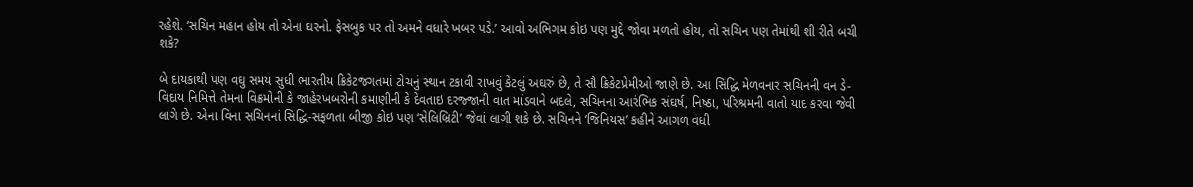રહેશે. ‘સચિન મહાન હોય તો એના ઘરનો. ફેસબુક પર તો અમને વધારે ખબર પડે.’ આવો અભિગમ કોઇ પણ મુદ્દે જોવા મળતો હોય, તો સચિન પણ તેમાંથી શી રીતે બચી શકે?

બે દાયકાથી પણ વઘુ સમય સુધી ભારતીય ક્રિકેટજગતમાં ટોચનું સ્થાન ટકાવી રાખવું કેટલું અઘરું છે, તે સૌ ક્રિકેટપ્રેમીઓ જાણે છે. આ સિદ્ધિ મેળવનાર સચિનની વન ડે-વિદાય નિમિત્તે તેમના વિક્રમોની કે જાહેરખબરોની કમાણીની કે દેવતાઇ દરજ્જાની વાત માંડવાને બદલે, સચિનના આરંભિક સંઘર્ષ, નિષ્ઠા, પરિશ્રમની વાતો યાદ કરવા જેવી લાગે છે. એના વિના સચિનનાં સિદ્ધિ-સફળતા બીજી કોઇ પણ ‘સેલિબ્રિટી’ જેવાં લાગી શકે છે. સચિનને ‘જિનિયસ’ કહીને આગળ વધી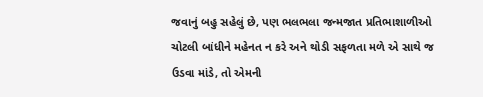જવાનું બહુ સહેલું છે, પણ ભલભલા જન્મજાત પ્રતિભાશાળીઓ ચોટલી બાંધીને મહેનત ન કરે અને થોડી સફળતા મળે એ સાથે જ ઉડવા માંડે, તો એમની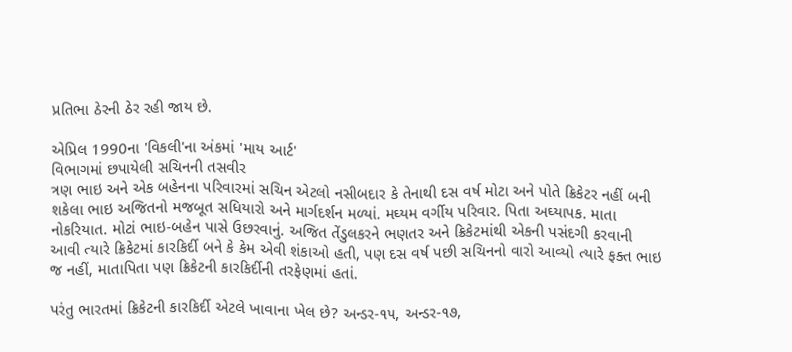પ્રતિભા ઠેરની ઠેર રહી જાય છે.

એપ્રિલ 1990ના 'વિકલી'ના અંકમાં 'માય આર્ટ'
વિભાગમાં છપાયેલી સચિનની તસવીર
ત્રણ ભાઇ અને એક બહેનના પરિવારમાં સચિન એટલો નસીબદાર કે તેનાથી દસ વર્ષ મોટા અને પોતે ક્રિકેટર નહીં બની શકેલા ભાઇ અજિતનો મજબૂત સધિયારો અને માર્ગદર્શન મળ્યાં. મઘ્યમ વર્ગીય પરિવાર. પિતા અઘ્યાપક. માતા નોકરિયાત. મોટાં ભાઇ-બહેન પાસે ઉછરવાનું. અજિત તેંડુલકરને ભણતર અને ક્રિકેટમાંથી એકની પસંદગી કરવાની આવી ત્યારે ક્રિકેટમાં કારકિર્દી બને કે કેમ એવી શંકાઓ હતી, પણ દસ વર્ષ પછી સચિનનો વારો આવ્યો ત્યારે ફક્ત ભાઇ જ નહીં, માતાપિતા પણ ક્રિકેટની કારકિર્દીની તરફેણમાં હતાં.

પરંતુ ભારતમાં ક્રિકેટની કારકિર્દી એટલે ખાવાના ખેલ છે? અન્ડર-૧૫, અન્ડર-૧૭,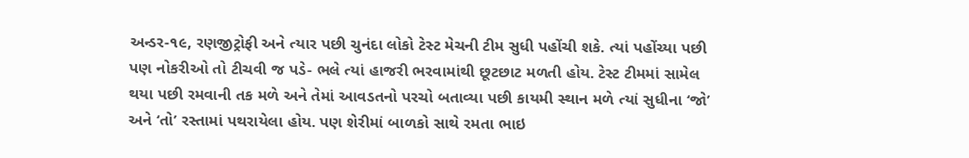અન્ડર-૧૯, રણજીટ્રોફી અને ત્યાર પછી ચુનંદા લોકો ટેસ્ટ મેચની ટીમ સુધી પહોંચી શકે. ત્યાં પહોંચ્યા પછી પણ નોકરીઓ તો ટીચવી જ પડે- ભલે ત્યાં હાજરી ભરવામાંથી છૂટછાટ મળતી હોય. ટેસ્ટ ટીમમાં સામેલ થયા પછી રમવાની તક મળે અને તેમાં આવડતનો પરચો બતાવ્યા પછી કાયમી સ્થાન મળે ત્યાં સુધીના ‘જો’ અને ‘તો’ રસ્તામાં પથરાયેલા હોય. પણ શેરીમાં બાળકો સાથે રમતા ભાઇ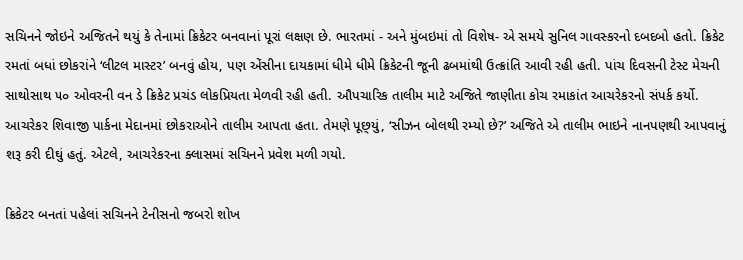સચિનને જોઇને અજિતને થયું કે તેનામાં ક્રિકેટર બનવાનાં પૂરાં લક્ષણ છે. ભારતમાં - અને મુંબઇમાં તો વિશેષ- એ સમયે સુનિલ ગાવસ્કરનો દબદબો હતો. ક્રિકેટ રમતાં બધાં છોકરાંને ‘લીટલ માસ્ટર’ બનવું હોય, પણ એંસીના દાયકામાં ધીમે ધીમે ક્રિકેટની જૂની ઢબમાંથી ઉત્ક્રાંતિ આવી રહી હતી. પાંચ દિવસની ટેસ્ટ મેચની સાથોસાથ ૫૦ ઓવરની વન ડે ક્રિકેટ પ્રચંડ લોકપ્રિયતા મેળવી રહી હતી. ઔપચારિક તાલીમ માટે અજિતે જાણીતા કોચ રમાકાંત આચરેકરનો સંપર્ક કર્યો. આચરેકર શિવાજી પાર્કના મેદાનમાં છોકરાઓને તાલીમ આપતા હતા. તેમણે પૂછ્‌યું, ‘સીઝન બોલથી રમ્યો છે?’ અજિતે એ તાલીમ ભાઇને નાનપણથી આપવાનું શરૂ કરી દીઘું હતું. એટલે, આચરેકરના ક્લાસમાં સચિનને પ્રવેશ મળી ગયો.

ક્રિકેટર બનતાં પહેલાં સચિનને ટેનીસનો જબરો શોખ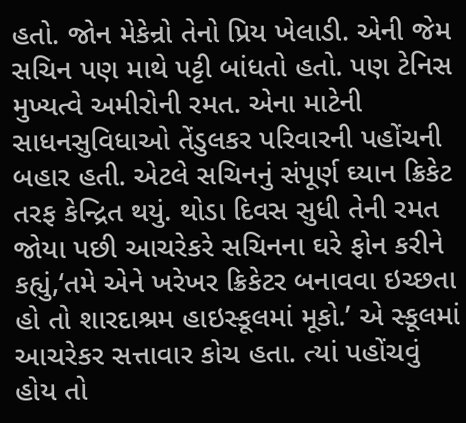હતો. જોન મેકેન્રો તેનો પ્રિય ખેલાડી. એની જેમ સચિન પણ માથે પટ્ટી બાંધતો હતો. પણ ટેનિસ મુખ્યત્વે અમીરોની રમત. એના માટેની સાધનસુવિધાઓ તેંડુલકર પરિવારની પહોંચની બહાર હતી. એટલે સચિનનું સંપૂર્ણ ઘ્યાન ક્રિકેટ તરફ કેન્દ્રિત થયું. થોડા દિવસ સુધી તેની રમત જોયા પછી આચરેકરે સચિનના ઘરે ફોન કરીને કહ્યું,‘તમે એને ખરેખર ક્રિકેટર બનાવવા ઇચ્છતા હો તો શારદાશ્રમ હાઇસ્કૂલમાં મૂકો.’ એ સ્કૂલમાં આચરેકર સત્તાવાર કોચ હતા. ત્યાં પહોંચવું હોય તો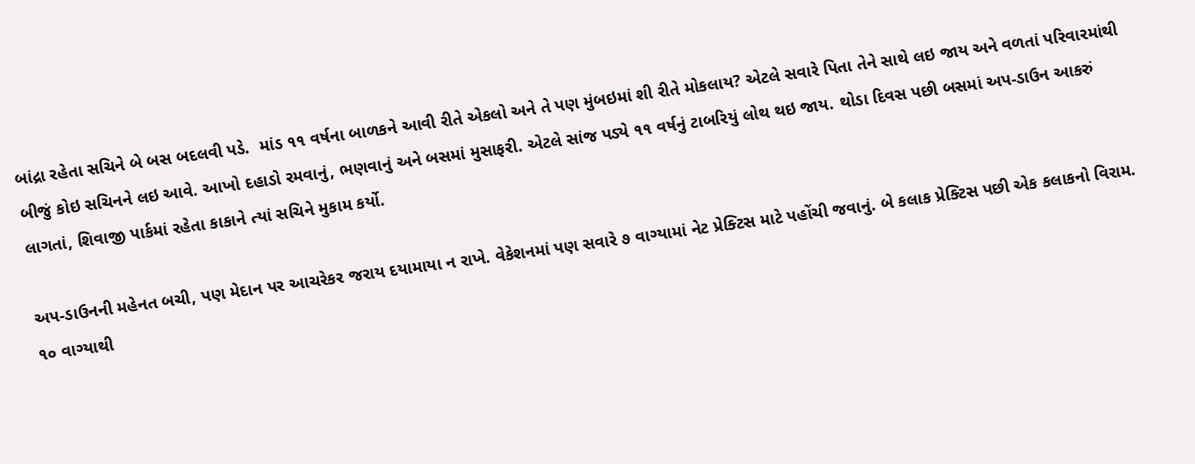બાંદ્રા રહેતા સચિને બે બસ બદલવી પડે.  માંડ ૧૧ વર્ષના બાળકને આવી રીતે એકલો અને તે પણ મુંબઇમાં શી રીતે મોકલાય? એટલે સવારે પિતા તેને સાથે લઇ જાય અને વળતાં પરિવારમાંથી બીજું કોઇ સચિનને લઇ આવે. આખો દહાડો રમવાનું, ભણવાનું અને બસમાં મુસાફરી. એટલે સાંજ પડ્યે ૧૧ વર્ષનું ટાબરિયું લોથ થઇ જાય. થોડા દિવસ પછી બસમાં અપ-ડાઉન આકરું લાગતાં, શિવાજી પાર્કમાં રહેતા કાકાને ત્યાં સચિને મુકામ કર્યો.

અપ-ડાઉનની મહેનત બચી, પણ મેદાન પર આચરેકર જરાય દયામાયા ન રાખે. વેકેશનમાં પણ સવારે ૭ વાગ્યામાં નેટ પ્રેક્ટિસ માટે પહોંચી જવાનું. બે કલાક પ્રેક્ટિસ પછી એક કલાકનો વિરામ. ૧૦ વાગ્યાથી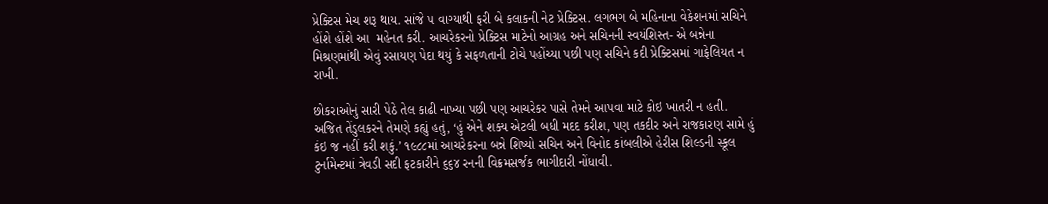પ્રેક્ટિસ મેચ શરૂ થાય. સાંજે ૫ વાગ્યાથી ફરી બે કલાકની નેટ પ્રેક્ટિસ. લગભગ બે મહિનાના વેકેશનમાં સચિને હોંશે હોંશે આ  મહેનત કરી. આચરેકરનો પ્રેક્ટિસ માટેનો આગ્રહ અને સચિનની સ્વયંશિસ્ત- એ બન્નેના મિશ્રણમાંથી એવું રસાયણ પેદા થયું કે સફળતાની ટોચે પહોંચ્યા પછી પણ સચિને કદી પ્રેક્ટિસમાં ગાફેલિયત ન રાખી.

છોકરાઓનું સારી પેઠે તેલ કાઢી નાખ્યા પછી પણ આચરેકર પાસે તેમને આપવા માટે કોઇ ખાતરી ન હતી. અજિત તેંડુલકરને તેમણે કહ્યું હતું, ‘હું એને શક્ય એટલી બધી મદદ કરીશ, પણ તકદીર અને રાજકારણ સામે હું કંઇ જ નહીં કરી શકું.’ ૧૯૮૮માં આચરેકરના બન્ને શિષ્યો સચિન અને વિનોદ કાંબલીએ હેરીસ શિલ્ડની સ્કૂલ ટુર્નામેન્ટમાં ત્રેવડી સદી ફટકારીને ૬૬૪ રનની વિક્રમસર્જક ભાગીદારી નોંધાવી.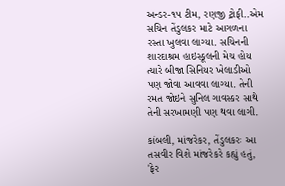અન્ડર-૧૫ ટીમ, રણજી ટ્રોફી..એમ સચિન તેંડુલકર માટે આગળના રસ્તા ખુલવા લાગ્યા. સચિનની શારદાશ્રમ હાઇસ્કૂલની મેચ હોય ત્યારે બીજા સિનિયર ખેલાડીઓ પણ જોવા આવવા લાગ્યા. તેની રમત જોઇને સુનિલ ગાવસ્કર સાથે તેની સરખામણી પણ થવા લાગી.

કાંબલી, માંજરેકર, તેંડુલકરઃ આ તસવીર વિશે માંજરેકરે કહ્યું હતું, 'ફેર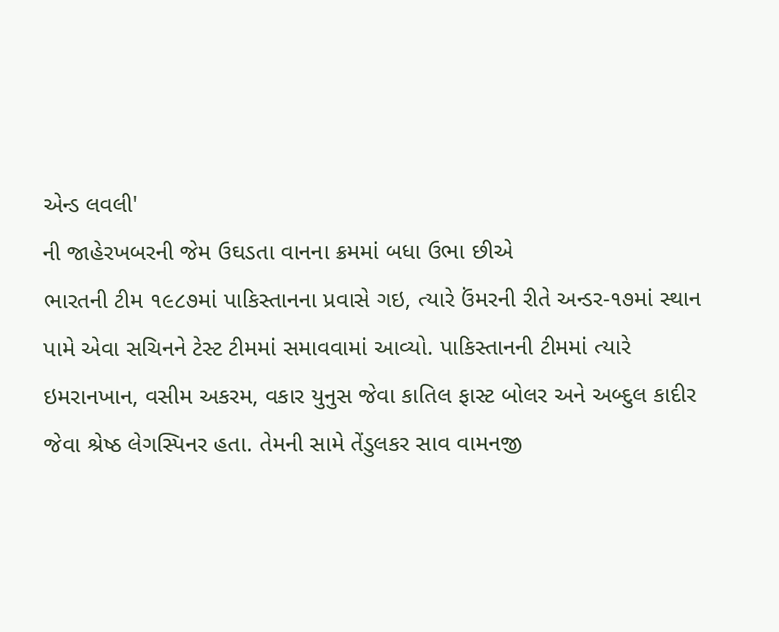એન્ડ લવલી'
ની જાહેરખબરની જેમ ઉઘડતા વાનના ક્રમમાં બધા ઉભા છીએ
ભારતની ટીમ ૧૯૮૭માં પાકિસ્તાનના પ્રવાસે ગઇ, ત્યારે ઉંમરની રીતે અન્ડર-૧૭માં સ્થાન પામે એવા સચિનને ટેસ્ટ ટીમમાં સમાવવામાં આવ્યો. પાકિસ્તાનની ટીમમાં ત્યારે ઇમરાનખાન, વસીમ અકરમ, વકાર યુનુસ જેવા કાતિલ ફાસ્ટ બોલર અને અબ્દુલ કાદીર જેવા શ્રેષ્ઠ લેગસ્પિનર હતા. તેમની સામે તેંડુલકર સાવ વામનજી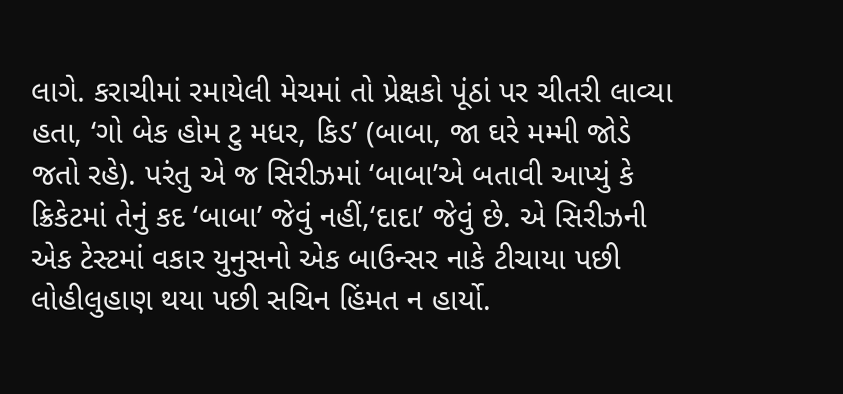લાગે. કરાચીમાં રમાયેલી મેચમાં તો પ્રેક્ષકો પૂંઠાં પર ચીતરી લાવ્યા હતા, ‘ગો બેક હોમ ટુ મધર, કિડ’ (બાબા, જા ઘરે મમ્મી જોડે જતો રહે). પરંતુ એ જ સિરીઝમાં ‘બાબા’એ બતાવી આપ્યું કે ક્રિકેટમાં તેનું કદ ‘બાબા’ જેવું નહીં,‘દાદા’ જેવું છે. એ સિરીઝની એક ટેસ્ટમાં વકાર યુનુસનો એક બાઉન્સર નાકે ટીચાયા પછી લોહીલુહાણ થયા પછી સચિન હિંમત ન હાર્યો.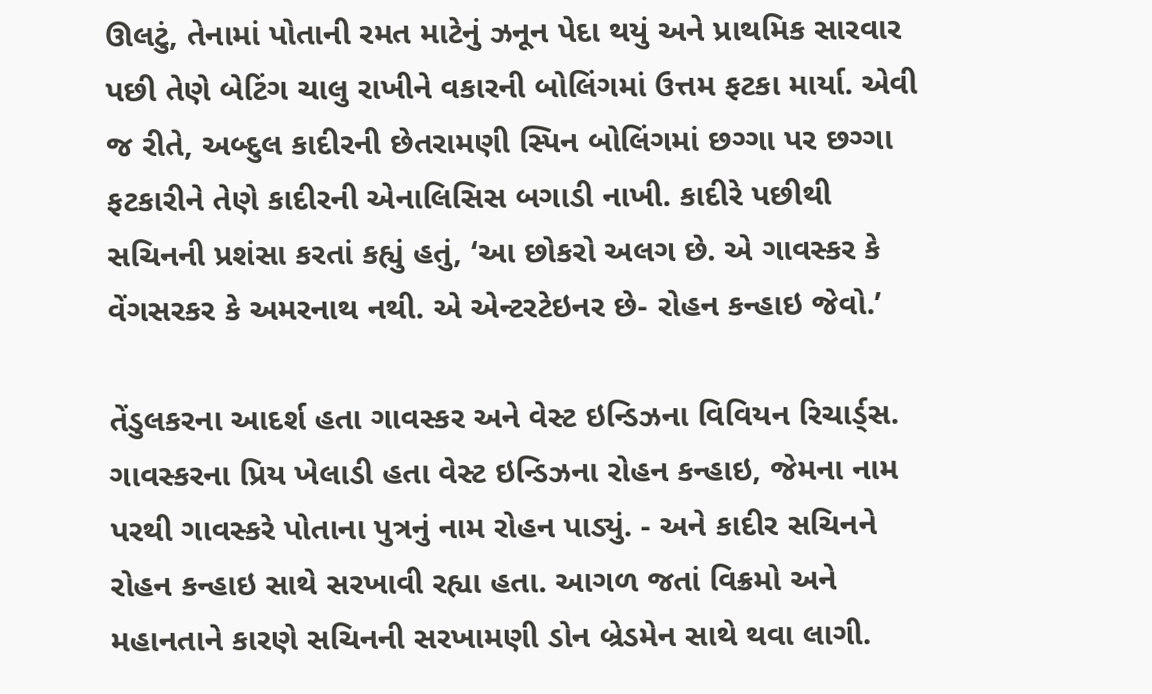ઊલટું, તેનામાં પોતાની રમત માટેનું ઝનૂન પેદા થયું અને પ્રાથમિક સારવાર પછી તેણે બેટિંગ ચાલુ રાખીને વકારની બોલિંગમાં ઉત્તમ ફટકા માર્યા. એવી જ રીતે, અબ્દુલ કાદીરની છેતરામણી સ્પિન બોલિંગમાં છગ્ગા પર છગ્ગા ફટકારીને તેણે કાદીરની એનાલિસિસ બગાડી નાખી. કાદીરે પછીથી સચિનની પ્રશંસા કરતાં કહ્યું હતું, ‘આ છોકરો અલગ છે. એ ગાવસ્કર કે વેંગસરકર કે અમરનાથ નથી. એ એન્ટરટેઇનર છે- રોહન કન્હાઇ જેવો.’

તેંડુલકરના આદર્શ હતા ગાવસ્કર અને વેસ્ટ ઇન્ડિઝના વિવિયન રિચાર્ડ્‌સ. ગાવસ્કરના પ્રિય ખેલાડી હતા વેસ્ટ ઇન્ડિઝના રોહન કન્હાઇ, જેમના નામ પરથી ગાવસ્કરે પોતાના પુત્રનું નામ રોહન પાડ્યું. - અને કાદીર સચિનને રોહન કન્હાઇ સાથે સરખાવી રહ્યા હતા. આગળ જતાં વિક્રમો અને મહાનતાને કારણે સચિનની સરખામણી ડોન બ્રેડમેન સાથે થવા લાગી.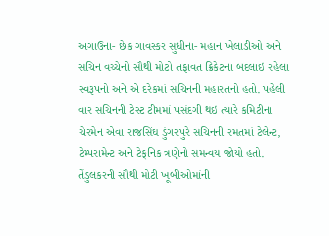અગાઉના- છેક ગાવસ્કર સુધીના- મહાન ખેલાડીઓ અને સચિન વચ્ચેનો સૌથી મોટો તફાવત ક્રિકેટના બદલાઇ રહેલા સ્વરૂપનો અને એ દરેકમાં સચિનની મહારતનો હતો. પહેલી વાર સચિનની ટેસ્ટ ટીમમાં પસંદગી થઇ ત્યારે કમિટીના ચેરમેન એવા રાજસિંઘ ડુંગરપુરે સચિનની રમતમાં ટેલેન્ટ, ટેમ્પરામેન્ટ અને ટેક્‌નિક ત્રણેનો સમન્વય જોયો હતો. તેંડુલકરની સૌથી મોટી ખૂબીઓમાંની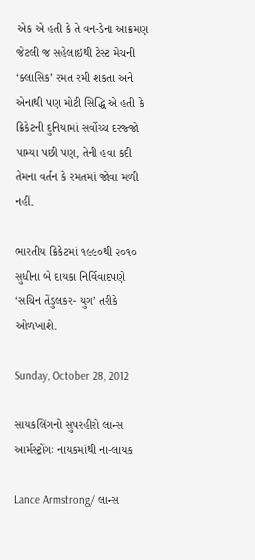એક એ હતી કે તે વન-ડેના આક્રમણ જેટલી જ સહેલાઇથી ટેસ્ટ મેચની ‘ક્લાસિક’ રમત રમી શકતા અને એનાથી પણ મોટી સિદ્ધિ એ હતી કે ક્રિકેટની દુનિયામાં સર્વોચ્ચ દરજ્જો પામ્યા પછી પણ, તેની હવા કદી તેમના વર્તન કે રમતમાં જોવા મળી નહીં.

ભારતીય ક્રિકેટમાં ૧૯૯૦થી ૨૦૧૦ સુધીના બે દાયકા નિર્વિવાદપણે ‘સચિન તેંડુલકર- યુગ’ તરીકે ઓળખાશે.

Sunday, October 28, 2012

સાયકલિંગનો સુપરહીરો લાન્સ આર્મસ્ટ્રોંગઃ નાયકમાંથી ના-લાયક

Lance Armstrong/ લાન્સ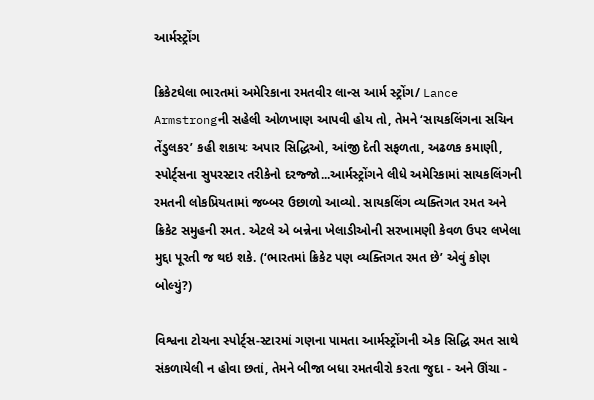આર્મસ્ટ્રોંગ

ક્રિકેટઘેલા ભારતમાં અમેરિકાના રમતવીર લાન્સ આર્મ સ્ટ્રોંગ/ Lance Armstrongની સહેલી ઓળખાણ આપવી હોય તો, તેમને ‘સાયકલિંગના સચિન તેંડુલકર’ કહી શકાયઃ અપાર સિદ્ધિઓ, આંજી દેતી સફળતા, અઢળક કમાણી, સ્પોર્ટ્‌સના સુપરસ્ટાર તરીકેનો દરજ્જો...આર્મસ્ટ્રોંગને લીધે અમેરિકામાં સાયકલિંગની રમતની લોકપ્રિયતામાં જબ્બર ઉછાળો આવ્યો. સાયકલિંગ વ્યક્તિગત રમત અને ક્રિકેટ સમુહની રમત. એટલે એ બન્નેના ખેલાડીઓની સરખામણી કેવળ ઉપર લખેલા મુદ્દા પૂરતી જ થઇ શકે. (‘ભારતમાં ક્રિકેટ પણ વ્યક્તિગત રમત છે’ એવું કોણ બોલ્યું?)

વિશ્વના ટોચના સ્પોર્ટ્‌સ-સ્ટારમાં ગણના પામતા આર્મસ્ટ્રોંગની એક સિદ્ધિ રમત સાથે સંકળાયેલી ન હોવા છતાં, તેમને બીજા બધા રમતવીરો કરતા જુદા - અને ઊંચા -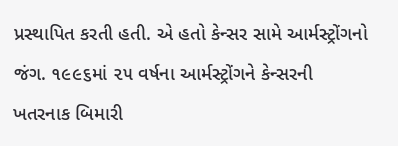પ્રસ્થાપિત કરતી હતી. એ હતો કેન્સર સામે આર્મસ્ટ્રોંગનો જંગ. ૧૯૯૬માં ૨૫ વર્ષના આર્મસ્ટ્રોંગને કેન્સરની ખતરનાક બિમારી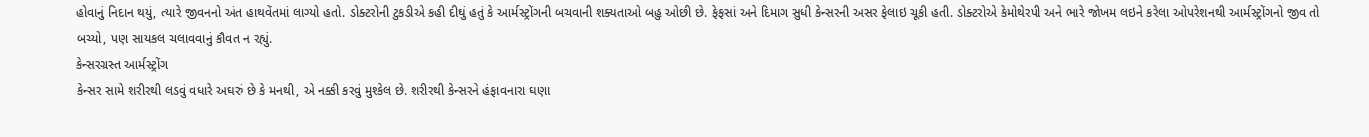હોવાનું નિદાન થયું, ત્યારે જીવનનો અંત હાથવેંતમાં લાગ્યો હતો. ડોક્ટરોની ટુકડીએ કહી દીઘું હતું કે આર્મસ્ટ્રોંગની બચવાની શક્યતાઓ બહુ ઓછી છે. ફેફસાં અને દિમાગ સુધી કેન્સરની અસર ફેલાઇ ચૂકી હતી. ડોક્ટરોએ કેમોથેરપી અને ભારે જોખમ લઇને કરેલા ઓપરેશનથી આર્મસ્ટ્રોંગનો જીવ તો બચ્યો, પણ સાયકલ ચલાવવાનું કૌવત ન રહ્યું.
કેન્સરગ્રસ્ત આર્મસ્ટ્રોંગ
કેન્સર સામે શરીરથી લડવું વધારે અઘરું છે કે મનથી, એ નક્કી કરવું મુશ્કેલ છે. શરીરથી કેન્સરને હંફાવનારા ઘણા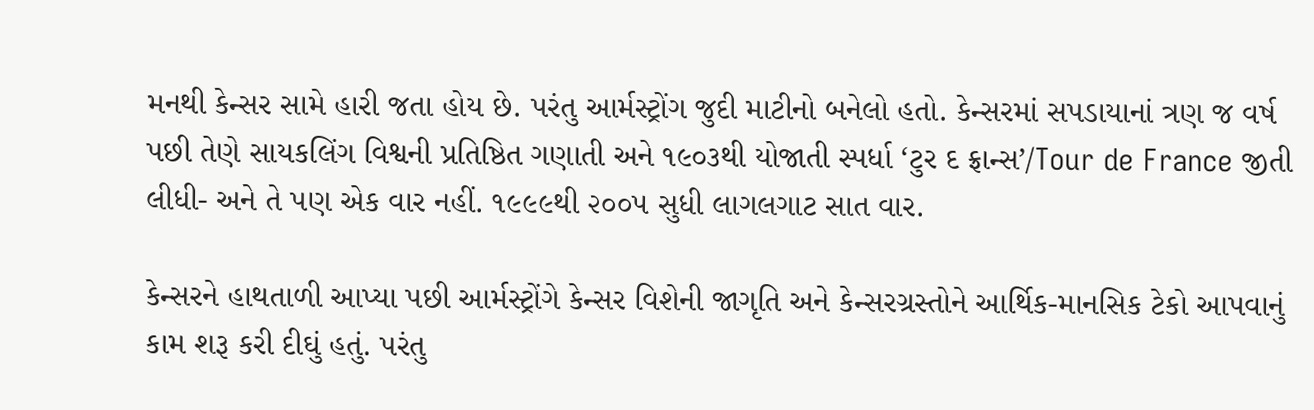મનથી કેન્સર સામે હારી જતા હોય છે. પરંતુ આર્મસ્ટ્રોંગ જુદી માટીનો બનેલો હતો. કેન્સરમાં સપડાયાનાં ત્રણ જ વર્ષ પછી તેણે સાયકલિંગ વિશ્વની પ્રતિષ્ઠિત ગણાતી અને ૧૯૦૩થી યોજાતી સ્પર્ધા ‘ટુર દ ફ્રાન્સ’/Tour de France જીતી લીધી- અને તે પણ એક વાર નહીં. ૧૯૯૯થી ૨૦૦૫ સુધી લાગલગાટ સાત વાર.

કેન્સરને હાથતાળી આપ્યા પછી આર્મસ્ટ્રોંગે કેન્સર વિશેની જાગૃતિ અને કેન્સરગ્રસ્તોને આર્થિક-માનસિક ટેકો આપવાનું કામ શરૂ કરી દીઘું હતું. પરંતુ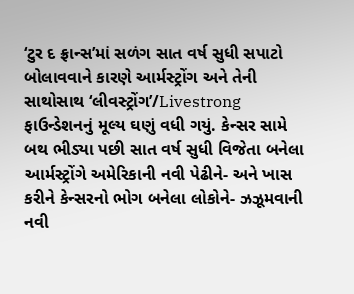‘ટુર દ ફ્રાન્સ’માં સળંગ સાત વર્ષ સુધી સપાટો બોલાવવાને કારણે આર્મસ્ટ્રોંગ અને તેની સાથોસાથ ‘લીવસ્ટ્રોંગ’/Livestrong ફાઉન્ડેશનનું મૂલ્ય ઘણું વધી ગયું. કેન્સર સામે બથ ભીડ્યા પછી સાત વર્ષ સુધી વિજેતા બનેલા આર્મસ્ટ્રોંગે અમેરિકાની નવી પેઢીને- અને ખાસ કરીને કેન્સરનો ભોગ બનેલા લોકોને- ઝઝૂમવાની નવી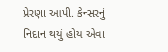પ્રેરણા આપી. કેન્સરનું નિદાન થયું હોય એવા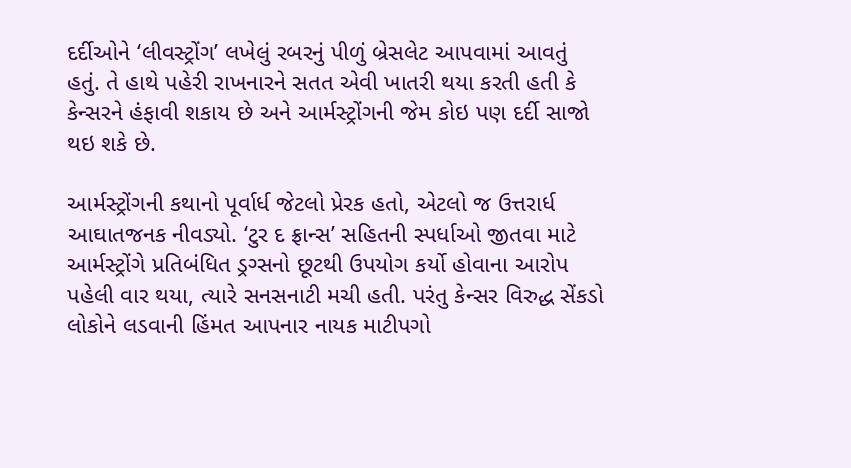દર્દીઓને ‘લીવસ્ટ્રોંગ’ લખેલું રબરનું પીળું બ્રેસલેટ આપવામાં આવતું હતું. તે હાથે પહેરી રાખનારને સતત એવી ખાતરી થયા કરતી હતી કે કેન્સરને હંફાવી શકાય છે અને આર્મસ્ટ્રોંગની જેમ કોઇ પણ દર્દી સાજો થઇ શકે છે.

આર્મસ્ટ્રોંગની કથાનો પૂર્વાર્ધ જેટલો પ્રેરક હતો, એટલો જ ઉત્તરાર્ધ આઘાતજનક નીવડ્યો. ‘ટુર દ ફ્રાન્સ’ સહિતની સ્પર્ધાઓ જીતવા માટે આર્મસ્ટ્રોંગે પ્રતિબંધિત ડ્રગ્સનો છૂટથી ઉપયોગ કર્યો હોવાના આરોપ પહેલી વાર થયા, ત્યારે સનસનાટી મચી હતી. પરંતુ કેન્સર વિરુદ્ધ સેંકડો લોકોને લડવાની હિંમત આપનાર નાયક માટીપગો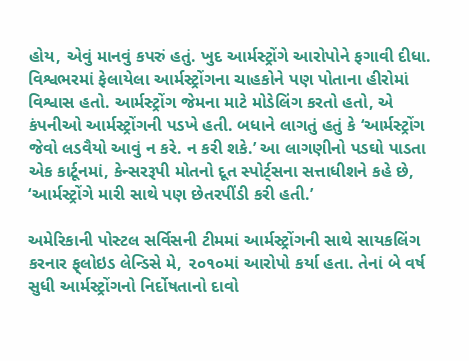હોય, એવું માનવું કપરું હતું. ખુદ આર્મસ્ટ્રોંગે આરોપોને ફગાવી દીધા. વિશ્વભરમાં ફેલાયેલા આર્મસ્ટ્રોંગના ચાહકોને પણ પોતાના હીરોમાં વિશ્વાસ હતો. આર્મસ્ટ્રોંગ જેમના માટે મોડેલિંગ કરતો હતો, એ કંપનીઓ આર્મસ્ટ્રોંગની પડખે હતી. બધાને લાગતું હતું કે ‘આર્મસ્ટ્રોંગ જેવો લડવૈયો આવું ન કરે. ન કરી શકે.’ આ લાગણીનો પડઘો પાડતા એક કાર્ટૂનમાં, કેન્સરરૂપી મોતનો દૂત સ્પોર્ટ્‌સના સત્તાધીશને કહે છે, ‘આર્મસ્ટ્રોંગે મારી સાથે પણ છેતરપીંડી કરી હતી.’

અમેરિકાની પોસ્ટલ સર્વિસની ટીમમાં આર્મસ્ટ્રોંગની સાથે સાયકલિંગ કરનાર ફ્‌લોઇડ લેન્ડિસે મે, ૨૦૧૦માં આરોપો કર્યા હતા. તેનાં બે વર્ષ સુધી આર્મસ્ટ્રોંગનો નિર્દોષતાનો દાવો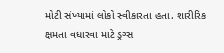મોટી સંખ્યામાં લોકો સ્વીકારતા હતા. શારીરિક ક્ષમતા વધારવા માટે ડ્રગ્સ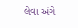લેવા અંગે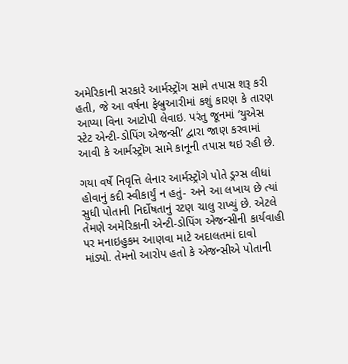અમેરિકાની સરકારે આર્મસ્ટ્રોંગ સામે તપાસ શરૂ કરી હતી, જે આ વર્ષના ફેબ્રુઆરીમાં કશું કારણ કે તારણ આપ્યા વિના આટોપી લેવાઇ. પરંતુ જૂનમાં ‘યુએસ સ્ટેટ એન્ટી-ડોપિંગ એજન્સી’ દ્વારા જાણ કરવામાં આવી કે આર્મસ્ટ્રોંગ સામે કાનૂની તપાસ થઇ રહી છે.

ગયા વર્ષે નિવૃત્તિ લેનાર આર્મસ્ટ્રોંગે પોતે ડ્રગ્સ લીધાં હોવાનું કદી સ્વીકાર્યું ન હતું- અને આ લખાય છે ત્યાં સુધી પોતાની નિર્દોષતાનું રટણ ચાલુ રાખ્યું છે. એટલે તેમણે અમેરિકાની એન્ટી-ડોપિંગ એજન્સીની કાર્યવાહી પર મનાઇહુકમ આણવા માટે અદાલતમાં દાવો માંડ્યો. તેમનો આરોપ હતો કે એજન્સીએ પોતાની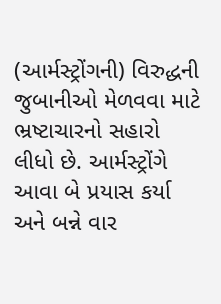(આર્મસ્ટ્રોંગની) વિરુદ્ધની જુબાનીઓ મેળવવા માટે ભ્રષ્ટાચારનો સહારો લીધો છે. આર્મસ્ટ્રોંગે આવા બે પ્રયાસ કર્યા અને બન્ને વાર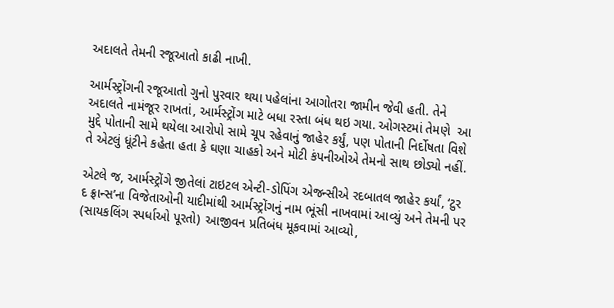અદાલતે તેમની રજૂઆતો કાઢી નાખી.

આર્મસ્ટ્રોંગની રજૂઆતો ગુનો પુરવાર થયા પહેલાંના આગોતરા જામીન જેવી હતી. તેને અદાલતે નામંજૂર રાખતાં, આર્મસ્ટ્રોંગ માટે બધા રસ્તા બંધ થઇ ગયા. ઓગસ્ટમાં તેમણે  આ મુદ્દે પોતાની સામે થયેલા આરોપો સામે ચૂપ રહેવાનું જાહેર કર્યું, પણ પોતાની નિર્દોષતા વિશે તે એટલું ધૂંટીને કહેતા હતા કે ઘણા ચાહકો અને મોટી કંપનીઓએ તેમનો સાથ છોડ્યો નહીં.

એટલે જ, આર્મસ્ટ્રોંગે જીતેલાં ટાઇટલ એન્ટી-ડોપિંગ એજન્સીએ રદબાતલ જાહેર કર્યાં, ‘ટુર દ ફ્રાન્સ’ના વિજેતાઓની યાદીમાંથી આર્મસ્ટ્રોંગનું નામ ભૂંસી નાખવામાં આવ્યું અને તેમની પર (સાયકલિંગ સ્પર્ધાઓ પૂરતો) આજીવન પ્રતિબંધ મૂકવામાં આવ્યો,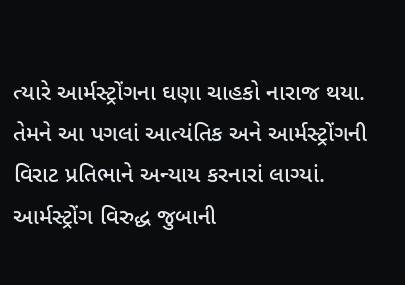ત્યારે આર્મસ્ટ્રોંગના ઘણા ચાહકો નારાજ થયા. તેમને આ પગલાં આત્યંતિક અને આર્મસ્ટ્રોંગની વિરાટ પ્રતિભાને અન્યાય કરનારાં લાગ્યાં. આર્મસ્ટ્રોંગ વિરુદ્ધ જુબાની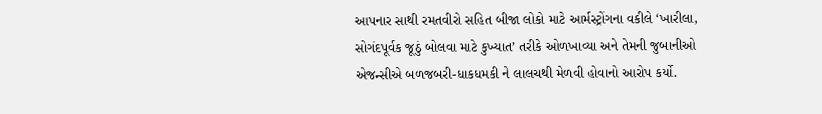આપનાર સાથી રમતવીરો સહિત બીજા લોકો માટે આર્મસ્ટ્રોંગના વકીલે ‘ખારીલા, સોગંદપૂર્વક જૂઠું બોલવા માટે કુખ્યાત’ તરીકે ઓળખાવ્યા અને તેમની જુબાનીઓ એજન્સીએ બળજબરી-ધાકધમકી ને લાલચથી મેળવી હોવાનો આરોપ કર્યો.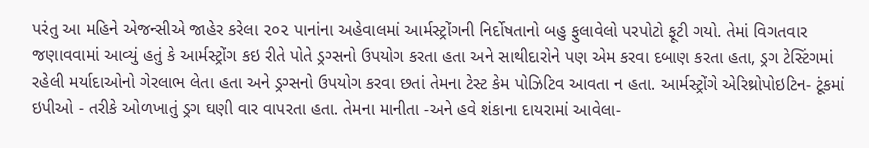પરંતુ આ મહિને એજન્સીએ જાહેર કરેલા ૨૦૨ પાનાંના અહેવાલમાં આર્મસ્ટ્રોંગની નિર્દોષતાનો બહુ ફુલાવેલો પરપોટો ફૂટી ગયો. તેમાં વિગતવાર જણાવવામાં આવ્યું હતું કે આર્મસ્ટ્રોંગ કઇ રીતે પોતે ડ્રગ્સનો ઉપયોગ કરતા હતા અને સાથીદારોને પણ એમ કરવા દબાણ કરતા હતા, ડ્રગ ટેસ્ટિંગમાં રહેલી મર્યાદાઓનો ગેરલાભ લેતા હતા અને ડ્રગ્સનો ઉપયોગ કરવા છતાં તેમના ટેસ્ટ કેમ પોઝિટિવ આવતા ન હતા. આર્મસ્ટ્રોંગે એરિથ્રોપોઇટિન- ટૂંકમાં ઇપીઓ - તરીકે ઓળખાતું ડ્રગ ઘણી વાર વાપરતા હતા. તેમના માનીતા -અને હવે શંકાના દાયરામાં આવેલા-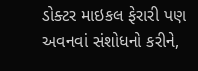ડોક્ટર માઇકલ ફેરારી પણ અવનવાં સંશોધનો કરીને,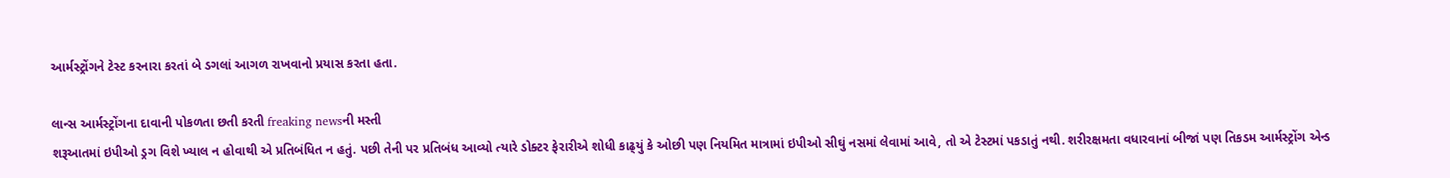આર્મસ્ટ્રોંગને ટેસ્ટ કરનારા કરતાં બે ડગલાં આગળ રાખવાનો પ્રયાસ કરતા હતા.

લાન્સ આર્મસ્ટ્રોંગના દાવાની પોકળતા છતી કરતી freaking newsની મસ્તી
શરૂઆતમાં ઇપીઓ ડ્રગ વિશે ખ્યાલ ન હોવાથી એ પ્રતિબંધિત ન હતું. પછી તેની પર પ્રતિબંધ આવ્યો ત્યારે ડોક્ટર ફેરારીએ શોધી કાઢ્‌યું કે ઓછી પણ નિયમિત માત્રામાં ઇપીઓ સીઘું નસમાં લેવામાં આવે, તો એ ટેસ્ટમાં પકડાતું નથી. શરીરક્ષમતા વધારવાનાં બીજાં પણ તિકડમ આર્મસ્ટ્રોંગ એન્ડ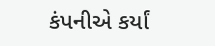કંપનીએ કર્યાં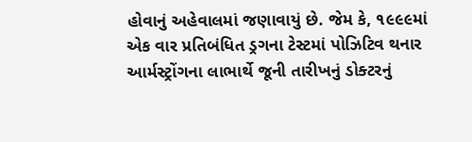હોવાનું અહેવાલમાં જણાવાયું છે. જેમ કે, ૧૯૯૯માં એક વાર પ્રતિબંધિત ડ્રગના ટેસ્ટમાં પોઝિટિવ થનાર આર્મસ્ટ્રોંગના લાભાર્થે જૂની તારીખનું ડોક્ટરનું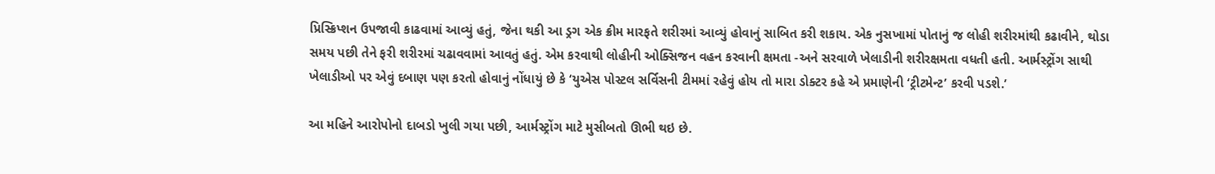પ્રિસ્ક્રિપ્શન ઉપજાવી કાઢવામાં આવ્યું હતું, જેના થકી આ ડ્રગ એક ક્રીમ મારફતે શરીરમાં આવ્યું હોવાનું સાબિત કરી શકાય. એક નુસખામાં પોતાનું જ લોહી શરીરમાંથી કઢાવીને, થોડા સમય પછી તેને ફરી શરીરમાં ચઢાવવામાં આવતું હતું. એમ કરવાથી લોહીની ઓક્સિજન વહન કરવાની ક્ષમતા -અને સરવાળે ખેલાડીની શરીરક્ષમતા વધતી હતી. આર્મસ્ટ્રોંગ સાથી ખેલાડીઓ પર એવું દબાણ પણ કરતો હોવાનું નોંધાયું છે કે ‘યુએસ પોસ્ટલ સર્વિસની ટીમમાં રહેવું હોય તો મારા ડોક્ટર કહે એ પ્રમાણેની ‘ટ્રીટમેન્ટ’ કરવી પડશે.’

આ મહિને આરોપોનો દાબડો ખુલી ગયા પછી, આર્મસ્ટ્રોંગ માટે મુસીબતો ઊભી થઇ છે.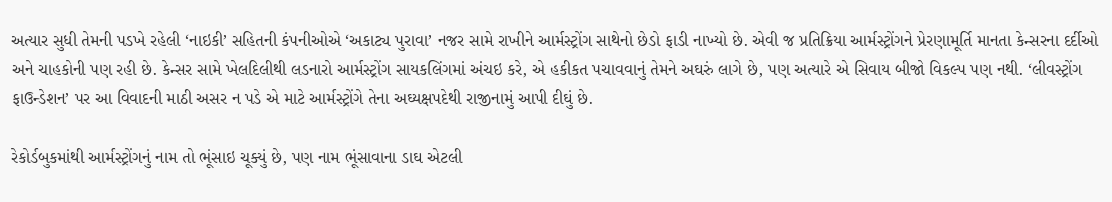અત્યાર સુધી તેમની પડખે રહેલી ‘નાઇકી’ સહિતની કંપનીઓએ ‘અકાટ્ય પુરાવા’ નજર સામે રાખીને આર્મસ્ટ્રોંગ સાથેનો છેડો ફાડી નાખ્યો છે. એવી જ પ્રતિક્રિયા આર્મસ્ટ્રોંગને પ્રેરણામૂર્તિ માનતા કેન્સરના દર્દીઓ અને ચાહકોની પણ રહી છે. કેન્સર સામે ખેલદિલીથી લડનારો આર્મસ્ટ્રોંગ સાયકલિંગમાં અંચઇ કરે, એ હકીકત પચાવવાનું તેમને અઘરું લાગે છે, પણ અત્યારે એ સિવાય બીજો વિકલ્પ પણ નથી. ‘લીવસ્ટ્રોંગ ફાઉન્ડેશન’ પર આ વિવાદની માઠી અસર ન પડે એ માટે આર્મસ્ટ્રોંગે તેના અઘ્યક્ષપદેથી રાજીનામું આપી દીઘું છે.

રેકોર્ડબુકમાંથી આર્મસ્ટ્રોંગનું નામ તો ભૂંસાઇ ચૂક્યું છે, પણ નામ ભૂંસાવાના ડાઘ એટલી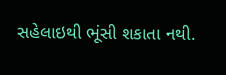સહેલાઇથી ભૂંસી શકાતા નથી.